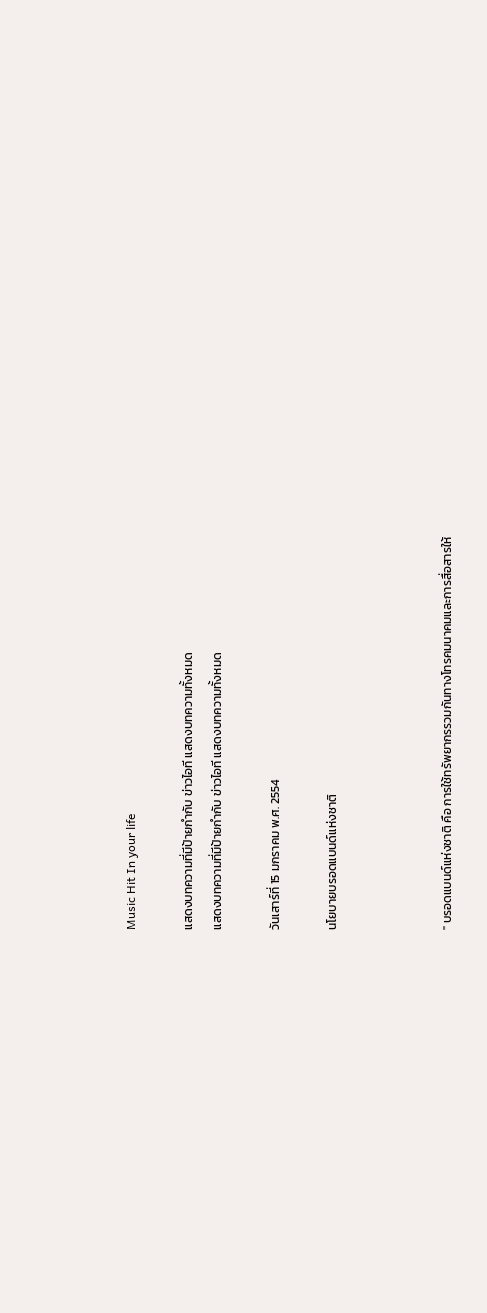Music Hit In your life

แสดงบทความที่มีป้ายกำกับ ข่าวไอที แสดงบทความทั้งหมด
แสดงบทความที่มีป้ายกำกับ ข่าวไอที แสดงบทความทั้งหมด

วันเสาร์ที่ 15 มกราคม พ.ศ. 2554

นโยบายบรอดแบนด์แห่งชาติ



" บรอดแบนด์แห่งชาติ คือ การใช้ทรัพยากรรวมกันทางโทรคมนาคมและการสื่อสารให้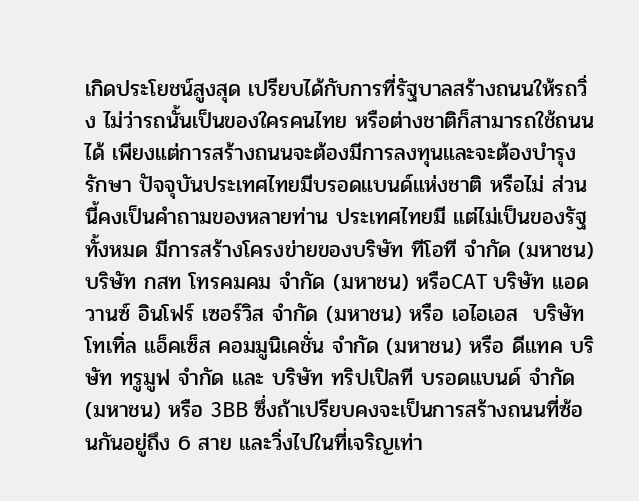เกิดประโยชน์สูงสุด เปรียบได้กับการที่รัฐบาลสร้างถนนให้รถวิ่ง ไม่ว่ารถนั้นเป็นของใครคนไทย หรือต่างชาติก็สามารถใช้ถนนได้ เพียงแต่การสร้างถนนจะต้องมีการลงทุนและจะต้องบำรุงรักษา ปัจจุบันประเทศไทยมีบรอดแบนด์แห่งชาติ หรือไม่ ส่วนนี้คงเป็นคำถามของหลายท่าน ประเทศไทยมี แต่ไม่เป็นของรัฐทั้งหมด มีการสร้างโครงข่ายของบริษัท ทีโอที จำกัด (มหาชน) บริษัท กสท โทรคมคม จำกัด (มหาชน) หรือCAT บริษัท แอดวานซ์ อินโฟร์ เซอร์วิส จำกัด (มหาชน) หรือ เอไอเอส  บริษัท โทเทิ่ล แอ็คเซ็ส คอมมูนิเคชั่น จำกัด (มหาชน) หรือ ดีแทค บริษัท ทรูมูฟ จำกัด และ บริษัท ทริปเปิลที บรอดแบนด์ จำกัด (มหาชน) หรือ 3BB ซึ่งถ้าเปรียบคงจะเป็นการสร้างถนนที่ซ้อนกันอยู่ถึง 6 สาย และวิ่งไปในที่เจริญเท่า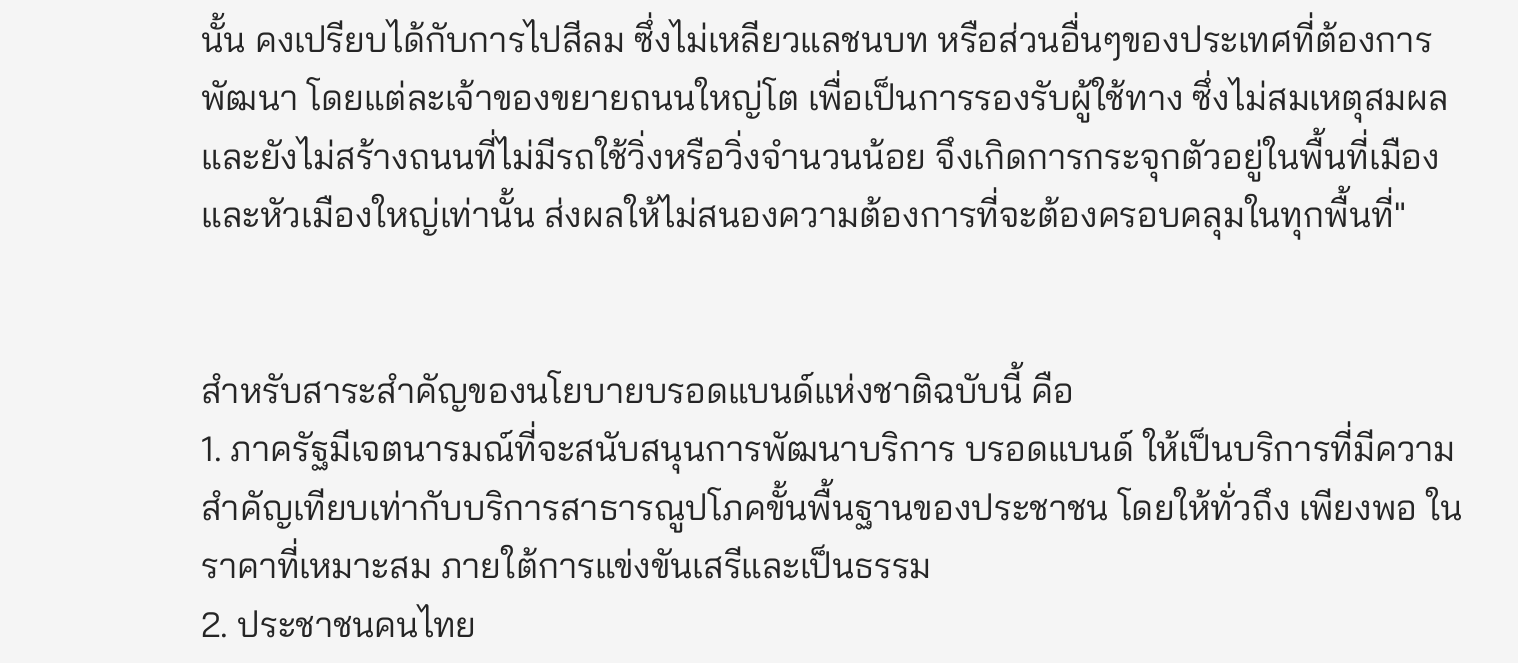นั้น คงเปรียบได้กับการไปสีลม ซึ่งไม่เหลียวแลชนบท หรือส่วนอื่นๆของประเทศที่ต้องการพัฒนา โดยแต่ละเจ้าของขยายถนนใหญ่โต เพื่อเป็นการรองรับผู้ใช้ทาง ซึ่งไม่สมเหตุสมผล และยังไม่สร้างถนนที่ไม่มีรถใช้วิ่งหรือวิ่งจำนวนน้อย จึงเกิดการกระจุกตัวอยู่ในพื้นที่เมือง และหัวเมืองใหญ่เท่านั้น ส่งผลให้ไม่สนองความต้องการที่จะต้องครอบคลุมในทุกพื้นที่"


สำหรับสาระสำคัญของนโยบายบรอดแบนด์แห่งชาติฉบับนี้ คือ
1. ภาครัฐมีเจตนารมณ์ที่จะสนับสนุนการพัฒนาบริการ บรอดแบนด์ ให้เป็นบริการที่มีความสำคัญเทียบเท่ากับบริการสาธารณูปโภคขั้นพื้นฐานของประชาชน โดยให้ทั่วถึง เพียงพอ ในราคาที่เหมาะสม ภายใต้การแข่งขันเสรีและเป็นธรรม
2. ประชาชนคนไทย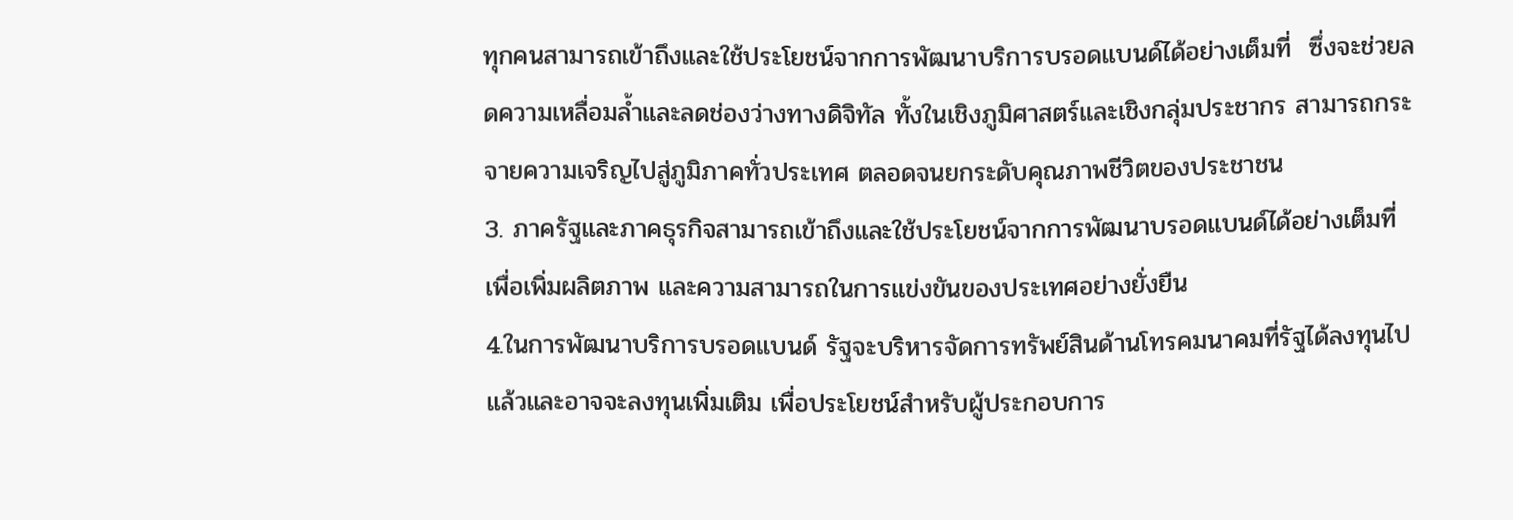ทุกคนสามารถเข้าถึงและใช้ประโยชน์จากการพัฒนาบริการบรอดแบนด์ได้อย่างเต็มที่  ซึ่งจะช่วยลดความเหลื่อมล้ำและลดช่องว่างทางดิจิทัล ทั้งในเชิงภูมิศาสตร์และเชิงกลุ่มประชากร สามารถกระจายความเจริญไปสู่ภูมิภาคทั่วประเทศ ตลอดจนยกระดับคุณภาพชีวิตของประชาชน
3. ภาครัฐและภาคธุรกิจสามารถเข้าถึงและใช้ประโยชน์จากการพัฒนาบรอดแบนด์ได้อย่างเต็มที่ เพื่อเพิ่มผลิตภาพ และความสามารถในการแข่งขันของประเทศอย่างยั่งยืน
4.ในการพัฒนาบริการบรอดแบนด์ รัฐจะบริหารจัดการทรัพย์สินด้านโทรคมนาคมที่รัฐได้ลงทุนไปแล้วและอาจจะลงทุนเพิ่มเติม เพื่อประโยชน์สำหรับผู้ประกอบการ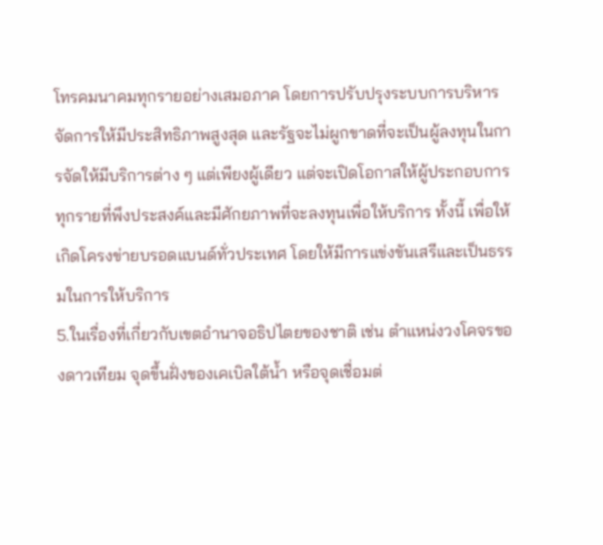โทรคมนาคมทุกรายอย่างเสมอภาค โดยการปรับปรุงระบบการบริหารจัดการให้มีประสิทธิภาพสูงสุด และรัฐจะไม่ผูกขาดที่จะเป็นผู้ลงทุนในการจัดให้มีบริการต่าง ๆ แต่เพียงผู้เดียว แต่จะเปิดโอกาสให้ผู้ประกอบการทุกรายที่พึงประสงค์และมีศักยภาพที่จะลงทุนเพื่อให้บริการ ทั้งนี้ เพื่อให้เกิดโครงข่ายบรอดแบนด์ทั่วประเทศ โดยให้มีการแข่งขันเสรีและเป็นธรรมในการให้บริการ
5.ในเรื่องที่เกี่ยวกับเขตอำนาจอธิปไตยของชาติ เช่น ตำแหน่งวงโคจรของดาวเทียม จุดขึ้นฝั่งของเคเบิลใต้น้ำ หรือจุดเชื่อมต่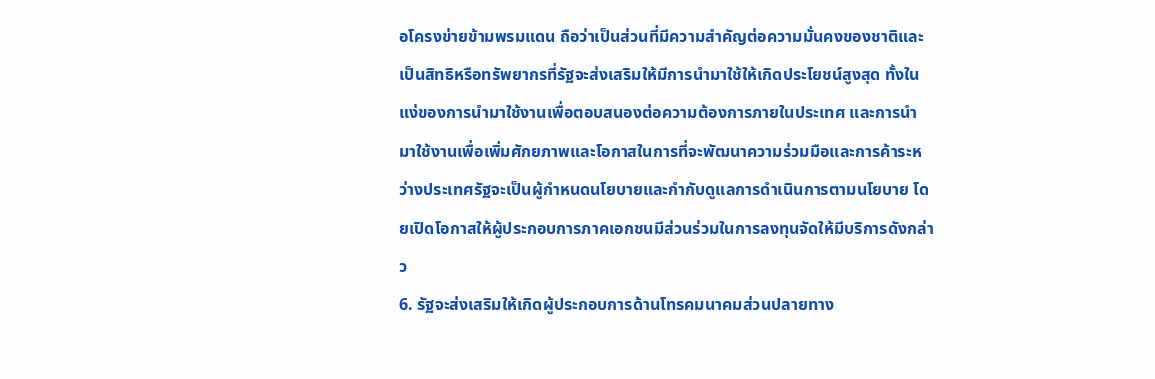อโครงข่ายข้ามพรมแดน ถือว่าเป็นส่วนที่มีความสำคัญต่อความมั่นคงของชาติและเป็นสิทธิหรือทรัพยากรที่รัฐจะส่งเสริมให้มีการนำมาใช้ให้เกิดประโยชน์สูงสุด ทั้งในแง่ของการนำมาใช้งานเพื่อตอบสนองต่อความต้องการภายในประเทศ และการนำมาใช้งานเพื่อเพิ่มศักยภาพและโอกาสในการที่จะพัฒนาความร่วมมือและการค้าระหว่างประเทศรัฐจะเป็นผู้กำหนดนโยบายและกำกับดูแลการดำเนินการตามนโยบาย โดยเปิดโอกาสให้ผู้ประกอบการภาคเอกชนมีส่วนร่วมในการลงทุนจัดให้มีบริการดังกล่าว
6. รัฐจะส่งเสริมให้เกิดผู้ประกอบการด้านโทรคมนาคมส่วนปลายทาง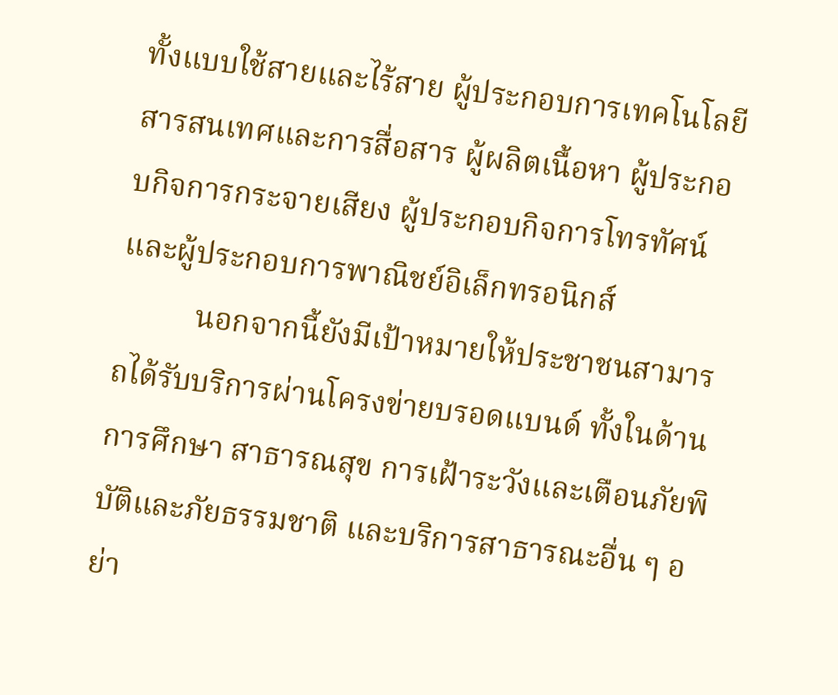ทั้งแบบใช้สายและไร้สาย ผู้ประกอบการเทคโนโลยีสารสนเทศและการสื่อสาร ผู้ผลิตเนื้อหา ผู้ประกอบกิจการกระจายเสียง ผู้ประกอบกิจการโทรทัศน์ และผู้ประกอบการพาณิชย์อิเล็กทรอนิกส์
          นอกจากนี้ยังมีเป้าหมายให้ประชาชนสามารถได้รับบริการผ่านโครงข่ายบรอดแบนด์ ทั้งในด้านการศึกษา สาธารณสุข การเฝ้าระวังและเตือนภัยพิบัติและภัยธรรมชาติ และบริการสาธารณะอื่น ๆ อย่า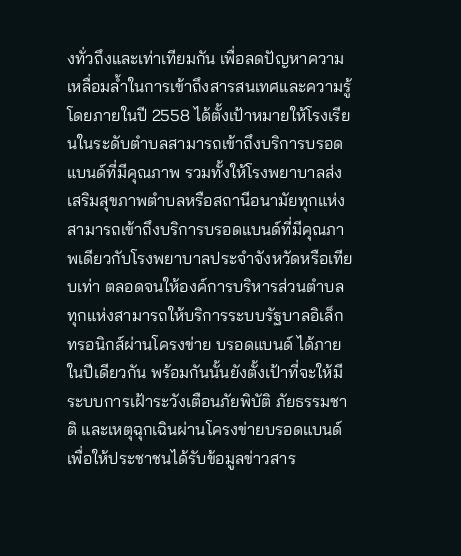งทั่วถึงและเท่าเทียมกัน เพื่อลดปัญหาความเหลื่อมล้ำในการเข้าถึงสารสนเทศและความรู้  โดยภายในปี 2558 ได้ตั้งเป้าหมายให้โรงเรียนในระดับตำบลสามารถเข้าถึงบริการบรอดแบนด์ที่มีคุณภาพ รวมทั้งให้โรงพยาบาลส่งเสริมสุขภาพตำบลหรือสถานีอนามัยทุกแห่ง สามารถเข้าถึงบริการบรอดแบนด์ที่มีคุณภาพเดียวกับโรงพยาบาลประจำจังหวัดหรือเทียบเท่า ตลอดจนให้องค์การบริหารส่วนตำบลทุกแห่งสามารถให้บริการระบบรัฐบาลอิเล็กทรอนิกส์ผ่านโครงข่าย บรอดแบนด์ ได้ภายในปีเดียวกัน พร้อมกันนั้นยังตั้งเป้าที่จะให้มีระบบการเฝ้าระวังเตือนภัยพิบัติ ภัยธรรมชาติ และเหตุฉุกเฉินผ่านโครงข่ายบรอดแบนด์ เพื่อให้ประชาชนได้รับข้อมูลข่าวสาร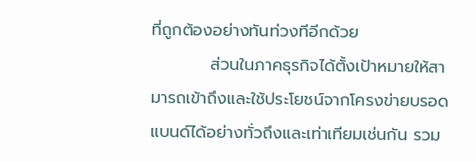ที่ถูกต้องอย่างทันท่วงทีอีกด้วย
          ส่วนในภาคธุรกิจได้ตั้งเป้าหมายให้สามารถเข้าถึงและใช้ประโยชน์จากโครงข่ายบรอดแบนด์ได้อย่างทั่วถึงและเท่าเทียมเช่นกัน รวม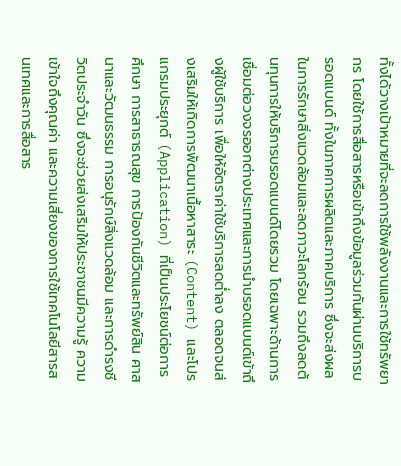ทั้งได้วางเป้าหมายที่จะลดการใช้พลังงานและการใช้ทรัพยากร โดยใช้การสื่อสารหรือเข้าถึงข้อมูลร่วมกันผ่านบริการบรอดแบนด์ ทั้งในภาคการผลิตและภาคบริการ ซึ่งจะส่งผลในการรักษาสิ่งแวดล้อมและลดภาวะโลกร้อน รวมถึงลดต้นทุนการให้บริการบรอดแบนด์โดยรวม โดยเฉพาะด้านการเชื่อมต่อวงจรออกต่างประเทศและการนำบรอดแบนด์เข้าถึงผู้ใช้บริการ เพื่อให้อัตราค่าใช้บริการลดต่ำลง ตลอดจนส่งเสริมให้เกิดการพัฒนาเนื้อหาสาระ (Content) และโปรแกรมประยุกต์ (Application) ที่เป็นประโยชน์ต่อการศึกษา การสาธารณสุข การป้องกันชีวิตและทรัพย์สิน ศาสนาและวัฒนธรรม การอนุรักษ์สิ่งแวดล้อม และการดำรงชีวิตประจำวัน ซึ่งจะช่วยส่งเสริมให้ประชาชนมีความรู้ ความเข้าใจถึงคุณค่า และความเสี่ยงของการใช้เทคโนโลยีสารสนเทศและการสื่อสาร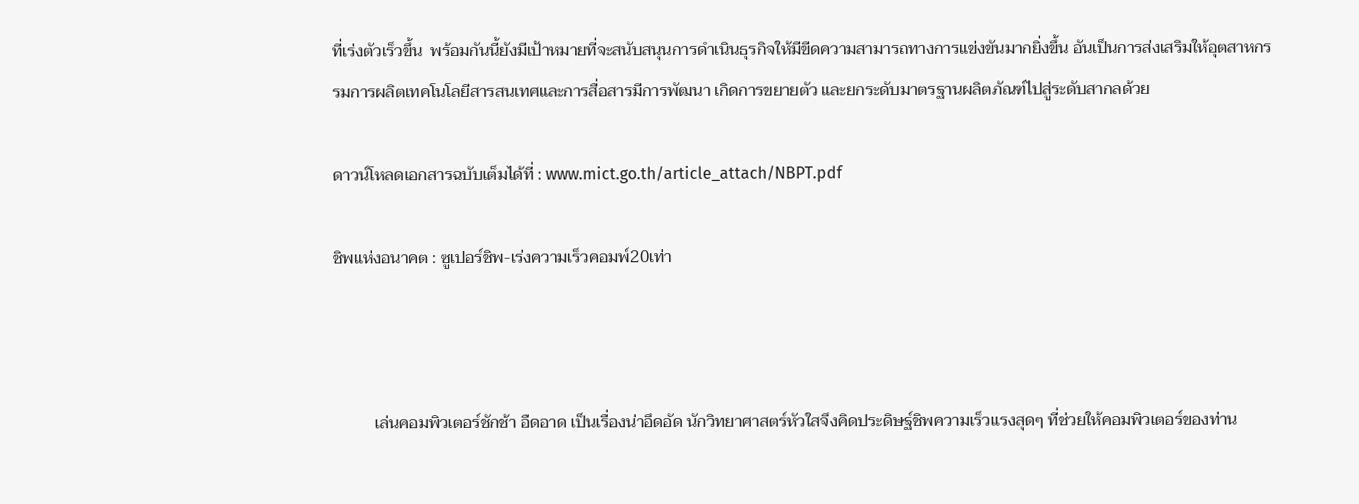ที่เร่งตัวเร็วขึ้น  พร้อมกันนี้ยังมีเป้าหมายที่จะสนับสนุนการดำเนินธุรกิจให้มีขีดความสามารถทางการแข่งขันมากยิ่งขึ้น อันเป็นการส่งเสริมให้อุตสาหกรรมการผลิตเทคโนโลยีสารสนเทศและการสื่อสารมีการพัฒนา เกิดการขยายตัว และยกระดับมาตรฐานผลิตภัณฑ์ไปสู่ระดับสากลด้วย

ดาวน์โหลดเอกสารฉบับเต็มได้ที่ : www.mict.go.th/article_attach/NBPT.pdf

ชิพแห่งอนาคต : ซูเปอร์ชิพ-เร่งความเร็วคอมพ์20เท่า



          เล่นคอมพิวเตอร์ชักช้า อืดอาด เป็นเรื่องน่าอึดอัด นักวิทยาศาสตร์หัวใสจึงคิดประดิษฐ์ชิพความเร็วแรงสุดๆ ที่ช่วยให้คอมพิวเตอร์ของท่าน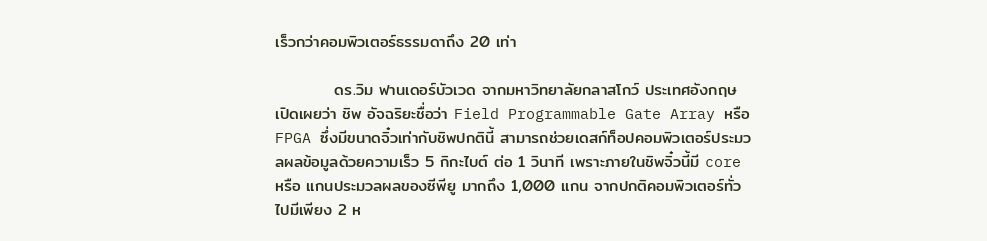เร็วกว่าคอมพิวเตอร์ธรรมดาถึง 20 เท่า

          ดร.วิม ฟานเดอร์บัวเวด จากมหาวิทยาลัยกลาสโกว์ ประเทศอังกฤษ เปิดเผยว่า ชิพ อัจฉริยะชื่อว่า Field Programmable Gate Array หรือ FPGA ซึ่งมีขนาดจิ๋วเท่ากับชิพปกตินี้ สามารถช่วยเดสก์ท็อปคอมพิวเตอร์ประมวลผลข้อมูลด้วยความเร็ว 5 กิกะไบต์ ต่อ 1 วินาที เพราะภายในชิพจิ๋วนี้มี core หรือ แกนประมวลผลของซีพียู มากถึง 1,000 แกน จากปกติคอมพิวเตอร์ทั่วไปมีเพียง 2 ห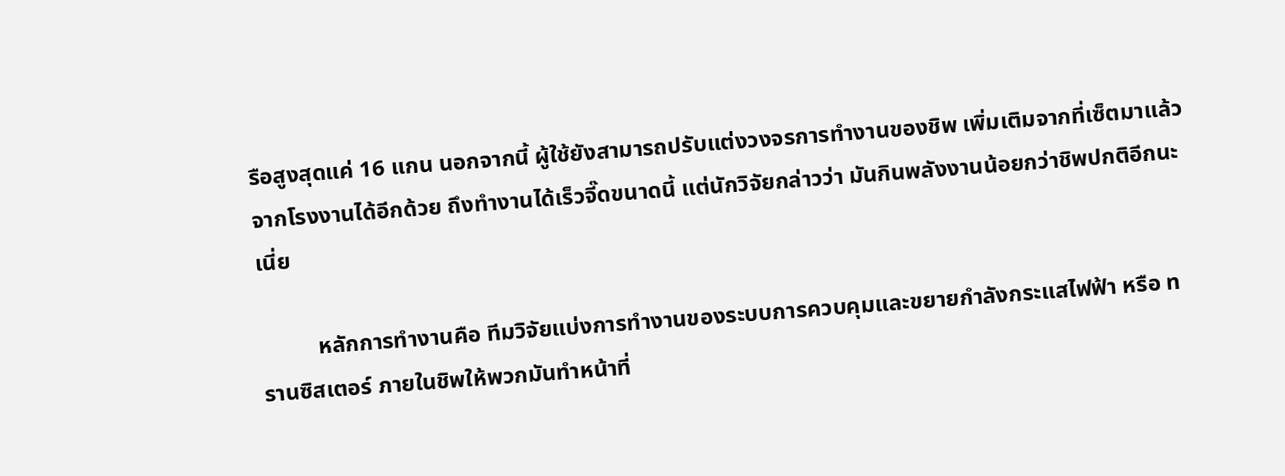รือสูงสุดแค่ 16 แกน นอกจากนี้ ผู้ใช้ยังสามารถปรับแต่งวงจรการทำงานของชิพ เพิ่มเติมจากที่เซ็ตมาแล้วจากโรงงานได้อีกด้วย ถึงทำงานได้เร็วจี๊ดขนาดนี้ แต่นักวิจัยกล่าวว่า มันกินพลังงานน้อยกว่าชิพปกติอีกนะเนี่ย

          หลักการทำงานคือ ทีมวิจัยแบ่งการทำงานของระบบการควบคุมและขยายกำลังกระแสไฟฟ้า หรือ ทรานซิสเตอร์ ภายในชิพให้พวกมันทำหน้าที่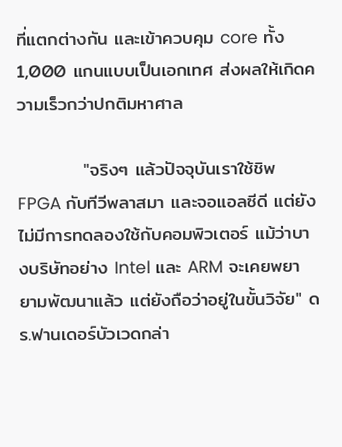ที่แตกต่างกัน และเข้าควบคุม core ทั้ง 1,000 แกนแบบเป็นเอกเทศ ส่งผลให้เกิดความเร็วกว่าปกติมหาศาล

          "จริงๆ แล้วปัจจุบันเราใช้ชิพ FPGA กับทีวีพลาสมา และจอแอลซีดี แต่ยังไม่มีการทดลองใช้กับคอมพิวเตอร์ แม้ว่าบางบริษัทอย่าง Intel และ ARM จะเคยพยายามพัฒนาแล้ว แต่ยังถือว่าอยู่ในขั้นวิจัย" ดร.ฟานเดอร์บัวเวดกล่า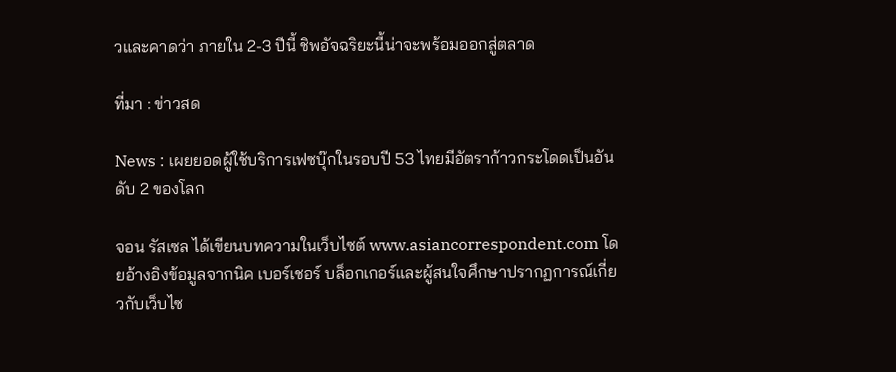วและคาดว่า ภายใน 2-3 ปีนี้ ชิพอัจฉริยะนี้น่าจะพร้อมออกสู่ตลาด

ที่มา : ข่าวสด

News : เผยยอดผู้ใช้บริการเฟซบุ๊กในรอบปี 53 ไทยมีอัตราก้าวกระโดดเป็นอันดับ 2 ของโลก

จอน รัสเซล ได้เขียนบทความในเว็บไซต์ www.asiancorrespondent.com โดยอ้างอิงข้อมูลจากนิค เบอร์เชอร์ บล็อกเกอร์และผู้สนใจศึกษาปรากฏการณ์เกี่ยวกับเว็บไซ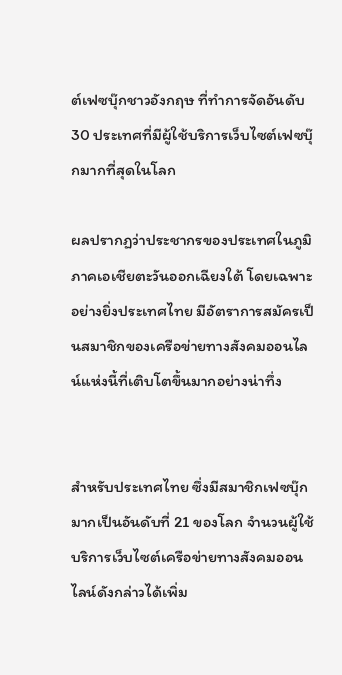ต์เฟซบุ๊กชาวอังกฤษ ที่ทำการจัดอันดับ 30 ประเทศที่มีผู้ใช้บริการเว็บไซต์เฟซบุ๊กมากที่สุดในโลก

ผลปรากฏว่าประชากรของประเทศในภูมิภาคเอเชียตะวันออกเฉียงใต้ โดยเฉพาะอย่างยิ่งประเทศไทย มีอัตราการสมัครเป็นสมาชิกของเครือข่ายทางสังคมออนไลน์แห่งนี้ที่เติบโตขึ้นมากอย่างน่าทึ่ง


สำหรับประเทศไทย ซึ่งมีสมาชิกเฟซบุ๊กมากเป็นอันดับที่ 21 ของโลก จำนวนผู้ใช้บริการเว็บไซต์เครือข่ายทางสังคมออนไลน์ดังกล่าวได้เพิ่ม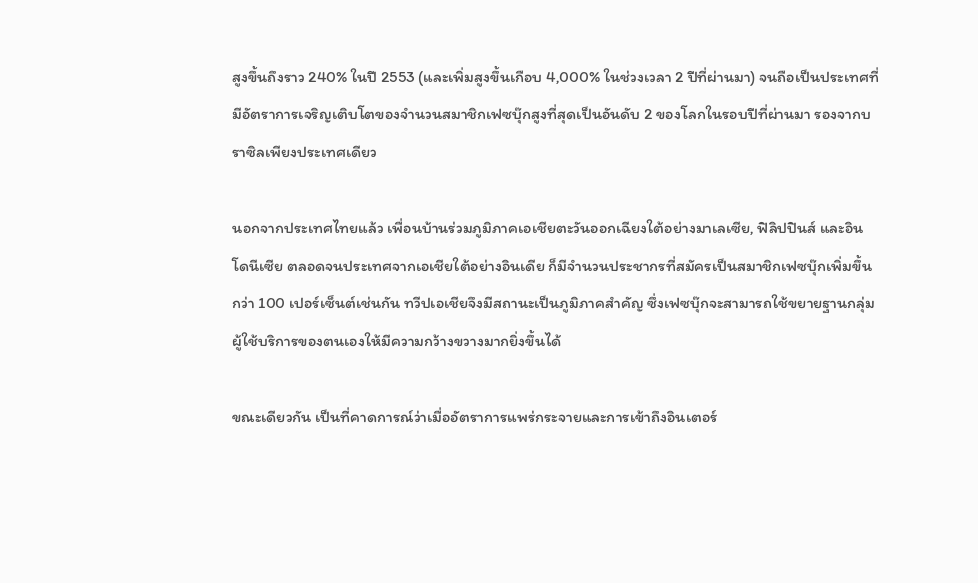สูงขึ้นถึงราว 240% ในปี 2553 (และเพิ่มสูงขึ้นเกือบ 4,000% ในช่วงเวลา 2 ปีที่ผ่านมา) จนถือเป็นประเทศที่มีอัตราการเจริญเติบโตของจำนวนสมาชิกเฟซบุ๊กสูงที่สุดเป็นอันดับ 2 ของโลกในรอบปีที่ผ่านมา รองจากบราซิลเพียงประเทศเดียว

นอกจากประเทศไทยแล้ว เพื่อนบ้านร่วมภูมิภาคเอเชียตะวันออกเฉียงใต้อย่างมาเลเซีย, ฟิลิปปินส์ และอินโดนีเซีย ตลอดจนประเทศจากเอเชียใต้อย่างอินเดีย ก็มีจำนวนประชากรที่สมัครเป็นสมาชิกเฟซบุ๊กเพิ่มขึ้นกว่า 100 เปอร์เซ็นต์เช่นกัน ทวีปเอเชียจึงมีสถานะเป็นภูมิภาคสำคัญ ซึ่งเฟซบุ๊กจะสามารถใช้ขยายฐานกลุ่มผู้ใช้บริการของตนเองให้มีความกว้างขวางมากยิ่งขึ้นได้

ขณะเดียวกัน เป็นที่คาดการณ์ว่าเมื่ออัตราการแพร่กระจายและการเข้าถึงอินเตอร์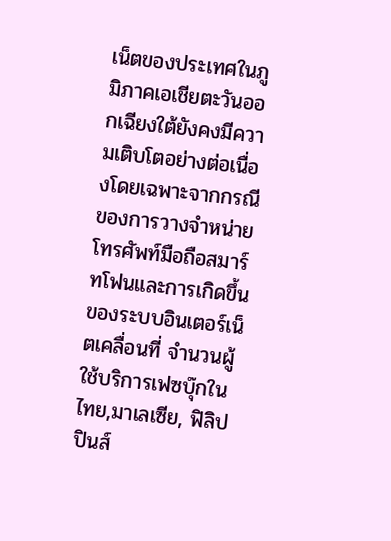เน็ตของประเทศในภูมิภาคเอเชียตะวันออกเฉียงใต้ยังคงมีความเติบโตอย่างต่อเนื่องโดยเฉพาะจากกรณีของการวางจำหน่ายโทรศัพท์มือถือสมาร์ทโฟนและการเกิดขึ้นของระบบอินเตอร์เน็ตเคลื่อนที่ จำนวนผู้ใช้บริการเฟซบุ๊กในไทย,มาเลเซีย, ฟิลิปปินส์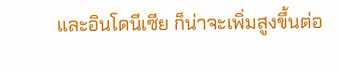และอินโดนีเซีย ก็น่าจะเพิ่มสูงขึ้นต่อ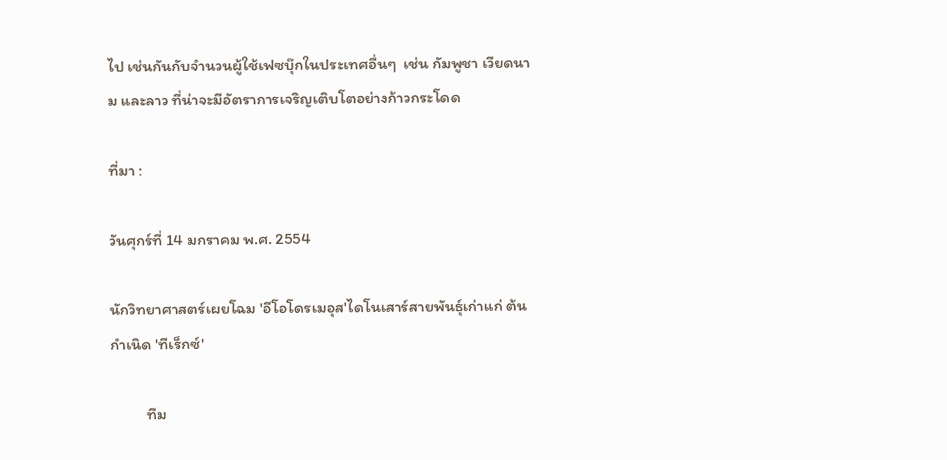ไป เช่นกันกับจำนวนผู้ใช้เฟซบุ๊กในประเทศอื่นๆ  เช่น กัมพูชา เวียดนาม และลาว ที่น่าจะมีอัตราการเจริญเติบโตอย่างก้าวกระโดด

ที่มา :

วันศุกร์ที่ 14 มกราคม พ.ศ. 2554

นักวิทยาศาสตร์เผยโฉม 'อีโอโดรเมอุส'ไดโนเสาร์สายพันธุ์เก่าแก่ ต้นกำเนิด 'ทีเร็กซ์'

          ทีม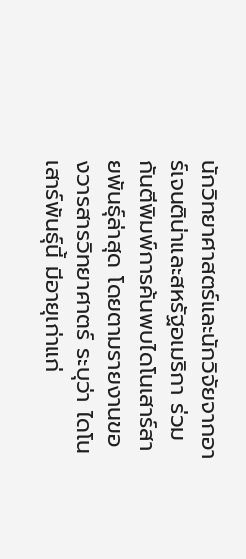นักวิทยาศาสตร์และนักวิจัยจากอาร์เจนติน่าและสหรัฐอเมริกา ร่วมกันตีพิมพ์การค้นพบไดโนเสาร์สายพันธุ์ล่าสุด โดยตามรายงานของวารสารวิทยาศาตร์ ระบุว่า ไดโนเสาร์พันธุ์นี้ มีอายุเก่าแก่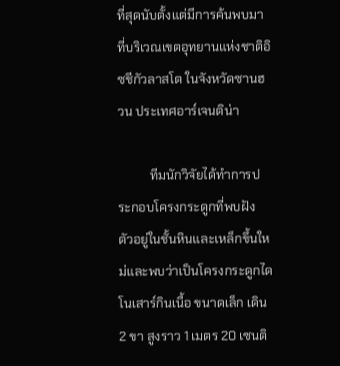ที่สุดนับตั้งแต่มีการค้นพบมา ที่บริเวณเขตอุทยานแห่งชาติอิซชีกัวลาสโต ในจังหวัดซานฮวน ประเทศอาร์เจนติน่า

          ทีมนักวิจัยได้ทำการประกอบโครงกระดูกที่พบฝัง ตัวอยู่ในชั้นหินและเหล็กขึ้นใหม่และพบว่าเป็นโครงกระดูกไดโนเสาร์กินเนื้อ ขนาดเล็ก เดิน 2 ขา สูงราว 1 เมตร 20 เซนติ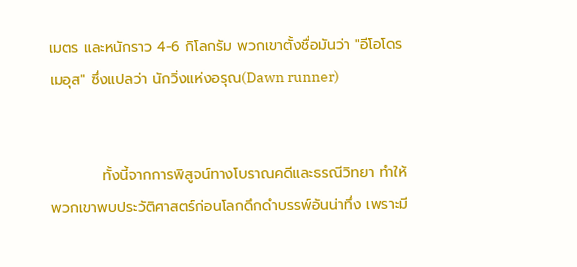เมตร และหนักราว 4-6 กิโลกรัม พวกเขาตั้งชื่อมันว่า "อีโอโดรเมอุส" ซึ่งแปลว่า นักวิ่งแห่งอรุณ(Dawn runner)


          ทั้งนี้จากการพิสูจน์ทางโบราณคดีและธรณีวิทยา ทำให้พวกเขาพบประวัติศาสตร์ก่อนโลกดึกดำบรรพ์อันน่าทึ่ง เพราะมี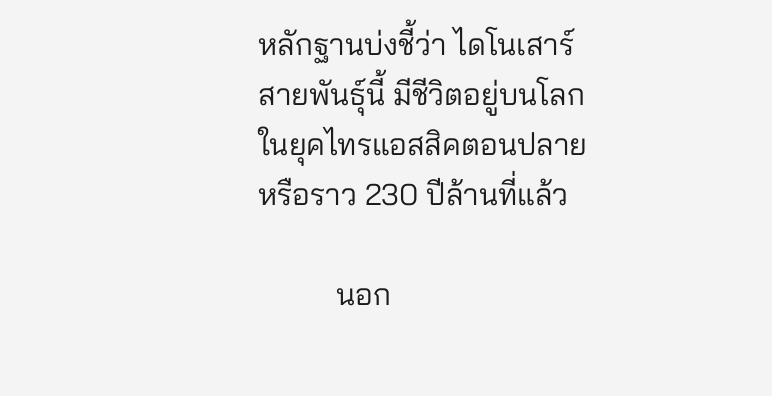หลักฐานบ่งชี้ว่า ไดโนเสาร์สายพันธุ์นี้ มีชีวิตอยู่บนโลกในยุคไทรแอสสิคตอนปลาย หรือราว 230 ปีล้านที่แล้ว

          นอก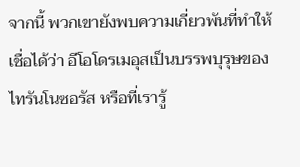จากนี้ พวกเขายังพบความเกี่ยวพันที่ทำให้เชื่อได้ว่า อีโอโดรเมอุสเป็นบรรพบุรุษของไทรันโนซอรัส หรือที่เรารู้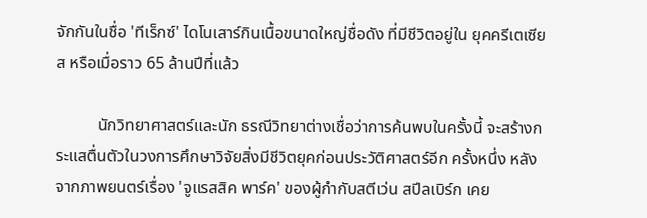จักกันในชื่อ 'ทีเร็กซ์' ไดโนเสาร์กินเนื้อขนาดใหญ่ชื่อดัง ที่มีชีวิตอยู่ใน ยุคครีเตเซียส หรือเมื่อราว 65 ล้านปีที่แล้ว

          นักวิทยาศาสตร์และนัก ธรณีวิทยาต่างเชื่อว่าการค้นพบในครั้งนี้ จะสร้างกระแสตื่นตัวในวงการศึกษาวิจัยสิ่งมีชีวิตยุคก่อนประวัติศาสตร์อีก ครั้งหนึ่ง หลังจากภาพยนตร์เรื่อง 'จูแรสสิค พาร์ค' ของผู้กำกับสตีเว่น สปีลเบิร์ก เคย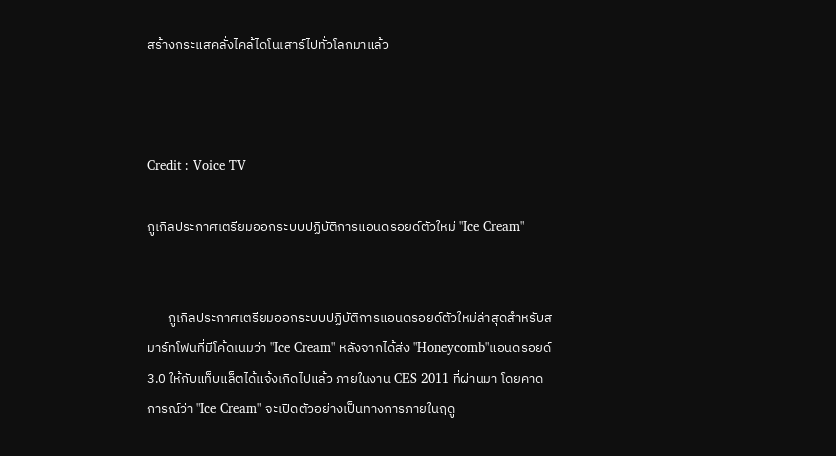สร้างกระแสคลั่งไคล้ไดโนเสาร์ไปทั่วโลกมาแล้ว



Credit : Voice TV

กูเกิลประกาศเตรียมออกระบบปฏิบัติการแอนดรอยด์ตัวใหม่ "Ice Cream"


       กูเกิลประกาศเตรียมออกระบบปฏิบัติการแอนดรอยด์ตัวใหม่ล่าสุดสำหรับสมาร์ทโฟนที่มีโค้ดเนมว่า "Ice Cream" หลังจากได้ส่ง "Honeycomb"แอนดรอยด์ 3.0 ให้กับแท็บแล็ตได้แจ้งเกิดไปแล้ว ภายในงาน CES 2011 ที่ผ่านมา โดยคาดการณ์ว่า "Ice Cream" จะเปิดตัวอย่างเป็นทางการภายในฤดู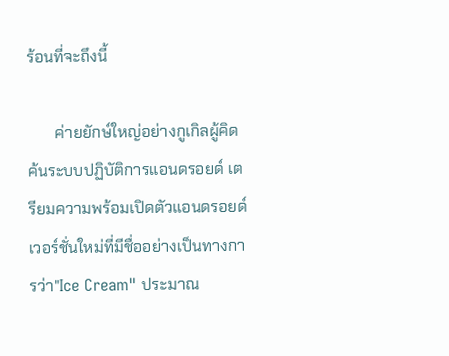ร้อนที่จะถึงนี้

       ค่ายยักษ์ใหญ่อย่างกูเกิลผู้คิดค้นระบบปฏิบัติการแอนดรอยด์ เตรียมความพร้อมเปิดตัวแอนดรอยด์เวอร์ชั่นใหม่ที่มีชื่ออย่างเป็นทางการว่า"Ice Cream" ประมาณ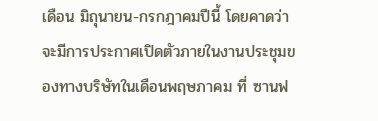เดือน มิถุนายน-กรกฎาคมปีนี้ โดยคาดว่าจะมีการประกาศเปิดตัวภายในงานประชุมของทางบริษัทในเดือนพฤษภาคม ที่ ซานฟ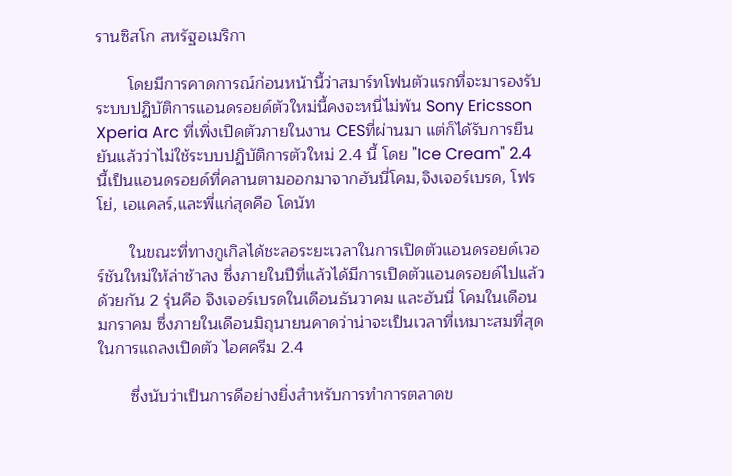รานซิสโก สหรัฐอเมริกา

       โดยมีการคาดการณ์ก่อนหน้านี้ว่าสมาร์ทโฟนตัวแรกที่จะมารองรับระบบปฏิบัติการแอนดรอยด์ตัวใหม่นี้คงจะหนี่ไม่พ้น Sony Ericsson Xperia Arc ที่เพิ่งเปิดตัวภายในงาน CESที่ผ่านมา แต่ก็ได้รับการยืนยันแล้วว่าไม่ใช้ระบบปฏิบัติการตัวใหม่ 2.4 นี้ โดย "Ice Cream" 2.4 นี้เป็นแอนดรอยด์ที่คลานตามออกมาจากฮันนี่โคม,จิงเจอร์เบรด, โฟรโย่, เอแคลร์,และพี่แก่สุดคือ โดนัท

       ในขณะที่ทางกูเกิลได้ชะลอระยะเวลาในการเปิดตัวแอนดรอยด์เวอร์ชันใหม่ให้ล่าช้าลง ซึ่งภายในปีที่แล้วได้มีการเปิดตัวแอนดรอยด์ไปแล้วด้วยกัน 2 รุ่นคือ จิงเจอร์เบรดในเดือนธันวาคม และฮันนี่ โคมในเดือนมกราคม ซึ่งภายในเดือนมิถุนายนคาดว่าน่าจะเป็นเวลาที่เหมาะสมที่สุดในการแถลงเปิดตัว ไอศครีม 2.4

       ซึ่งนับว่าเป็นการดีอย่างยิ่งสำหรับการทำการตลาดข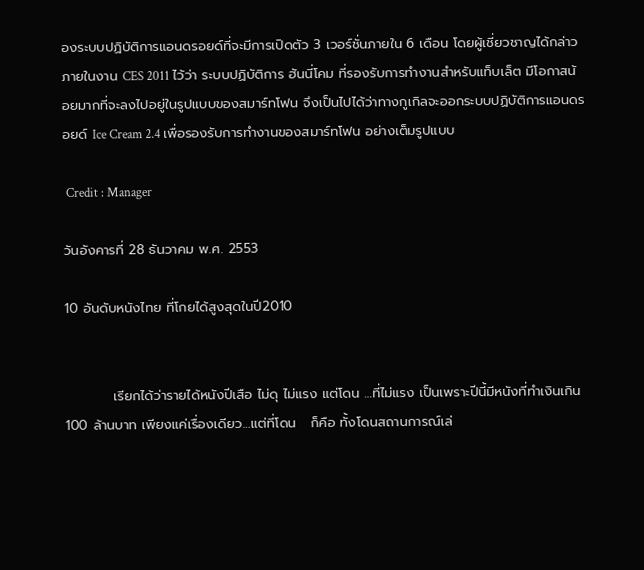องระบบปฏิบัติการแอนดรอยด์ที่จะมีการเปิดตัว 3 เวอร์ชั่นภายใน 6 เดือน โดยผู้เชี่ยวชาญได้กล่าวภายในงาน CES 2011 ไว้ว่า ระบบปฏิบัติการ ฮันนี่โคม ที่รองรับการทำงานสำหรับแท็บเล็ต มีโอกาสน้อยมากที่จะลงไปอยู่ในรูปแบบของสมาร์ทโฟน จึงเป็นไปได้ว่าทางกูเกิลจะออกระบบปฏิบัติการแอนดรอยด์ Ice Cream 2.4 เพื่อรองรับการทำงานของสมาร์ทโฟน อย่างเต็มรูปแบบ

 Credit : Manager

วันอังคารที่ 28 ธันวาคม พ.ศ. 2553

10 อันดับหนังไทย ที่โกยได้สูงสุดในปี2010


          เรียกได้ว่ารายได้หนังปีเสือ ไม่ดุ ไม่แรง แต่โดน …ที่ไม่แรง เป็นเพราะปีนี้มีหนังที่ทำเงินเกิน 100 ล้านบาท เพียงแค่เรื่องเดียว…แต่ที่โดน   ก็คือ ทั้งโดนสถานการณ์เล่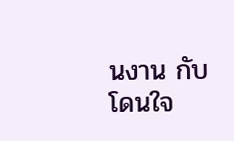นงาน กับ โดนใจ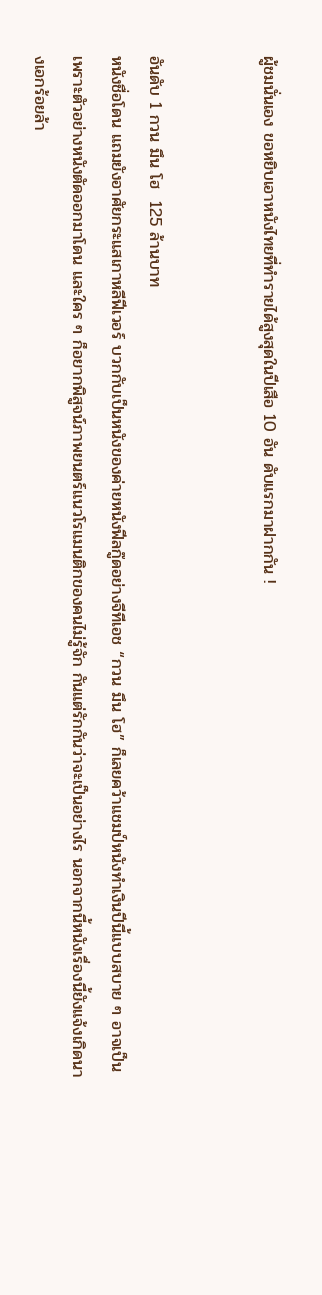ผู้ชมนั่นเอง ขอหยิบเอาหนังไทยที่ทำรายได้สูงสุดในปีเสือ 10 อัน ดับแรกมาฝากกัน !


อันดับ 1 กวน มึน โฮ  125 ล้านบาท
หนังชื่อโดน แถมยังอาศัยกระแสเกาหลีฟีเวอร์ บวกกับเป็นหนังของค่ายหนังฟีลกู๊ดอย่างจีทีเอช “กวน มึน โฮ” ก็เลยคว้าแชมป์หนังทำเงินปีนี้แบบสบาย ๆ อาจเป็นเพราะตัวอย่างหนังตัดออกมาโดน และใคร ๆ ก็อยากพิสูจน์ภาพยนตร์แนวโรแมนติกของคนไม่รู้จัก กันแต่รักกันว่าจะเป็นอย่างไร นอกจากนี้หนังเรื่องนี้ยังแจ้งเกิดนางเอกร้อยล้า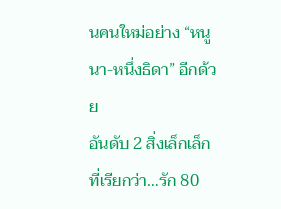นคนใหม่อย่าง “หนูนา-หนึ่งธิดา” อีกด้วย
อันดับ 2 สิ่งเล็กเล็กที่เรียกว่า…รัก 80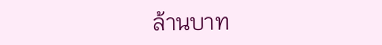ล้านบาท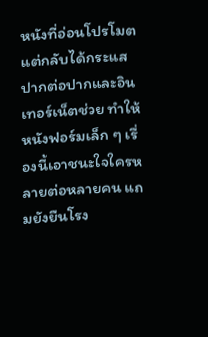หนังที่อ่อนโปรโมตแต่กลับได้กระแสปากต่อปากและอินเทอร์เน็ตช่วย ทำให้หนังฟอร์มเล็ก ๆ เรื่องนี้เอาชนะใจใครหลายต่อหลายคน แถมยังยืนโรง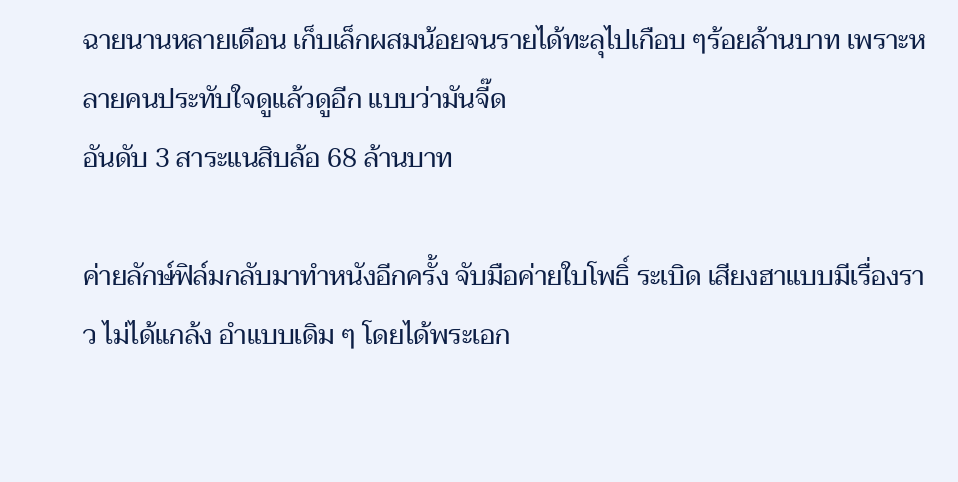ฉายนานหลายเดือน เก็บเล็กผสมน้อยจนรายได้ทะลุไปเกือบ ๆร้อยล้านบาท เพราะหลายคนประทับใจดูแล้วดูอีก แบบว่ามันจี๊ด
อันดับ 3 สาระแนสิบล้อ 68 ล้านบาท

ค่ายลักษ์ฟิล์มกลับมาทำหนังอีกครั้ง จับมือค่ายใบโพธิ์ ระเบิด เสียงฮาแบบมีเรื่องราว ไม่ได้แกล้ง อำแบบเดิม ๆ โดยได้พระเอก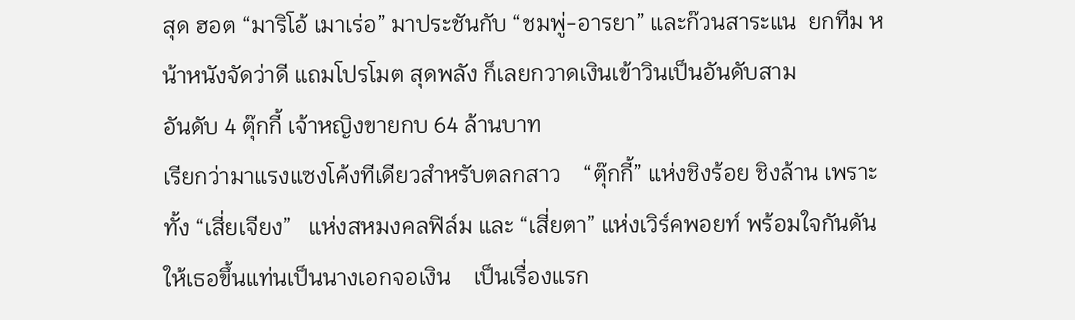สุด ฮอต “มาริโอ้ เมาเร่อ” มาประชันกับ “ชมพู่-อารยา” และก๊วนสาระแน  ยกทีม หน้าหนังจัดว่าดี แถมโปรโมต สุดพลัง ก็เลยกวาดเงินเข้าวินเป็นอันดับสาม
อันดับ 4 ตุ๊กกี้ เจ้าหญิงขายกบ 64 ล้านบาท
เรียกว่ามาแรงแซงโค้งทีเดียวสำหรับตลกสาว    “ตุ๊กกี้” แห่งชิงร้อย ชิงล้าน เพราะทั้ง “เสี่ยเจียง”   แห่งสหมงคลฟิล์ม และ “เสี่ยตา” แห่งเวิร์คพอยท์ พร้อมใจกันดันให้เธอขึ้นแท่นเป็นนางเอกจอเงิน    เป็นเรื่องแรก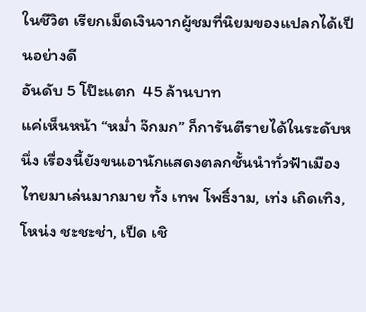ในชีวิต เรียกเม็ดเงินจากผู้ชมที่นิยมของแปลกได้เป็นอย่างดี
อันดับ 5 โป๊ะแตก  45 ล้านบาท
แค่เห็นหน้า “หม่ำ จ๊กมก” ก็การันตีรายได้ในระดับหนึ่ง เรื่องนี้ยังขนเอานักแสดงตลกชั้นนำทั่วฟ้าเมืองไทยมาเล่นมากมาย ทั้ง เทพ โพธิ์งาม, เท่ง เถิดเทิง, โหน่ง ชะชะช่า, เป็ด เชิ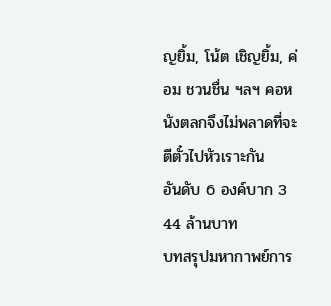ญยิ้ม, โน้ต เชิญยิ้ม, ค่อม ชวนชื่น ฯลฯ คอหนังตลกจึงไม่พลาดที่จะตีตั๋วไปหัวเราะกัน
อันดับ 6 องค์บาก 3  44 ล้านบาท
บทสรุปมหากาพย์การ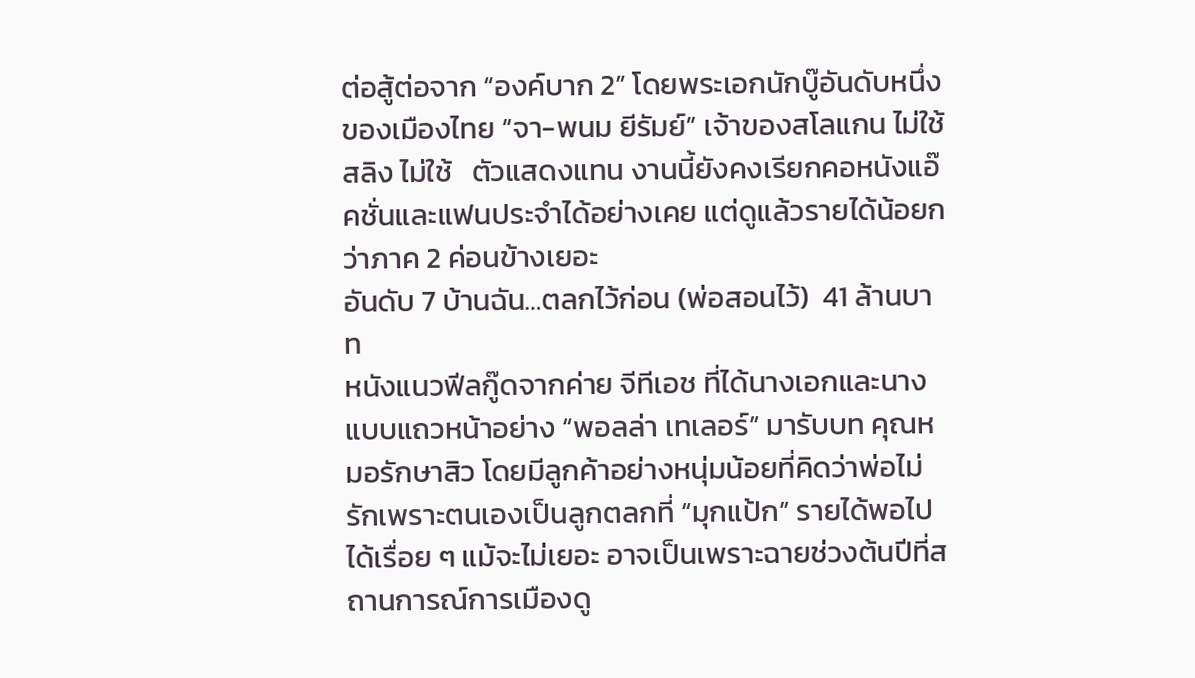ต่อสู้ต่อจาก “องค์บาก 2” โดยพระเอกนักบู๊อันดับหนึ่งของเมืองไทย “จา-พนม ยีรัมย์” เจ้าของสโลแกน ไม่ใช้สลิง ไม่ใช้   ตัวแสดงแทน งานนี้ยังคงเรียกคอหนังแอ๊คชั่นและแฟนประจำได้อย่างเคย แต่ดูแล้วรายได้น้อยกว่าภาค 2 ค่อนข้างเยอะ
อันดับ 7 บ้านฉัน…ตลกไว้ก่อน (พ่อสอนไว้)  41 ล้านบาท
หนังแนวฟีลกู๊ดจากค่าย จีทีเอช ที่ได้นางเอกและนางแบบแถวหน้าอย่าง “พอลล่า เทเลอร์” มารับบท คุณหมอรักษาสิว โดยมีลูกค้าอย่างหนุ่มน้อยที่คิดว่าพ่อไม่รักเพราะตนเองเป็นลูกตลกที่ “มุกแป้ก” รายได้พอไปได้เรื่อย ๆ แม้จะไม่เยอะ อาจเป็นเพราะฉายช่วงต้นปีที่สถานการณ์การเมืองดู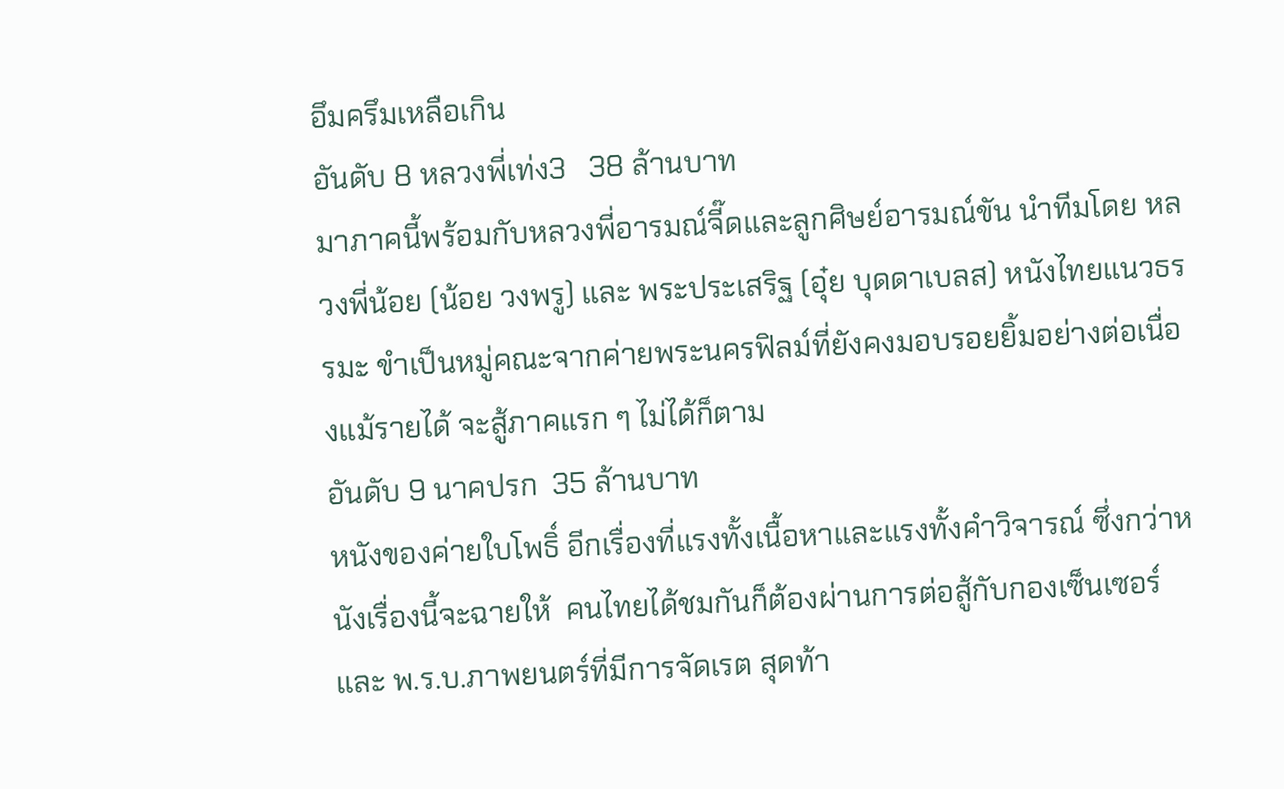อึมครึมเหลือเกิน
อันดับ 8 หลวงพี่เท่ง3   38 ล้านบาท
มาภาคนี้พร้อมกับหลวงพี่อารมณ์จี๊ดและลูกศิษย์อารมณ์ขัน นำทีมโดย หลวงพี่น้อย (น้อย วงพรู) และ พระประเสริฐ (อุ๋ย บุดดาเบลส) หนังไทยแนวธรรมะ ขำเป็นหมู่คณะจากค่ายพระนครฟิลม์ที่ยังคงมอบรอยยิ้มอย่างต่อเนื่องแม้รายได้ จะสู้ภาคแรก ๆ ไม่ได้ก็ตาม
อันดับ 9 นาคปรก  35 ล้านบาท
หนังของค่ายใบโพธิ์ อีกเรื่องที่แรงทั้งเนื้อหาและแรงทั้งคำวิจารณ์ ซึ่งกว่าหนังเรื่องนี้จะฉายให้  คนไทยได้ชมกันก็ต้องผ่านการต่อสู้กับกองเซ็นเซอร์ และ พ.ร.บ.ภาพยนตร์ที่มีการจัดเรต สุดท้า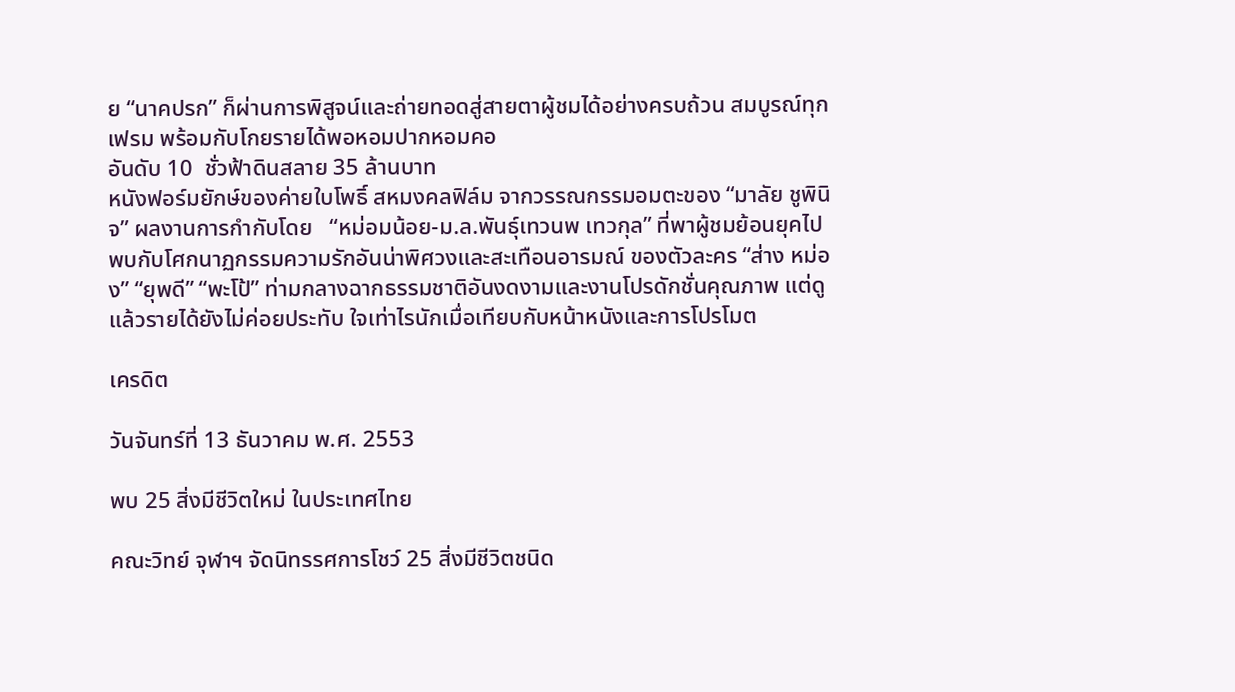ย “นาคปรก” ก็ผ่านการพิสูจน์และถ่ายทอดสู่สายตาผู้ชมได้อย่างครบถ้วน สมบูรณ์ทุกเฟรม พร้อมกับโกยรายได้พอหอมปากหอมคอ
อันดับ 10  ชั่วฟ้าดินสลาย 35 ล้านบาท
หนังฟอร์มยักษ์ของค่ายใบโพธิ์ สหมงคลฟิล์ม จากวรรณกรรมอมตะของ “มาลัย ชูพินิจ” ผลงานการกำกับโดย   “หม่อมน้อย-ม.ล.พันธุ์เทวนพ เทวกุล” ที่พาผู้ชมย้อนยุคไปพบกับโศกนาฏกรรมความรักอันน่าพิศวงและสะเทือนอารมณ์ ของตัวละคร “ส่าง หม่อง” “ยุพดี” “พะโป้” ท่ามกลางฉากธรรมชาติอันงดงามและงานโปรดักชั่นคุณภาพ แต่ดูแล้วรายได้ยังไม่ค่อยประทับ ใจเท่าไรนักเมื่อเทียบกับหน้าหนังและการโปรโมต

เครดิต

วันจันทร์ที่ 13 ธันวาคม พ.ศ. 2553

พบ 25 สิ่งมีชีวิตใหม่ ในประเทศไทย

คณะวิทย์ จุฬาฯ จัดนิทรรศการโชว์ 25 สิ่งมีชีวิตชนิด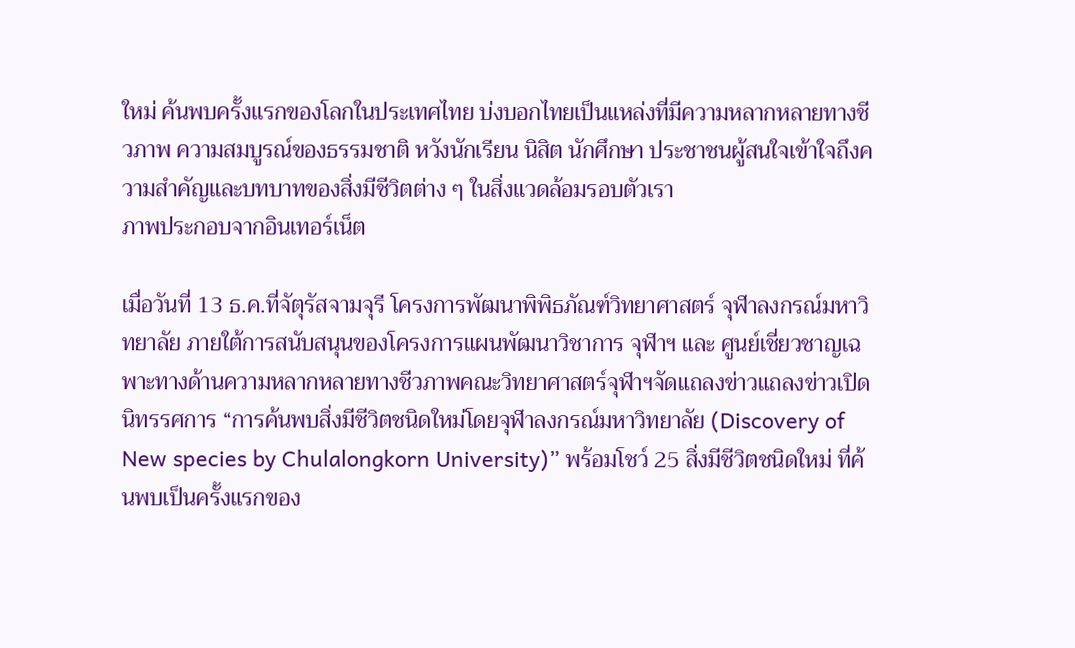ใหม่ ค้นพบครั้งแรกของโลกในประเทศไทย บ่งบอกไทยเป็นแหล่งที่มีความหลากหลายทางชีวภาพ ความสมบูรณ์ของธรรมชาติ หวังนักเรียน นิสิต นักศึกษา ประชาชนผู้สนใจเข้าใจถึงความสำคัญและบทบาทของสิ่งมีชีวิตต่าง ๆ ในสิ่งแวดล้อมรอบตัวเรา
ภาพประกอบจากอินเทอร์เน็ต

เมื่อวันที่ 13 ธ.ค.ที่จัตุรัสจามจุรี โครงการพัฒนาพิพิธภัณฑ์วิทยาศาสตร์ จุฬาลงกรณ์มหาวิทยาลัย ภายใต้การสนับสนุนของโครงการแผนพัฒนาวิชาการ จุฬาฯ และ ศูนย์เชี่ยวชาญเฉพาะทางด้านความหลากหลายทางชีวภาพคณะวิทยาศาสตร์จุฬาฯจัดแถลงข่าวแถลงข่าวเปิดนิทรรศการ “การค้นพบสิ่งมีชีวิตชนิดใหม่โดยจุฬาลงกรณ์มหาวิทยาลัย (Discovery of New species by Chulalongkorn University)” พร้อมโชว์ 25 สิ่งมีชีวิตชนิดใหม่ ที่ค้นพบเป็นครั้งแรกของ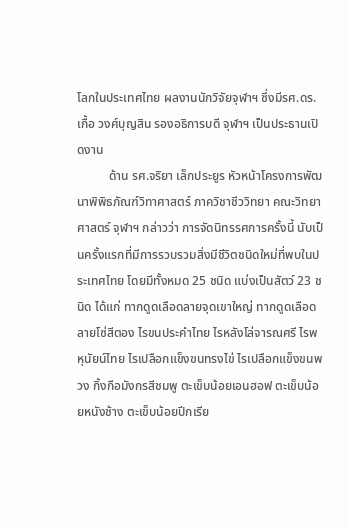โลกในประเทศไทย ผลงานนักวิจัยจุฬาฯ ซึ่งมีรศ.ดร.เกื้อ วงศ์บุญสิน รองอธิการบดี จุฬาฯ เป็นประธานเปิดงาน
          ด้าน รศ.จริยา เล็กประยูร หัวหน้าโครงการพัฒนาพิพิธภัณฑ์วิทาศาสตร์ ภาควิชาชีววิทยา คณะวิทยาศาสตร์ จุฬาฯ กล่าวว่า การจัดนิทรรศการครั้งนี้ นับเป็นครั้งแรกที่มีการรวบรวมสิ่งมีชีวิตชนิดใหม่ที่พบในประเทศไทย โดยมีทั้งหมด 25 ชนิด แบ่งเป็นสัตว์ 23 ชนิด ได้แก่ ทากดูดเลือดลายจุดเขาใหญ่ ทากดูดเลือดลายโซ่สีตอง ไรขนประคำไทย ไรหลังโล่จารณศรี ไรพหุนัยน์ไทย ไรเปลือกแข็งขนทรงไข่ ไรเปลือกแข็งขนพวง กิ้งกือมังกรสีชมพู ตะเข็บน้อยเอนฮอฟ ตะเข็บน้อยหนังช้าง ตะเข็บน้อยปีกเรีย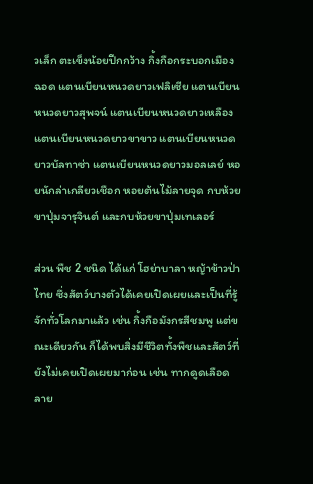วเล็ก ตะเข็งน้อยปีกกว้าง กิ้งกือกระบอกเมืองฉอด แตนเบียนหนวดยาวเฟลิเซีย แตนเบียนหนวดยาวสุพจน์ แตนเบียนหนวดยาวเหลือง แตนเบียนหนวดยาวขาขาว แตนเบียนหนวดยาวบัลทาซ่า แตนเบียนหนวดยาวมอลเลย์ หอยนักล่าเกลียวเชือก หอยต้นไม้ลายจุด กบห้วยขาปุ่มจารุจินต์ และกบห้วยขาปุ่มเทเลอร์

ส่วน พืช 2 ชนิด ได้แก่ โฮย่าบาลา หญ้าข้าวป่าไทย ซึ่งสัตว์บางตัวได้เคยเปิดเผยและเป็นที่รู้จักทั่วโลกมาแล้ว เช่น กิ้งกือมังกรสีชมพู แต่ขณะเดียวกัน ก็ได้พบสิ่งมีชีวิตทั้งพืชและสัตว์ที่ยังไม่เคยเปิดเผยมาก่อน เช่น ทากดูดเลือดลาย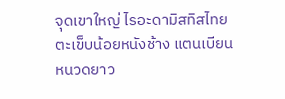จุดเขาใหญ่ ไรอะดามิสทิสไทย ตะเข็บน้อยหนังช้าง แตนเบียนหนวดยาว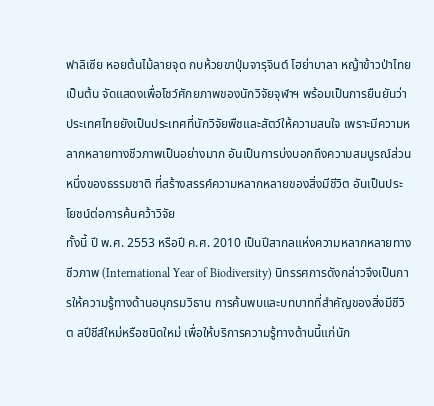ฟาลิเซีย หอยต้นไม้ลายจุด กบห้วยขาปุ่มจารุจินต์ โฮย่าบาลา หญ้าข้าวป่าไทย เป็นต้น จัดแสดงเพื่อโชว์ศักยภาพของนักวิจัยจุฬาฯ พร้อมเป็นการยืนยันว่าประเทศไทยยังเป็นประเทศที่นักวิจัยพืชและสัตว์ให้ความสนใจ เพราะมีความหลากหลายทางชีวภาพเป็นอย่างมาก อันเป็นการบ่งบอกถึงความสมบูรณ์ส่วนหนึ่งของธรรมชาติ ที่สร้างสรรค์ความหลากหลายของสิ่งมีชีวิต อันเป็นประโยชน์ต่อการค้นคว้าวิจัย
ทั้งนี้ ปี พ.ศ. 2553 หรือปี ค.ศ. 2010 เป็นปีสากลแห่งความหลากหลายทางชีวภาพ (International Year of Biodiversity) นิทรรศการดังกล่าวจึงเป็นการให้ความรู้ทางด้านอนุกรมวิธาน การค้นพบและบทบาทที่สำคัญของสิ่งมีชีวิต สปีชีส์ใหม่หรือชนิดใหม่ เพื่อให้บริการความรู้ทางด้านนี้แก่นัก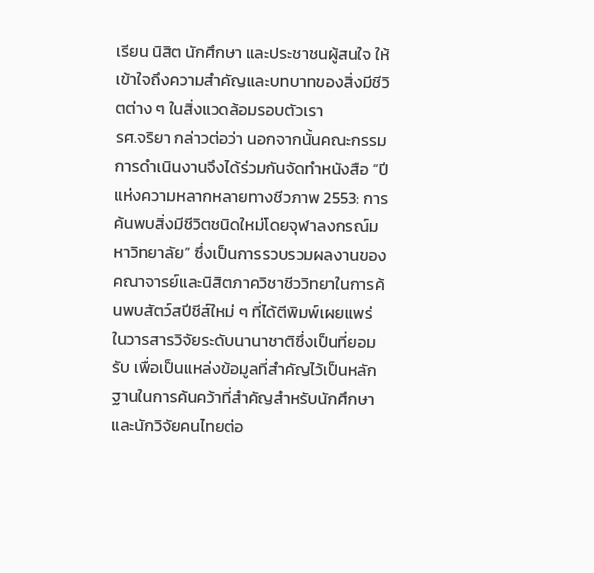เรียน นิสิต นักศึกษา และประชาชนผู้สนใจ ให้เข้าใจถึงความสำคัญและบทบาทของสิ่งมีชีวิตต่าง ๆ ในสิ่งแวดล้อมรอบตัวเรา
รศ.จริยา กล่าวต่อว่า นอกจากนั้นคณะกรรมการดำเนินงานจึงได้ร่วมกันจัดทำหนังสือ “ปีแห่งความหลากหลายทางชีวภาพ 2553: การค้นพบสิ่งมีชีวิตชนิดใหม่โดยจุฬาลงกรณ์มหาวิทยาลัย” ซึ่งเป็นการรวบรวมผลงานของคณาจารย์และนิสิตภาควิชาชีววิทยาในการค้นพบสัตว์สปีชีส์ใหม่ ๆ ที่ได้ตีพิมพ์เผยแพร่ในวารสารวิจัยระดับนานาชาติซึ่งเป็นที่ยอมรับ เพื่อเป็นแหล่งข้อมูลที่สำคัญไว้เป็นหลักฐานในการค้นคว้าที่สำคัญสำหรับนักศึกษาและนักวิจัยคนไทยต่อ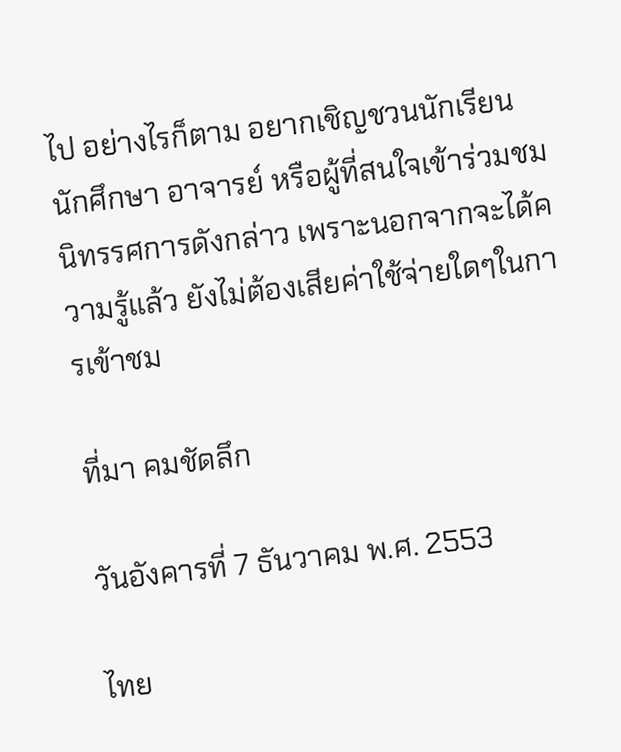ไป อย่างไรก็ตาม อยากเชิญชวนนักเรียน นักศึกษา อาจารย์ หรือผู้ที่สนใจเข้าร่วมชมนิทรรศการดังกล่าว เพราะนอกจากจะได้ความรู้แล้ว ยังไม่ต้องเสียค่าใช้จ่ายใดๆในการเข้าชม

ที่มา คมชัดลึก

วันอังคารที่ 7 ธันวาคม พ.ศ. 2553

ไทย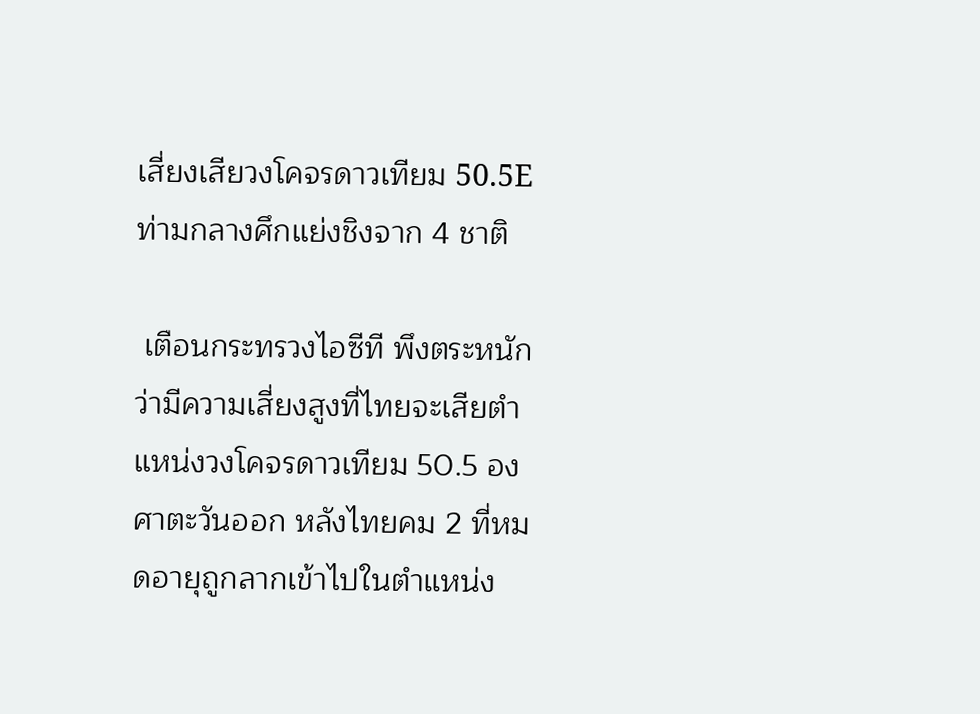เสี่ยงเสียวงโคจรดาวเทียม 50.5E ท่ามกลางศึกแย่งชิงจาก 4 ชาติ

 เตือนกระทรวงไอซีที พึงตระหนักว่ามีความเสี่ยงสูงที่ไทยจะเสียตำแหน่งวงโคจรดาวเทียม 50.5 องศาตะวันออก หลังไทยคม 2 ที่หมดอายุถูกลากเข้าไปในตำแหน่ง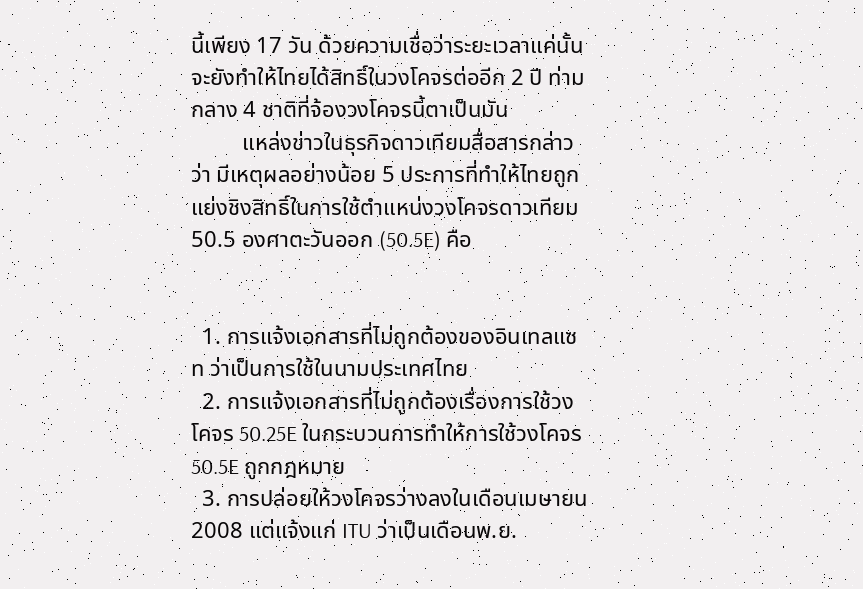นี้เพียง 17 วัน ด้วยความเชื่อว่าระยะเวลาแค่นั้น จะยังทำให้ไทยได้สิทธิ์ในวงโคจรต่ออีก 2 ปี ท่ามกลาง 4 ชาติที่จ้องวงโคจรนี้ตาเป็นมัน
         แหล่งข่าวในธุรกิจดาวเทียมสื่อสารกล่าวว่า มีเหตุผลอย่างน้อย 5 ประการที่ทำให้ไทยถูกแย่งชิงสิทธิ์ในการใช้ตำแหน่งวงโคจรดาวเทียม 50.5 องศาตะวันออก (50.5E) คือ


  1. การแจ้งเอกสารที่ไม่ถูกต้องของอินเทลแซท ว่าเป็นการใช้ในนามประเทศไทย
  2. การแจ้งเอกสารที่ไม่ถูกต้องเรื่องการใช้วงโคจร 50.25E ในกระบวนการทำให้การใช้วงโคจร 50.5E ถูกกฎหมาย
  3. การปล่อยให้วงโคจรว่างลงในเดือนเมษายน 2008 แต่แจ้งแก่ ITU ว่าเป็นเดือนพ.ย.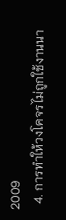2009
  4. การทำให้วงโคจรไม่ถูกใช้งานนา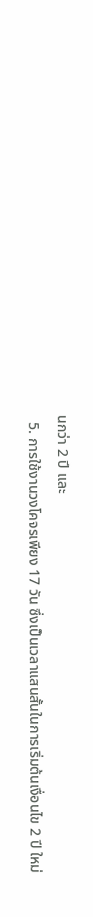นกว่า 2 ปี และ
  5. การใช้งานวงโคจรเพียง 17 วัน ซึ่งเป็นเวลาแสนสั้นในการเริ่มต้นเงื่อนไข 2 ปี ใหม่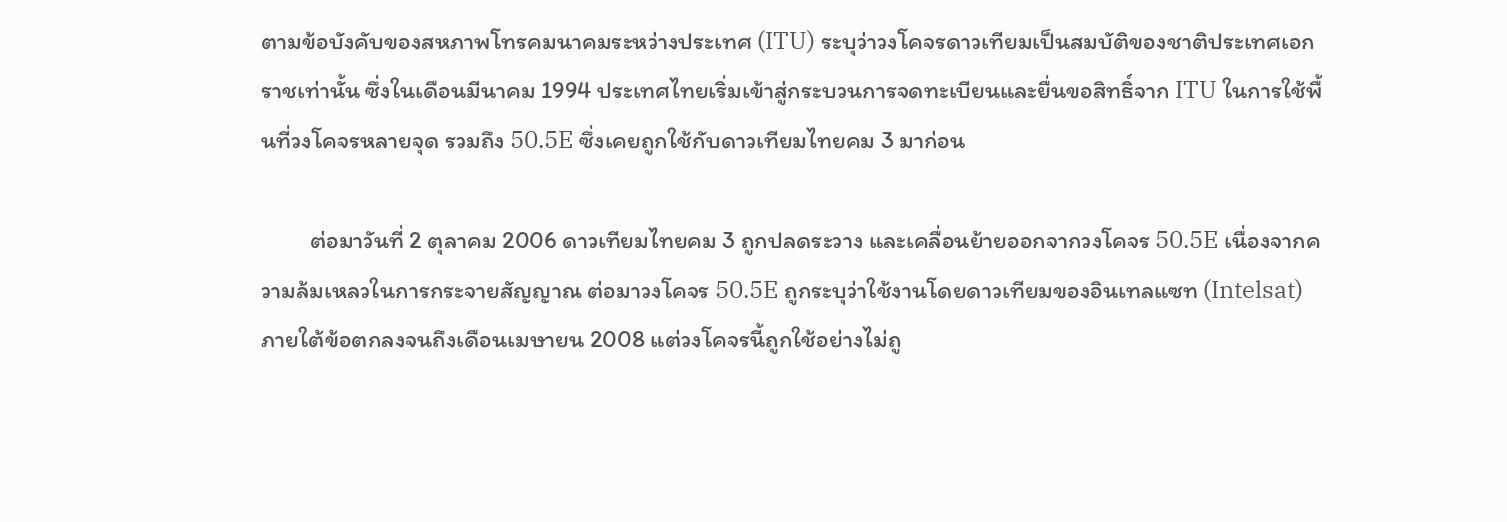ตามข้อบังคับของสหภาพโทรคมนาคมระหว่างประเทศ (ITU) ระบุว่าวงโคจรดาวเทียมเป็นสมบัติของชาติประเทศเอกราชเท่านั้น ซึ่งในเดือนมีนาคม 1994 ประเทศไทยเริ่มเข้าสู่กระบวนการจดทะเบียนและยื่นขอสิทธิ์จาก ITU ในการใช้พื้นที่วงโคจรหลายจุด รวมถึง 50.5E ซึ่งเคยถูกใช้กับดาวเทียมไทยคม 3 มาก่อน

         ต่อมาวันที่ 2 ตุลาคม 2006 ดาวเทียมไทยคม 3 ถูกปลดระวาง และเคลื่อนย้ายออกจากวงโคจร 50.5E เนื่องจากความล้มเหลวในการกระจายสัญญาณ ต่อมาวงโคจร 50.5E ถูกระบุว่าใช้งานโดยดาวเทียมของอินเทลแซท (Intelsat) ภายใต้ข้อตกลงจนถึงเดือนเมษายน 2008 แต่วงโคจรนี้ถูกใช้อย่างไม่ถู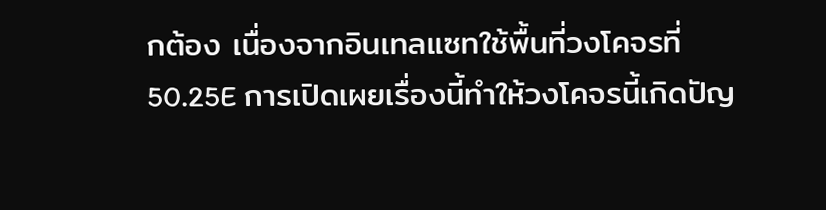กต้อง เนื่องจากอินเทลแซทใช้พื้นที่วงโคจรที่ 50.25E การเปิดเผยเรื่องนี้ทำให้วงโคจรนี้เกิดปัญ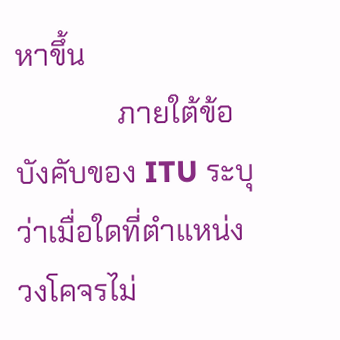หาขึ้น
              ภายใต้ข้อบังคับของ ITU ระบุว่าเมื่อใดที่ตำแหน่งวงโคจรไม่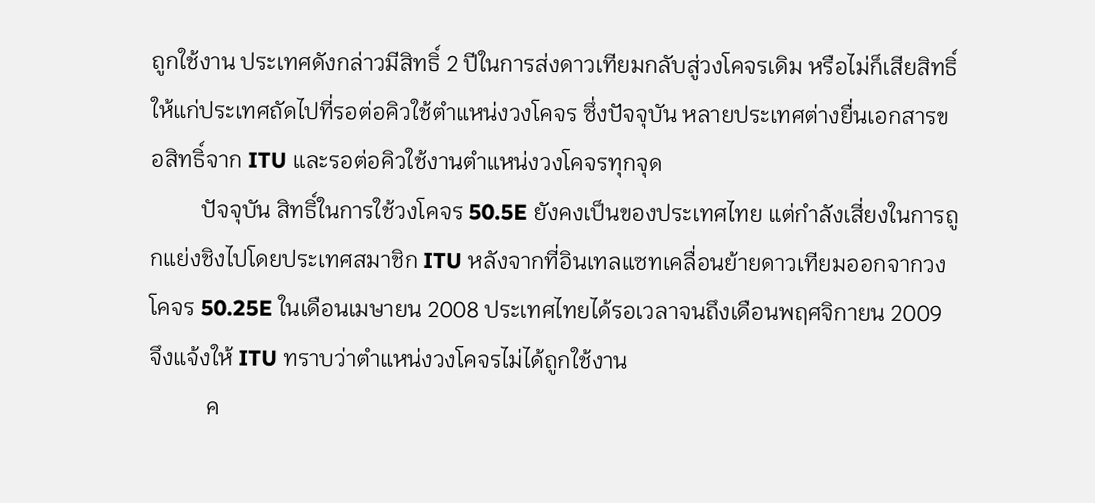ถูกใช้งาน ประเทศดังกล่าวมีสิทธิ์ 2 ปีในการส่งดาวเทียมกลับสู่วงโคจรเดิม หรือไม่ก็เสียสิทธิ์ให้แก่ประเทศถัดไปที่รอต่อคิวใช้ตำแหน่งวงโคจร ซึ่งปัจจุบัน หลายประเทศต่างยื่นเอกสารขอสิทธิ์จาก ITU และรอต่อคิวใช้งานตำแหน่งวงโคจรทุกจุด
         ปัจจุบัน สิทธิ์ในการใช้วงโคจร 50.5E ยังคงเป็นของประเทศไทย แต่กำลังเสี่ยงในการถูกแย่งชิงไปโดยประเทศสมาชิก ITU หลังจากที่อินเทลแซทเคลื่อนย้ายดาวเทียมออกจากวงโคจร 50.25E ในเดือนเมษายน 2008 ประเทศไทยได้รอเวลาจนถึงเดือนพฤศจิกายน 2009 จึงแจ้งให้ ITU ทราบว่าตำแหน่งวงโคจรไม่ได้ถูกใช้งาน
          ค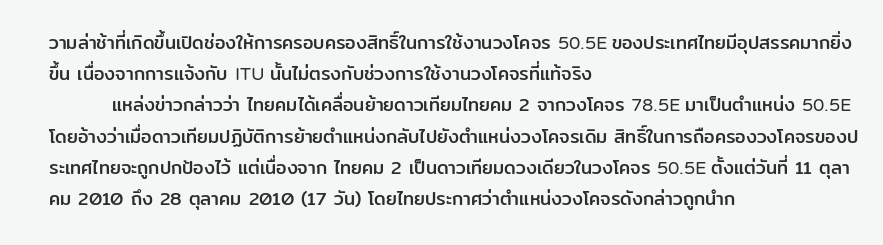วามล่าช้าที่เกิดขึ้นเปิดช่องให้การครอบครองสิทธิ์ในการใช้งานวงโคจร 50.5E ของประเทศไทยมีอุปสรรคมากยิ่งขึ้น เนื่องจากการแจ้งกับ ITU นั้นไม่ตรงกับช่วงการใช้งานวงโคจรที่แท้จริง
         แหล่งข่าวกล่าวว่า ไทยคมได้เคลื่อนย้ายดาวเทียมไทยคม 2 จากวงโคจร 78.5E มาเป็นตำแหน่ง 50.5E โดยอ้างว่าเมื่อดาวเทียมปฏิบัติการย้ายตำแหน่งกลับไปยังตำแหน่งวงโคจรเดิม สิทธิ์ในการถือครองวงโคจรของประเทศไทยจะถูกปกป้องไว้ แต่เนื่องจาก ไทยคม 2 เป็นดาวเทียมดวงเดียวในวงโคจร 50.5E ตั้งแต่วันที่ 11 ตุลาคม 2010 ถึง 28 ตุลาคม 2010 (17 วัน) โดยไทยประกาศว่าตำแหน่งวงโคจรดังกล่าวถูกนำก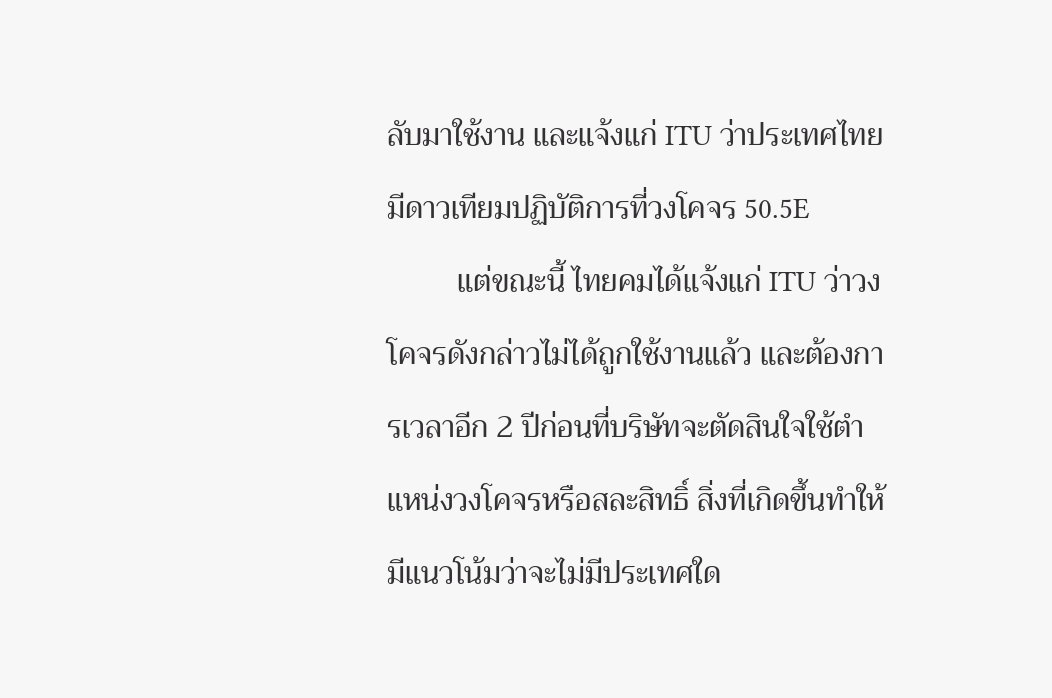ลับมาใช้งาน และแจ้งแก่ ITU ว่าประเทศไทยมีดาวเทียมปฏิบัติการที่วงโคจร 50.5E
         แต่ขณะนี้ ไทยคมได้แจ้งแก่ ITU ว่าวงโคจรดังกล่าวไม่ได้ถูกใช้งานแล้ว และต้องการเวลาอีก 2 ปีก่อนที่บริษัทจะตัดสินใจใช้ตำแหน่งวงโคจรหรือสละสิทธิ์ สิ่งที่เกิดขึ้นทำให้มีแนวโน้มว่าจะไม่มีประเทศใด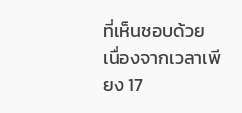ที่เห็นชอบด้วย เนื่องจากเวลาเพียง 17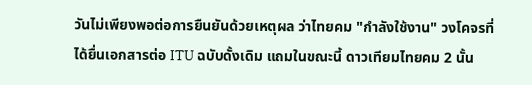วันไม่เพียงพอต่อการยืนยันด้วยเหตุผล ว่าไทยคม "กำลังใช้งาน" วงโคจรที่ได้ยื่นเอกสารต่อ ITU ฉบับดั้งเดิม แถมในขณะนี้ ดาวเทียมไทยคม 2 นั้น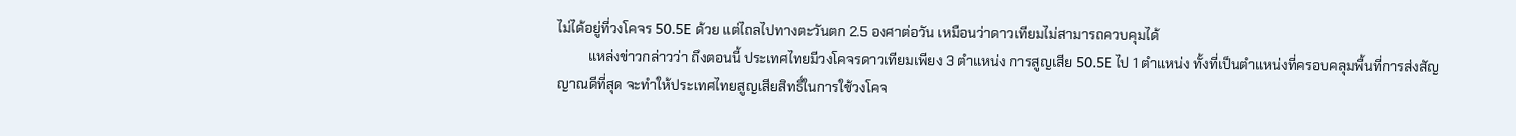ไม่ได้อยู่ที่วงโคจร 50.5E ด้วย แต่ไถลไปทางตะวันตก 2.5 องศาต่อวัน เหมือนว่าดาวเทียมไม่สามารถควบคุมได้
         แหล่งข่าวกล่าวว่า ถึงตอนนี้ ประเทศไทยมีวงโคจรดาวเทียมเพียง 3 ตำแหน่ง การสูญเสีย 50.5E ไป 1 ตำแหน่ง ทั้งที่เป็นตำแหน่งที่ครอบคลุมพื้นที่การส่งสัญญาณดีที่สุด จะทำให้ประเทศไทยสูญเสียสิทธิ์ในการใช้วงโคจ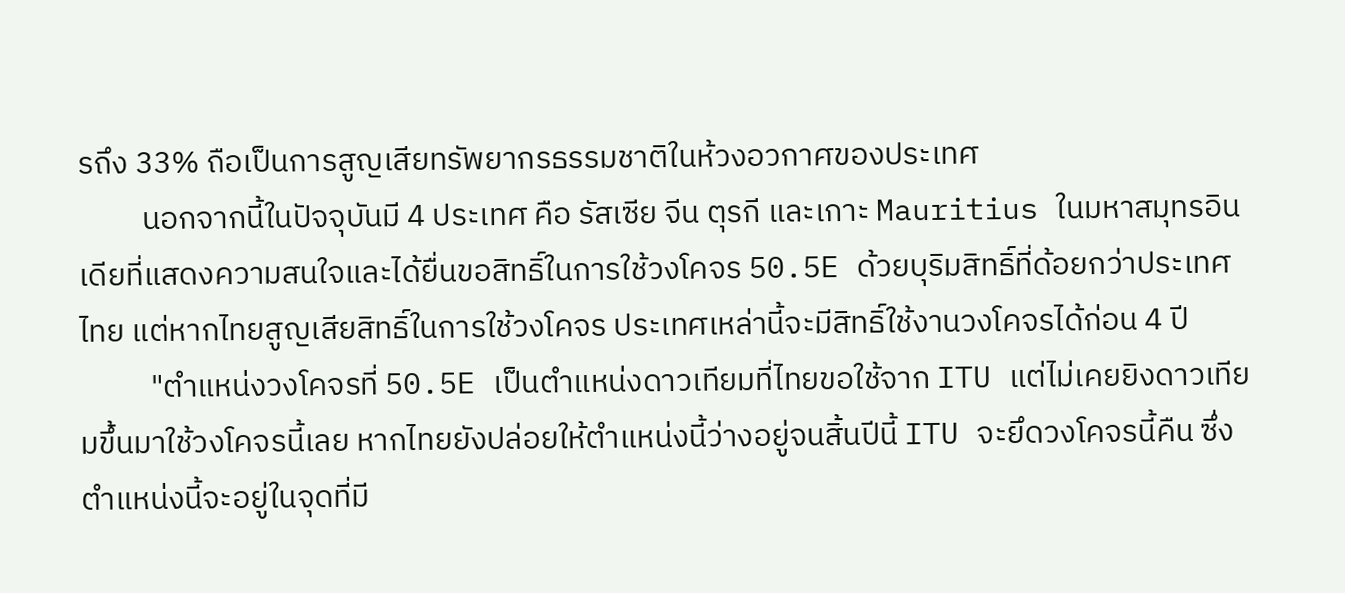รถึง 33% ถือเป็นการสูญเสียทรัพยากรธรรมชาติในห้วงอวกาศของประเทศ
         นอกจากนี้ในปัจจุบันมี 4 ประเทศ คือ รัสเซีย จีน ตุรกี และเกาะ Mauritius ในมหาสมุทรอินเดียที่แสดงความสนใจและได้ยื่นขอสิทธิ์ในการใช้วงโคจร 50.5E ด้วยบุริมสิทธิ์ที่ด้อยกว่าประเทศไทย แต่หากไทยสูญเสียสิทธิ์ในการใช้วงโคจร ประเทศเหล่านี้จะมีสิทธิ์ใช้งานวงโคจรได้ก่อน 4 ปี
          "ตำแหน่งวงโคจรที่ 50.5E เป็นตำแหน่งดาวเทียมที่ไทยขอใช้จาก ITU แต่ไม่เคยยิงดาวเทียมขึ้นมาใช้วงโคจรนี้เลย หากไทยยังปล่อยให้ตำแหน่งนี้ว่างอยู่จนสิ้นปีนี้ ITU จะยึดวงโคจรนี้คืน ซึ่งตำแหน่งนี้จะอยู่ในจุดที่มี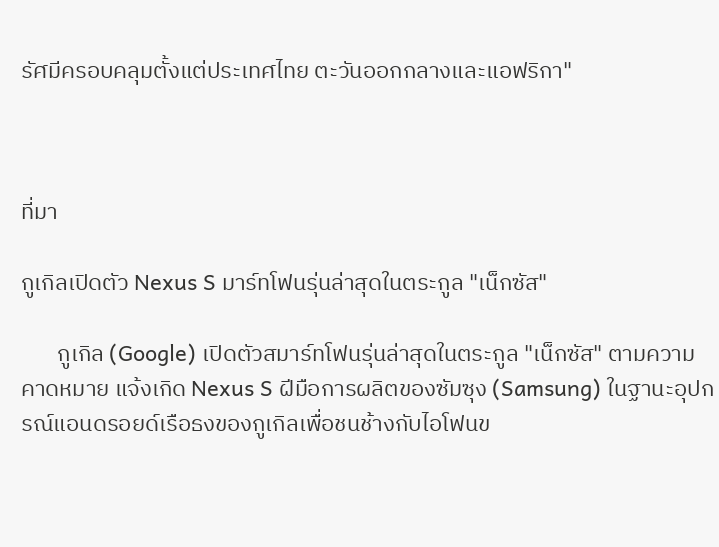รัศมีครอบคลุมตั้งแต่ประเทศไทย ตะวันออกกลางและแอฟริกา"



ที่มา

กูเกิลเปิดตัว Nexus S มาร์ทโฟนรุ่นล่าสุดในตระกูล "เน็กซัส"

       กูเกิล (Google) เปิดตัวสมาร์ทโฟนรุ่นล่าสุดในตระกูล "เน็กซัส" ตามความคาดหมาย แจ้งเกิด Nexus S ฝีมือการผลิตของซัมซุง (Samsung) ในฐานะอุปกรณ์แอนดรอยด์เรือธงของกูเกิลเพื่อชนช้างกับไอโฟนข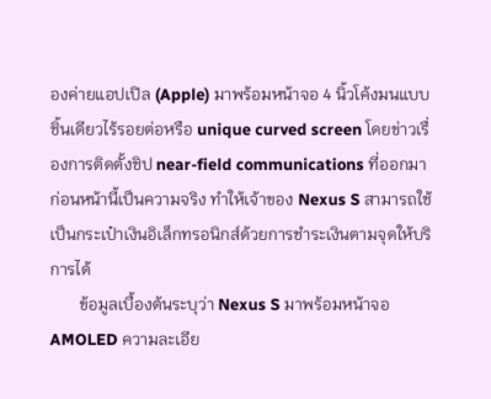องค่ายแอปเปิล (Apple) มาพร้อมหน้าจอ 4 นิ้วโค้งมนแบบชิ้นเดียวไร้รอยต่อหรือ unique curved screen โดยข่าวเรื่องการติดตั้งชิป near-field communications ที่ออกมาก่อนหน้านี้เป็นความจริง ทำให้เจ้าของ Nexus S สามารถใช้เป็นกระเป๋าเงินอิเล็กทรอนิกส์ด้วยการชำระเงินตามจุดให้บริการได้
       ข้อมูลเบื้องต้นระบุว่า Nexus S มาพร้อมหน้าจอ AMOLED ความละเอีย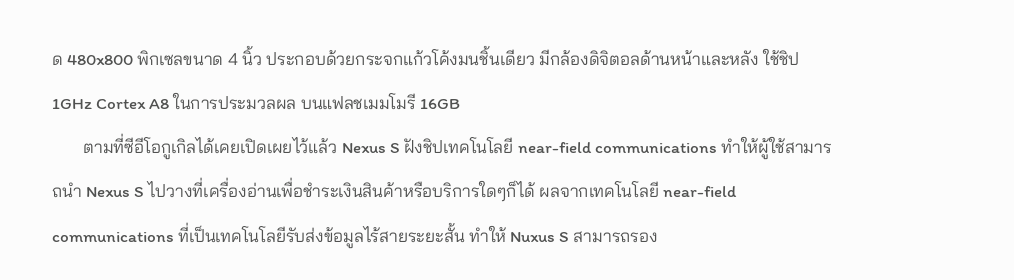ด 480x800 พิกเซลขนาด 4 นิ้ว ประกอบด้วยกระจกแก้วโค้งมนชิ้นเดียว มีกล้องดิจิตอลด้านหน้าและหลัง ใช้ชิป 1GHz Cortex A8 ในการประมวลผล บนแฟลชเมมโมรี 16GB
       ตามที่ซีอีโอกูเกิลได้เคยเปิดเผยไว้แล้ว Nexus S ฝังชิปเทคโนโลยี near-field communications ทำให้ผู้ใช้สามารถนำ Nexus S ไปวางที่เครื่องอ่านเพื่อชำระเงินสินค้าหรือบริการใดๆก็ได้ ผลจากเทคโนโลยี near-field communications ที่เป็นเทคโนโลยีรับส่งข้อมูลไร้สายระยะสั้น ทำให้ Nuxus S สามารถรอง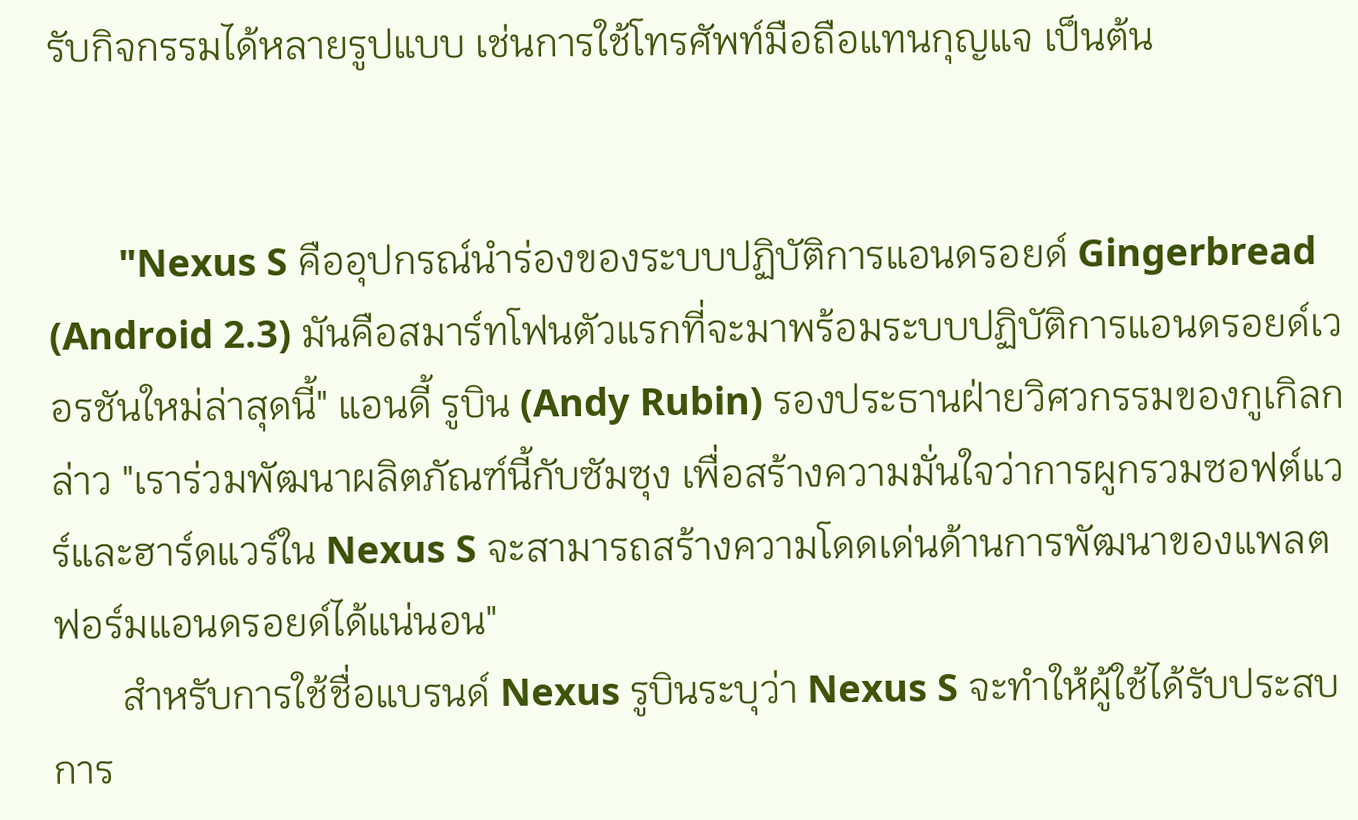รับกิจกรรมได้หลายรูปแบบ เช่นการใช้โทรศัพท์มือถือแทนกุญแจ เป็นต้น


       "Nexus S คืออุปกรณ์นำร่องของระบบปฏิบัติการแอนดรอยด์ Gingerbread (Android 2.3) มันคือสมาร์ทโฟนตัวแรกที่จะมาพร้อมระบบปฏิบัติการแอนดรอยด์เวอรชันใหม่ล่าสุดนี้" แอนดี้ รูบิน (Andy Rubin) รองประธานฝ่ายวิศวกรรมของกูเกิลกล่าว "เราร่วมพัฒนาผลิตภัณฑ์นี้กับซัมซุง เพื่อสร้างความมั่นใจว่าการผูกรวมซอฟต์แวร์และฮาร์ดแวร์ใน Nexus S จะสามารถสร้างความโดดเด่นด้านการพัฒนาของแพลตฟอร์มแอนดรอยด์ได้แน่นอน"
       สำหรับการใช้ชื่อแบรนด์ Nexus รูบินระบุว่า Nexus S จะทำให้ผู้ใช้ได้รับประสบการ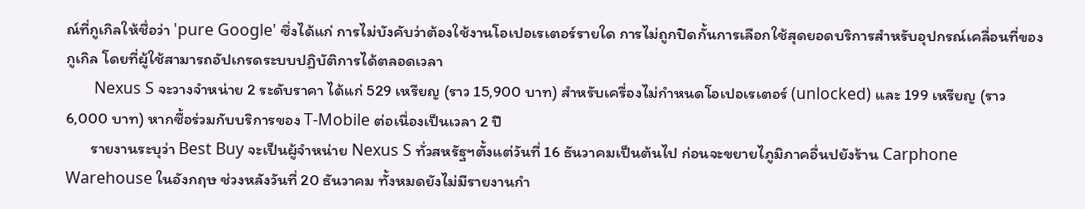ณ์ที่กูเกิลให้ชื่อว่า 'pure Google' ซึ่งได้แก่ การไม่บังคับว่าต้องใช้งานโอเปอเรเตอร์รายใด การไม่ถูกปิดกั้นการเลือกใช้สุดยอดบริการสำหรับอุปกรณ์เคลื่อนที่ของกูเกิล โดยที่ผู้ใช้สามารถอัปเกรดระบบปฏิบัติการได้ตลอดเวลา
       Nexus S จะวางจำหน่าย 2 ระดับราคา ได้แก่ 529 เหรียญ (ราว 15,900 บาท) สำหรับเครื่องไม่กำหนดโอเปอเรเตอร์ (unlocked) และ 199 เหรียญ (ราว 6,000 บาท) หากซื้อร่วมกับบริการของ T-Mobile ต่อเนื่องเป็นเวลา 2 ปี
       รายงานระบุว่า Best Buy จะเป็นผู้จำหน่าย Nexus S ทั่วสหรัฐฯตั้งแต่วันที่ 16 ธันวาคมเป็นต้นไป ก่อนจะขยายไภูมิภาคอื่นปยังร้าน Carphone Warehouse ในอังกฤษ ช่วงหลังวันที่ 20 ธันวาคม ทั้งหมดยังไม่มีรายงานกำ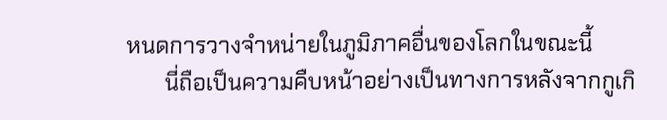หนดการวางจำหน่ายในภูมิภาคอื่นของโลกในขณะนี้
       นี่ถือเป็นความคืบหน้าอย่างเป็นทางการหลังจากกูเกิ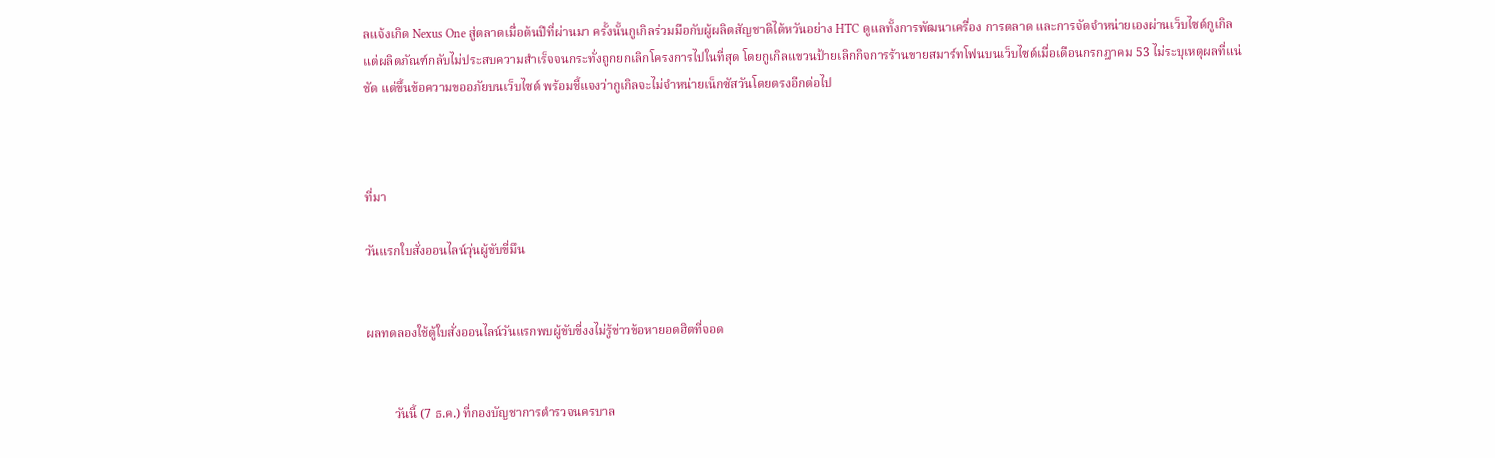ลแจ้งเกิด Nexus One สู่ตลาดเมื่อต้นปีที่ผ่านมา ครั้งนั้นกูเกิลร่วมมือกับผู้ผลิตสัญชาติไต้หวันอย่าง HTC ดูแลทั้งการพัฒนาเครื่อง การตลาด และการจัดจำหน่ายเองผ่านเว็บไซต์กูเกิล แต่ผลิตภัณฑ์กลับไม่ประสบความสำเร็จจนกระทั่งถูกยกเลิกโครงการไปในที่สุด โดยกูเกิลแขวนป้ายเลิกกิจการร้านขายสมาร์ทโฟนบนเว็บไซต์เมื่อเดือนกรกฎาคม 53 ไม่ระบุเหตุผลที่แน่ชัด แต่ขึ้นข้อความขออภัยบนเว็บไซต์ พร้อมชี้แจงว่ากูเกิลจะไม่จำหน่ายเน็กซัสวันโดยตรงอีกต่อไป



ที่มา

วันแรกใบสั่งออนไลน์วุ่นผู้ขับขี่มึน


ผลทดลองใช้ตู้ใบสั่งออนไลน์วันแรกพบผู้ขับขี่งงไม่รู้ข่าวข้อหายอดฮิตที่จอด


         วันนี้ (7 ธ.ค.) ที่กองบัญชาการตำรวจนครบาล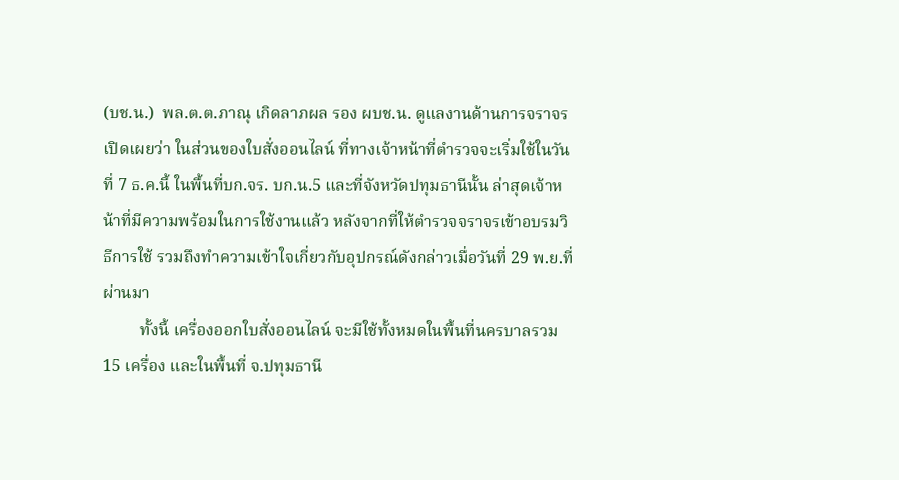(บช.น.)  พล.ต.ต.ภาณุ เกิดลาภผล รอง ผบช.น. ดูแลงานด้านการจราจร เปิดเผยว่า ในส่วนของใบสั่งออนไลน์ ที่ทางเจ้าหน้าที่ตำรวจจะเริ่มใช้ในวันที่ 7 ธ.ค.นี้ ในพื้นที่บก.จร. บก.น.5 และที่จังหวัดปทุมธานีนั้น ล่าสุดเจ้าหน้าที่มีความพร้อมในการใช้งานแล้ว หลังจากที่ให้ตำรวจจราจรเข้าอบรมวิธีการใช้ รวมถึงทำความเข้าใจเกี่ยวกับอุปกรณ์ดังกล่าวเมื่อวันที่ 29 พ.ย.ที่ผ่านมา
         ทั้งนี้ เครื่องออกใบสั่งออนไลน์ จะมีใช้ทั้งหมดในพื้นที่นครบาลรวม 15 เครื่อง และในพื้นที่ จ.ปทุมธานี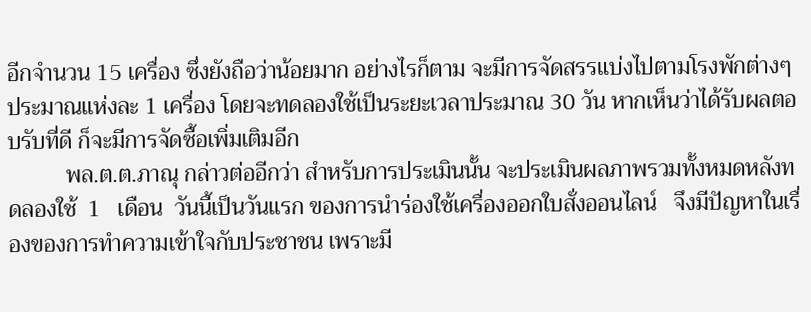อีกจำนวน 15 เครื่อง ซึ่งยังถือว่าน้อยมาก อย่างไรก็ตาม จะมีการจัดสรรแบ่งไปตามโรงพักต่างๆ ประมาณแห่งละ 1 เครื่อง โดยจะทดลองใช้เป็นระยะเวลาประมาณ 30 วัน หากเห็นว่าได้รับผลตอบรับที่ดี ก็จะมีการจัดซื้อเพิ่มเติมอีก
          พล.ต.ต.ภาณุ กล่าวต่ออีกว่า สำหรับการประเมินนั้น จะประเมินผลภาพรวมทั้งหมดหลังทดลองใช้  1   เดือน  วันนี้เป็นวันแรก ของการนำร่องใช้เครื่องออกใบสั่งออนไลน์   จึงมีปัญหาในเรื่องของการทำความเข้าใจกับประชาชน เพราะมี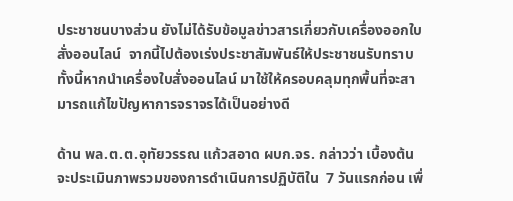ประชาชนบางส่วน ยังไม่ได้รับข้อมูลข่าวสารเกี่ยวกับเครื่องออกใบสั่งออนไลน์  จากนี้ไปต้องเร่งประชาสัมพันธ์ให้ประชาชนรับทราบ ทั้งนี้หากนำเครื่องใบสั่งออนไลน์ มาใช้ให้ครอบคลุมทุกพื้นที่จะสามารถแก้ไขปัญหาการจราจรได้เป็นอย่างดี

ด้าน พล.ต.ต.อุทัยวรรณ แก้วสอาด ผบก.จร. กล่าวว่า เบื้องต้นจะประเมินภาพรวมของการดำเนินการปฏิบัติใน  7 วันแรกก่อน เพื่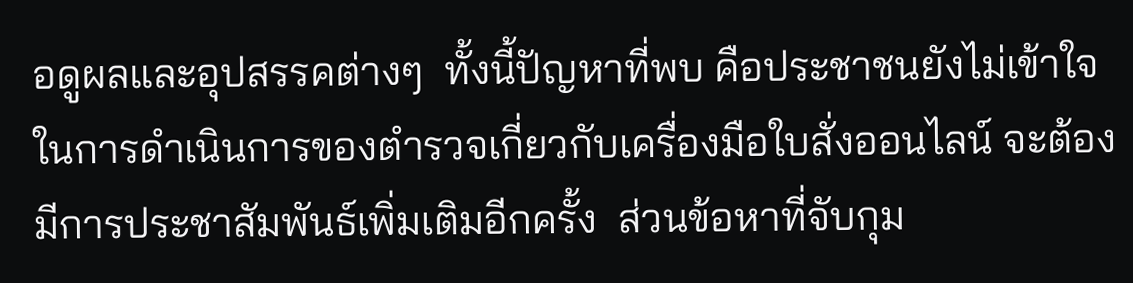อดูผลและอุปสรรคต่างๆ  ทั้งนี้ปัญหาที่พบ คือประชาชนยังไม่เข้าใจในการดำเนินการของตำรวจเกี่ยวกับเครื่องมือใบสั่งออนไลน์ จะต้องมีการประชาสัมพันธ์เพิ่มเติมอีกครั้ง  ส่วนข้อหาที่จับกุม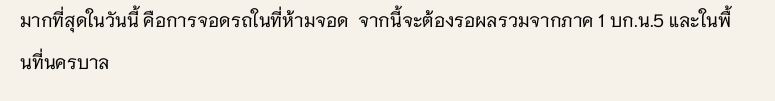มากที่สุดในวันนี้ คือการจอดรถในที่ห้ามจอด  จากนี้จะต้องรอผลรวมจากภาค 1 บก.น.5 และในพื้นที่นครบาล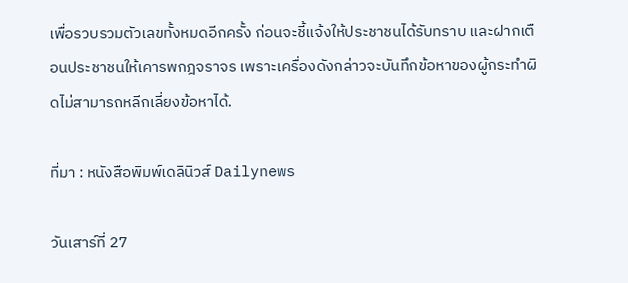เพื่อรวบรวมตัวเลขทั้งหมดอีกครั้ง ก่อนจะชี้แจ้งให้ประชาชนได้รับทราบ และฝากเตือนประชาชนให้เคารพกฎจราจร เพราะเครื่องดังกล่าวจะบันทึกข้อหาของผู้กระทำผิดไม่สามารถหลีกเลี่ยงข้อหาได้.

ที่มา : หนังสือพิมพ์เดลินิวส์ Dailynews

วันเสาร์ที่ 27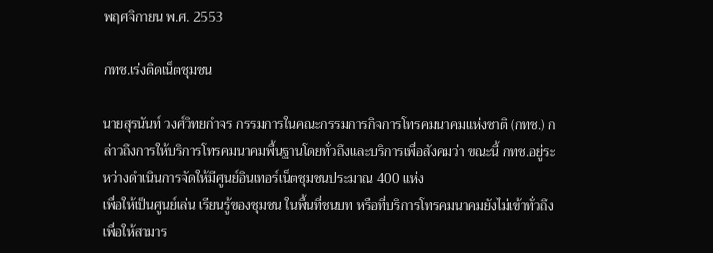พฤศจิกายน พ.ศ. 2553

กทช.เร่งติดเน็ตชุมชน

นายสุรนันท์ วงศ์วิทยกำจร กรรมการในคณะกรรมการกิจการโทรคมนาคมแห่งชาติ (กทช.) กล่าวถึงการให้บริการโทรคมนาคมพื้นฐานโดยทั่วถึงและบริการเพื่อสังคมว่า ขณะนี้ กทช.อยู่ระหว่างดำเนินการจัดให้มีศูนย์อินเทอร์เน็ตชุมชนประมาณ 400 แห่ง
เพื่อให้เป็นศูนย์เล่น เรียนรู้ของชุมชน ในพื้นที่ชนบท หรือที่บริการโทรคมนาคมยังไม่เข้าทั่วถึง เพื่อให้สามาร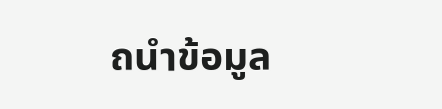ถนำข้อมูล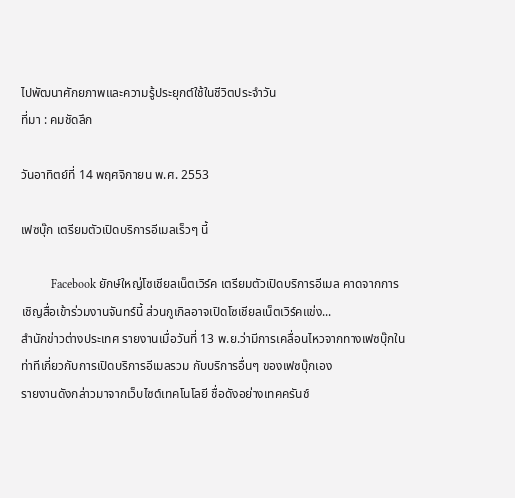ไปพัฒนาศักยภาพและความรู้ประยุกต์ใช้ในชีวิตประจำวัน
ที่มา : คมชัดลึก

วันอาทิตย์ที่ 14 พฤศจิกายน พ.ศ. 2553

เฟซบุ๊ก เตรียมตัวเปิดบริการอีเมลเร็วๆ นี้

          Facebook ยักษ์ใหญ่โซเชียลเน็ตเวิร์ค เตรียมตัวเปิดบริการอีเมล คาดจากการเชิญสื่อเข้าร่วมงานจันทร์นี้ ส่วนกูเกิลอาจเปิดโซเชียลเน็ตเวิร์คแข่ง...
สำนักข่าวต่างประเทศ รายงานเมื่อวันที่ 13 พ.ย.ว่ามีการเคลื่อนไหวจากทางเฟซบุ๊กในท่าทีเกี่ยวกับการเปิดบริการอีเมลรวม กับบริการอื่นๆ ของเฟซบุ๊กเอง
รายงานดังกล่าวมาจากเว็บไซต์เทคโนโลยี ชื่อดังอย่างเทคครันช์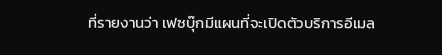ที่รายงานว่า เฟซบุ๊กมีแผนที่จะเปิดตัวบริการอีเมล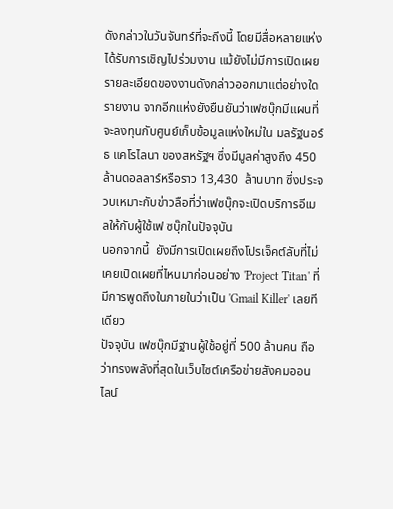ดังกล่าวในวันจันทร์ที่จะถึงนี้ โดยมีสื่อหลายแห่งได้รับการเชิญไปร่วมงาน แม้ยังไม่มีการเปิดเผยรายละเอียดของงานดังกล่าวออกมาแต่อย่างใด
รายงาน จากอีกแห่งยังยืนยันว่าเฟซบุ๊กมีแผนที่จะลงทุนกับศูนย์เก็บข้อมูลแห่งใหม่ใน มลรัฐนอร์ธ แคโรไลนา ของสหรัฐฯ ซึ่งมีมูลค่าสูงถึง 450 ล้านดอลลาร์หรือราว 13,430  ล้านบาท ซึ่งประจวบเหมาะกับข่าวลือที่ว่าเฟซบุ๊กจะเปิดบริการอีเมลให้กับผู้ใช้เฟ ซบุ๊กในปัจจุบัน
นอกจากนี้  ยังมีการเปิดเผยถึงโปรเจ็คต์ลับที่ไม่เคยเปิดเผยที่ไหนมาก่อนอย่าง 'Project Titan' ที่มีการพูดถึงในภายในว่าเป็น 'Gmail Killer' เลยทีเดียว
ปัจจุบัน เฟซบุ๊กมีฐานผู้ใช้อยู่ที่ 500 ล้านคน ถือว่าทรงพลังที่สุดในเว็บไซต์เครือข่ายสังคมออนไลน์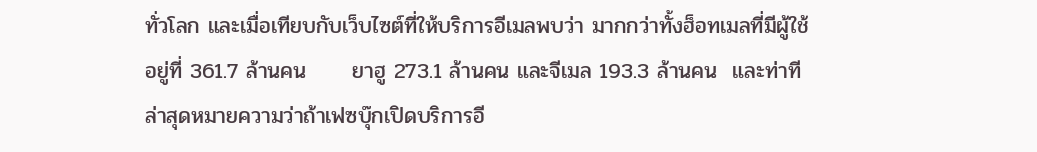ทั่วโลก และเมื่อเทียบกับเว็บไซต์ที่ให้บริการอีเมลพบว่า มากกว่าทั้งฮ็อทเมลที่มีผู้ใช้อยู่ที่ 361.7 ล้านคน      ยาฮู 273.1 ล้านคน และจีเมล 193.3 ล้านคน  และท่าทีล่าสุดหมายความว่าถ้าเฟซบุ๊กเปิดบริการอี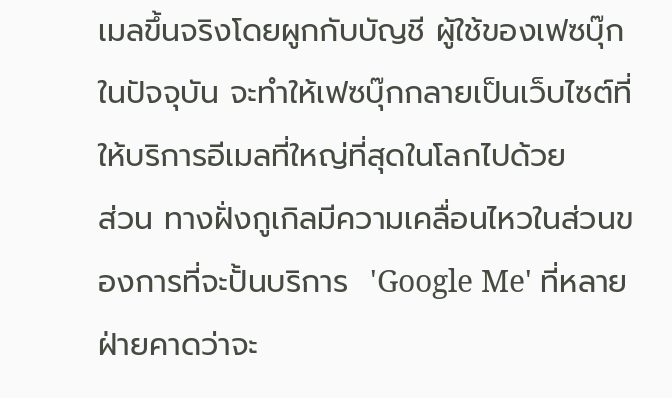เมลขึ้นจริงโดยผูกกับบัญชี ผู้ใช้ของเฟซบุ๊กในปัจจุบัน จะทำให้เฟซบุ๊กกลายเป็นเว็บไซต์ที่ให้บริการอีเมลที่ใหญ่ที่สุดในโลกไปด้วย
ส่วน ทางฝั่งกูเกิลมีความเคลื่อนไหวในส่วนของการที่จะปั้นบริการ  'Google Me' ที่หลายฝ่ายคาดว่าจะ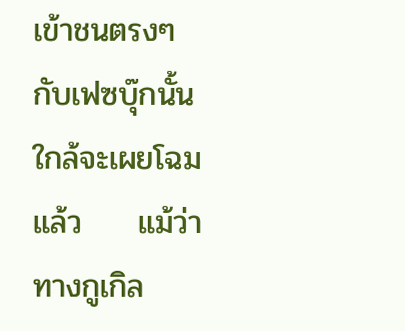เข้าชนตรงๆ กับเฟซบุ๊กนั้นใกล้จะเผยโฉมแล้ว     แม้ว่าทางกูเกิล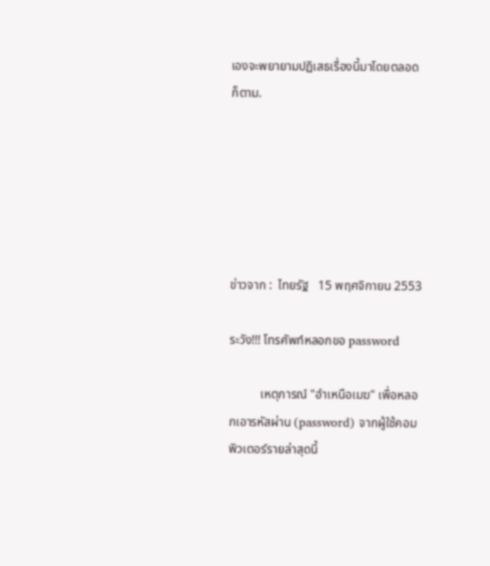เองจะพยายามปฏิเสธเรื่องนี้มาโดยตลอดก็ตาม.






ข่าวจาก :  ไทยรัฐ   15 พฤศจิกายน 2553

ระวัง!!! โทรศัพท์หลอกขอ password

          เหตุการณ์ "อำเหนือเมฆ" เพื่อหลอกเอารหัสผ่าน (password) จากผู้ใช้คอมพิวเตอร์รายล่าสุดนี้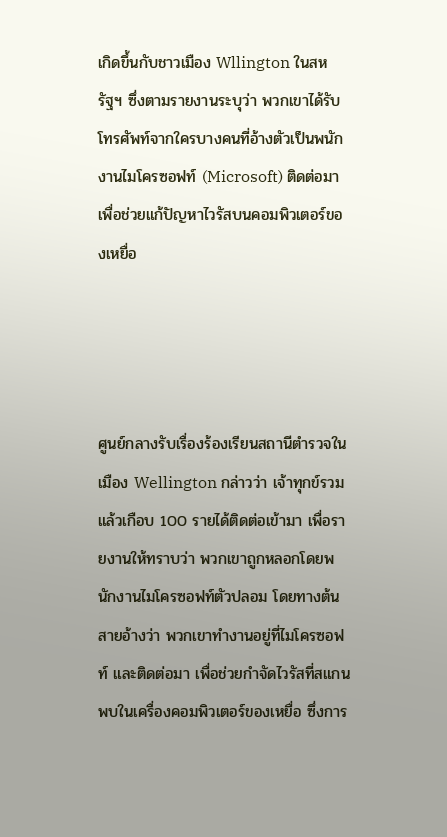เกิดขึ้นกับชาวเมือง Wllington ในสหรัฐฯ ซึ่งตามรายงานระบุว่า พวกเขาได้รับโทรศัพท์จากใครบางคนที่อ้างตัวเป็นพนักงานไมโครซอฟท์ (Microsoft) ติดต่อมาเพื่อช่วยแก้ปัญหาไวรัสบนคอมพิวเตอร์ของเหยื่อ




ศูนย์กลางรับเรื่องร้องเรียนสถานีตำรวจในเมือง Wellington กล่าวว่า เจ้าทุกข์รวมแล้วเกือบ 100 รายได้ติดต่อเข้ามา เพื่อรายงานให้ทราบว่า พวกเขาถูกหลอกโดยพนักงานไมโครซอฟท์ตัวปลอม โดยทางต้นสายอ้างว่า พวกเขาทำงานอยู่ที่ไมโครซอฟท์ และติดต่อมา เพื่อช่วยกำจัดไวรัสที่สแกนพบในเครื่องคอมพิวเตอร์ของเหยื่อ ซึ่งการ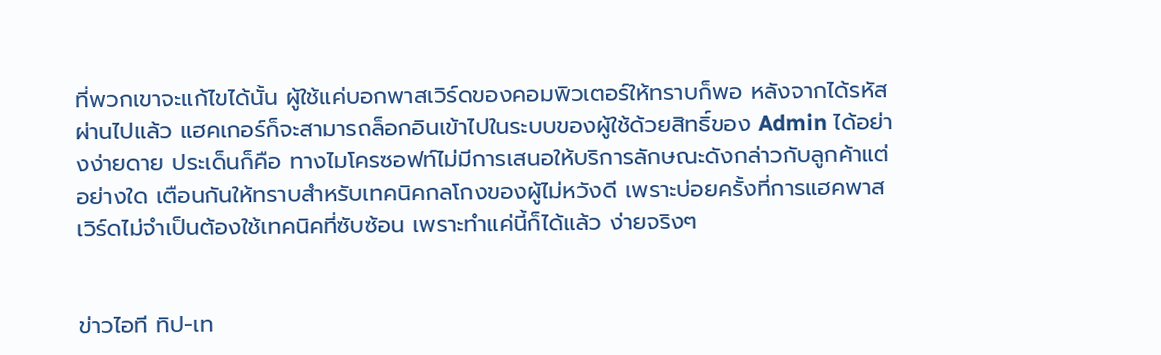ที่พวกเขาจะแก้ไขได้นั้น ผู้ใช้แค่บอกพาสเวิร์ดของคอมพิวเตอร์ให้ทราบก็พอ หลังจากได้รหัสผ่านไปแล้ว แฮคเกอร์ก็จะสามารถล็อกอินเข้าไปในระบบของผู้ใช้ด้วยสิทธิ์ของ Admin ได้อย่างง่ายดาย ประเด็นก็คือ ทางไมโครซอฟท์ไม่มีการเสนอให้บริการลักษณะดังกล่าวกับลูกค้าแต่อย่างใด เตือนกันให้ทราบสำหรับเทคนิคกลโกงของผู้ไม่หวังดี เพราะบ่อยครั้งที่การแฮคพาสเวิร์ดไม่จำเป็นต้องใช้เทคนิคที่ซับซ้อน เพราะทำแค่นี้ก็ได้แล้ว ง่ายจริงๆ


ข่าวไอที ทิป-เท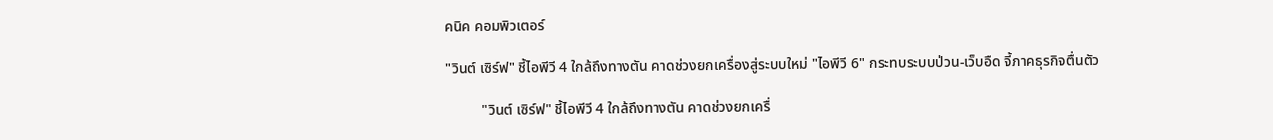คนิค คอมพิวเตอร์

"วินต์ เซิร์ฟ" ชี้ไอพีวี 4 ใกล้ถึงทางตัน คาดช่วงยกเครื่องสู่ระบบใหม่ "ไอพีวี 6" กระทบระบบป่วน-เว็บอืด จี้ภาคธุรกิจตื่นตัว

          "วินต์ เซิร์ฟ" ชี้ไอพีวี 4 ใกล้ถึงทางตัน คาดช่วงยกเครื่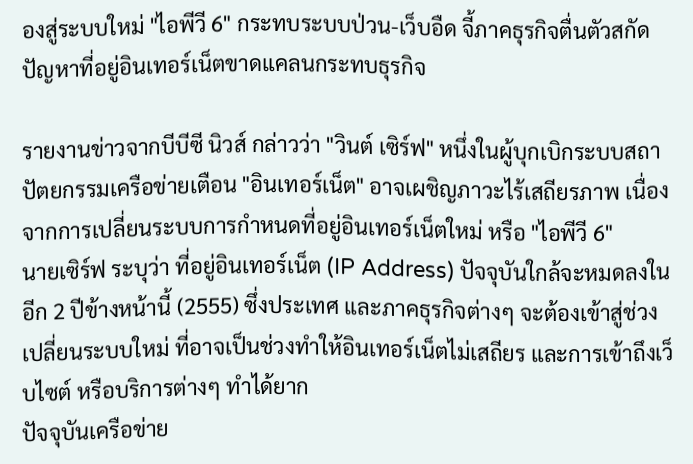องสู่ระบบใหม่ "ไอพีวี 6" กระทบระบบป่วน-เว็บอืด จี้ภาคธุรกิจตื่นตัวสกัดปัญหาที่อยู่อินเทอร์เน็ตขาดแคลนกระทบธุรกิจ

รายงานข่าวจากบีบีซี นิวส์ กล่าวว่า "วินต์ เซิร์ฟ" หนึ่งในผู้บุกเบิกระบบสถาปัตยกรรมเครือข่ายเตือน "อินเทอร์เน็ต" อาจเผชิญภาวะไร้เสถียรภาพ เนื่องจากการเปลี่ยนระบบการกำหนดที่อยู่อินเทอร์เน็ตใหม่ หรือ "ไอพีวี 6"
นายเซิร์ฟ ระบุว่า ที่อยู่อินเทอร์เน็ต (IP Address) ปัจจุบันใกล้จะหมดลงในอีก 2 ปีข้างหน้านี้ (2555) ซึ่งประเทศ และภาคธุรกิจต่างๆ จะต้องเข้าสู่ช่วงเปลี่ยนระบบใหม่ ที่อาจเป็นช่วงทำให้อินเทอร์เน็ตไม่เสถียร และการเข้าถึงเว็บไซต์ หรือบริการต่างๆ ทำได้ยาก
ปัจจุบันเครือข่าย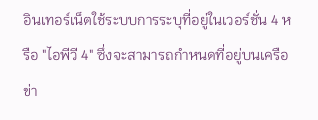อินเทอร์เน็ตใช้ระบบการระบุที่อยู่ในเวอร์ชั่น 4 หรือ "ไอพีวี 4" ซึ่งจะสามารถกำหนดที่อยู่บนเครือข่า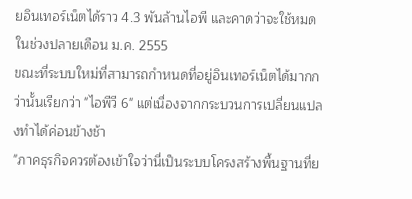ยอินเทอร์เน็ตได้ราว 4.3 พันล้านไอพี และคาดว่าจะใช้หมดในช่วงปลายเดือน ม.ค. 2555
ขณะที่ระบบใหม่ที่สามารถกำหนดที่อยู่อินเทอร์เน็ตได้มากกว่านั้นเรียกว่า "ไอพีวี 6" แต่เนื่องจากกระบวนการเปลี่ยนแปลงทำได้ค่อนข้างช้า
"ภาคธุรกิจควรต้องเข้าใจว่านี่เป็นระบบโครงสร้างพื้นฐานที่ย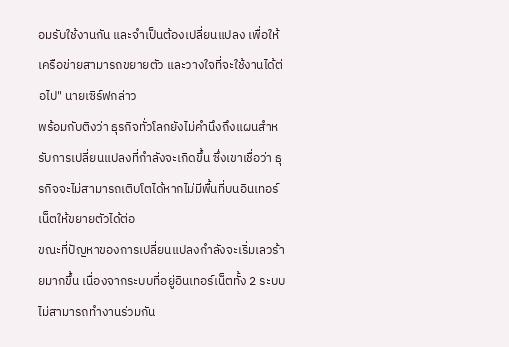อมรับใช้งานกัน และจำเป็นต้องเปลี่ยนแปลง เพื่อให้เครือข่ายสามารถขยายตัว และวางใจที่จะใช้งานได้ต่อไป" นายเซิร์ฟกล่าว
พร้อมกับติงว่า ธุรกิจทั่วโลกยังไม่คำนึงถึงแผนสำหรับการเปลี่ยนแปลงที่กำลังจะเกิดขึ้น ซึ่งเขาเชื่อว่า ธุรกิจจะไม่สามารถเติบโตได้หากไม่มีพื้นที่บนอินเทอร์เน็ตให้ขยายตัวได้ต่อ
ขณะที่ปัญหาของการเปลี่ยนแปลงกำลังจะเริ่มเลวร้ายมากขึ้น เนื่องจากระบบที่อยู่อินเทอร์เน็ตทั้ง 2 ระบบไม่สามารถทำงานร่วมกัน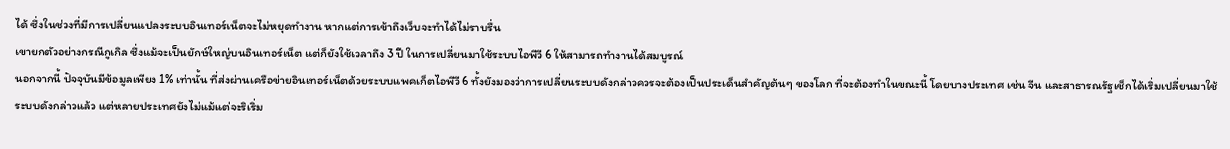ได้ ซึ่งในช่วงที่มีการเปลี่ยนแปลงระบบอินเทอร์เน็ตจะไม่หยุดทำงาน หากแต่การเข้าถึงเว็บจะทำได้ไม่ราบรื่น
เขายกตัวอย่างกรณีกูเกิล ซึ่งแม้จะเป็นยักษ์ใหญ่บนอินเทอร์เน็ต แต่ก็ยังใช้เวลาถึง 3 ปี ในการเปลี่ยนมาใช้ระบบไอพีวี 6 ให้สามารถทำงานได้สมบูรณ์
นอกจากนี้ ปัจจุบันมีข้อมูลเพียง 1% เท่านั้น ที่ส่งผ่านเครือข่ายอินเทอร์เน็ตด้วยระบบแพคเก็ตไอพีวี 6 ทั้งยังมองว่าการเปลี่ยนระบบดังกล่าวควรจะต้องเป็นประเด็นสำคัญต้นๆ ของโลก ที่จะต้องทำในขณะนี้ โดยบางประเทศ เช่น จีน และสาธารณรัฐเช็กได้เริ่มเปลี่ยนมาใช้ระบบดังกล่าวแล้ว แต่หลายประเทศยังไม่แม้แต่จะริเริ่ม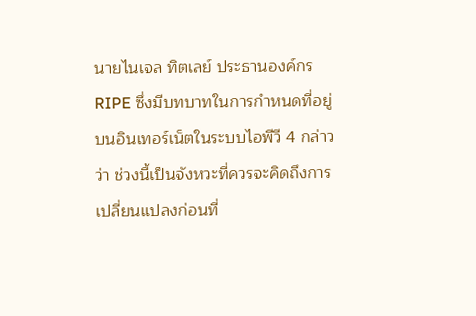นายไนเจล ทิตเลย์ ประธานองค์กร RIPE ซึ่งมีบทบาทในการกำหนดที่อยู่บนอินเทอร์เน็ตในระบบไอพีวี 4 กล่าวว่า ช่วงนี้เป็นจังหวะที่ควรจะคิดถึงการเปลี่ยนแปลงก่อนที่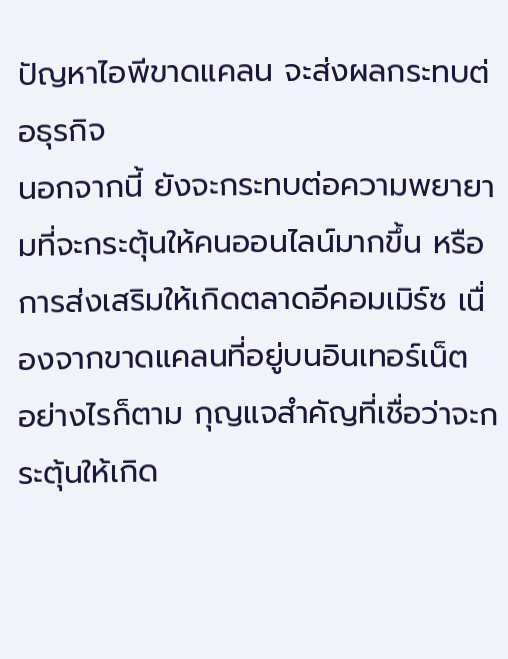ปัญหาไอพีขาดแคลน จะส่งผลกระทบต่อธุรกิจ
นอกจากนี้ ยังจะกระทบต่อความพยายามที่จะกระตุ้นให้คนออนไลน์มากขึ้น หรือการส่งเสริมให้เกิดตลาดอีคอมเมิร์ซ เนื่องจากขาดแคลนที่อยู่บนอินเทอร์เน็ต
อย่างไรก็ตาม กุญแจสำคัญที่เชื่อว่าจะกระตุ้นให้เกิด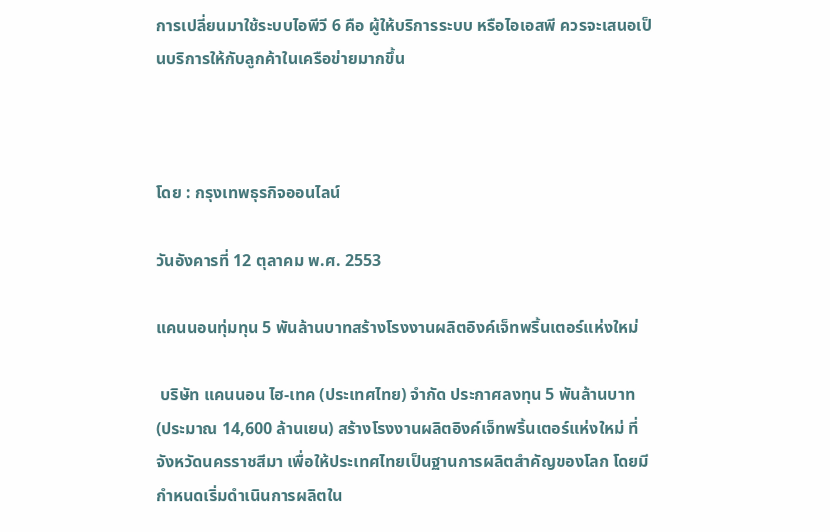การเปลี่ยนมาใช้ระบบไอพีวี 6 คือ ผู้ให้บริการระบบ หรือไอเอสพี ควรจะเสนอเป็นบริการให้กับลูกค้าในเครือข่ายมากขึ้น



โดย : กรุงเทพธุรกิจออนไลน์

วันอังคารที่ 12 ตุลาคม พ.ศ. 2553

แคนนอนทุ่มทุน 5 พันล้านบาทสร้างโรงงานผลิตอิงค์เจ็ทพริ้นเตอร์แห่งใหม่

 บริษัท แคนนอน ไฮ-เทค (ประเทศไทย) จำกัด ประกาศลงทุน 5 พันล้านบาท (ประมาณ 14,600 ล้านเยน) สร้างโรงงานผลิตอิงค์เจ็ทพริ้นเตอร์แห่งใหม่ ที่จังหวัดนครราชสีมา เพื่อให้ประเทศไทยเป็นฐานการผลิตสำคัญของโลก โดยมีกำหนดเริ่มดำเนินการผลิตใน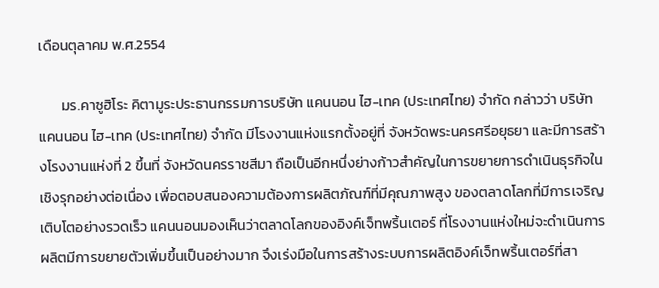เดือนตุลาคม พ.ศ.2554

       มร.คาซูฮิโระ คิตามูระประธานกรรมการบริษัท แคนนอน ไฮ-เทค (ประเทศไทย) จำกัด กล่าวว่า บริษัท แคนนอน ไฮ-เทค (ประเทศไทย) จำกัด มีโรงงานแห่งแรกตั้งอยู่ที่ จังหวัดพระนครศรีอยุธยา และมีการสร้างโรงงานแห่งที่ 2 ขึ้นที่ จังหวัดนครราชสีมา ถือเป็นอีกหนึ่งย่างก้าวสำคัญในการขยายการดำเนินธุรกิจในเชิงรุกอย่างต่อเนื่อง เพื่อตอบสนองความต้องการผลิตภัณฑ์ที่มีคุณภาพสูง ของตลาดโลกที่มีการเจริญเติบโตอย่างรวดเร็ว แคนนอนมองเห็นว่าตลาดโลกของอิงค์เจ็ทพริ้นเตอร์ ที่โรงงานแห่งใหม่จะดำเนินการผลิตมีการขยายตัวเพิ่มขึ้นเป็นอย่างมาก จึงเร่งมือในการสร้างระบบการผลิตอิงค์เจ็ทพริ้นเตอร์ที่สา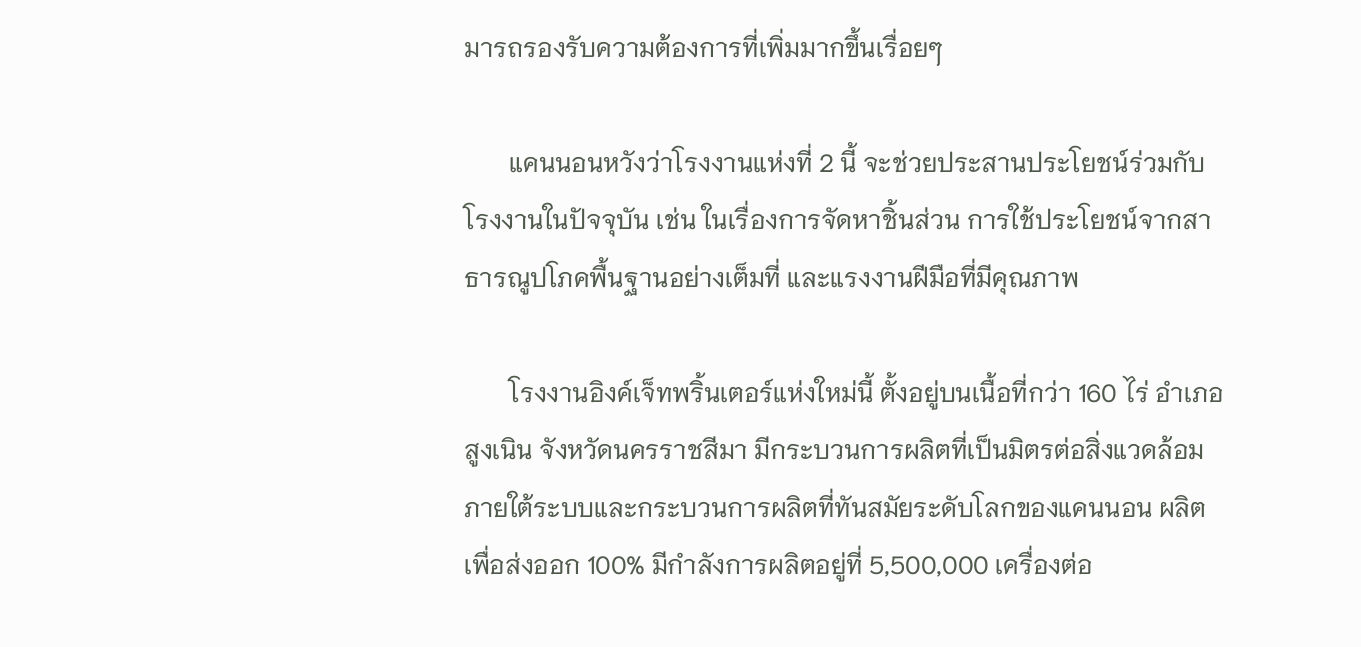มารถรองรับความต้องการที่เพิ่มมากขึ้นเรื่อยๆ

       แคนนอนหวังว่าโรงงานแห่งที่ 2 นี้ จะช่วยประสานประโยชน์ร่วมกับโรงงานในปัจจุบัน เช่น ในเรื่องการจัดหาชิ้นส่วน การใช้ประโยชน์จากสาธารณูปโภคพื้นฐานอย่างเต็มที่ และแรงงานฝีมือที่มีคุณภาพ

       โรงงานอิงค์เจ็ทพริ้นเตอร์แห่งใหม่นี้ ตั้งอยู่บนเนื้อที่กว่า 160 ไร่ อำเภอสูงเนิน จังหวัดนครราชสีมา มีกระบวนการผลิตที่เป็นมิตรต่อสิ่งแวดล้อม ภายใต้ระบบและกระบวนการผลิตที่ทันสมัยระดับโลกของแคนนอน ผลิตเพื่อส่งออก 100% มีกำลังการผลิตอยู่ที่ 5,500,000 เครื่องต่อ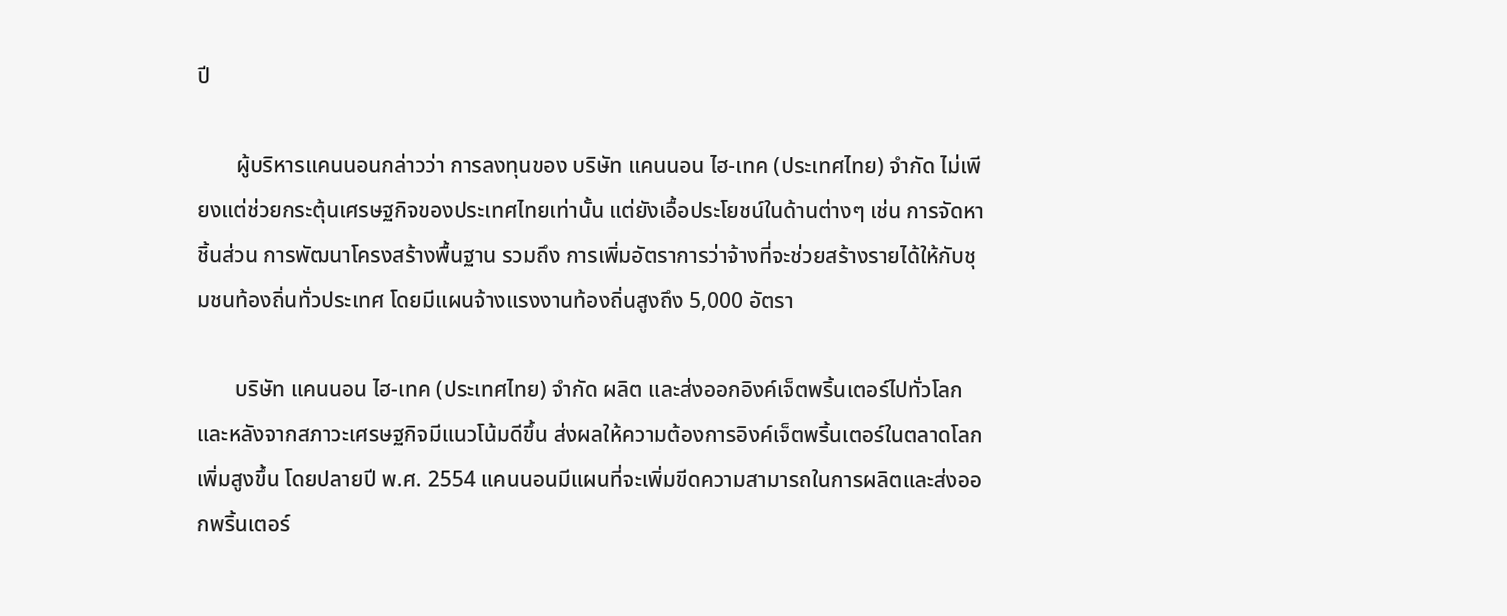ปี

       ผู้บริหารแคนนอนกล่าวว่า การลงทุนของ บริษัท แคนนอน ไฮ-เทค (ประเทศไทย) จำกัด ไม่เพียงแต่ช่วยกระตุ้นเศรษฐกิจของประเทศไทยเท่านั้น แต่ยังเอื้อประโยชน์ในด้านต่างๆ เช่น การจัดหาชิ้นส่วน การพัฒนาโครงสร้างพื้นฐาน รวมถึง การเพิ่มอัตราการว่าจ้างที่จะช่วยสร้างรายได้ให้กับชุมชนท้องถิ่นทั่วประเทศ โดยมีแผนจ้างแรงงานท้องถิ่นสูงถึง 5,000 อัตรา

       บริษัท แคนนอน ไฮ-เทค (ประเทศไทย) จำกัด ผลิต และส่งออกอิงค์เจ็ตพริ้นเตอร์ไปทั่วโลก และหลังจากสภาวะเศรษฐกิจมีแนวโน้มดีขึ้น ส่งผลให้ความต้องการอิงค์เจ็ตพริ้นเตอร์ในตลาดโลกเพิ่มสูงขึ้น โดยปลายปี พ.ศ. 2554 แคนนอนมีแผนที่จะเพิ่มขีดความสามารถในการผลิตและส่งออกพริ้นเตอร์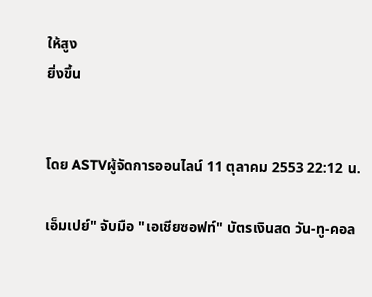ให้สูง
ยิ่งขึ้น


โดย ASTVผู้จัดการออนไลน์ 11 ตุลาคม 2553 22:12 น.

เอ็มเปย์" จับมือ "เอเชียซอฟท์" บัตรเงินสด วัน-ทู-คอล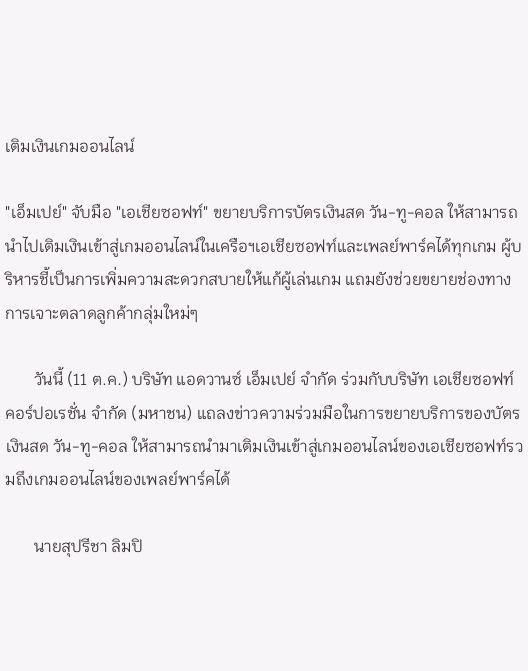เติมเงินเกมออนไลน์

"เอ็มเปย์" จับมือ "เอเชียซอฟท์" ขยายบริการบัตรเงินสด วัน-ทู-คอล ให้สามารถนำไปเติมเงินเข้าสู่เกมออนไลน์ในเครือฯเอเชียซอฟท์และเพลย์พาร์คได้ทุกเกม ผู้บริหารชี้เป็นการเพิ่มความสะดวกสบายให้แก้ผู้เล่นเกม แถมยังช่วยขยายช่องทางการเจาะตลาดลูกค้ากลุ่มใหม่ๆ

       วันนี้ (11 ต.ค.) บริษัท แอดวานซ์ เอ็มเปย์ จำกัด ร่วมกับบริษัท เอเชียซอฟท์ คอร์ปอเรชั่น จำกัด (มหาชน) แถลงข่าวความร่วมมือในการขยายบริการของบัตรเงินสด วัน-ทู-คอล ให้สามารถนำมาเติมเงินเข้าสู่เกมออนไลน์ของเอเชียซอฟท์รวมถึงเกมออนไลน์ของเพลย์พาร์คได้

       นายสุปรีชา ลิมปิ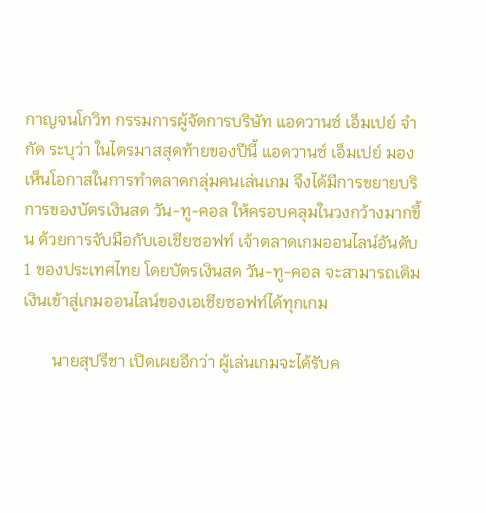กาญจนโกวิท กรรมการผู้จัดการบริษัท แอดวานซ์ เอ็มเปย์ จำกัด ระบุว่า ในไตรมาสสุดท้ายของปีนี้ แอดวานซ์ เอ็มเปย์ มองเห็นโอกาสในการทำตลาดกลุ่มคนเล่นเกม จึงได้มีการขยายบริการของบัตรเงินสด วัน-ทู-คอล ให้ครอบคลุมในวงกว้างมากขึ้น ด้วยการจับมือกับเอเชียซอฟท์ เจ้าตลาดเกมออนไลน์อันดับ 1 ของประเทศไทย โดยบัตรเงินสด วัน-ทู-คอล จะสามารถเติมเงินเข้าสู่เกมออนไลน์ของเอเชียซอฟท์ได้ทุกเกม

       นายสุปรีชา เปิดเผยอีกว่า ผู้เล่นเกมจะได้รับค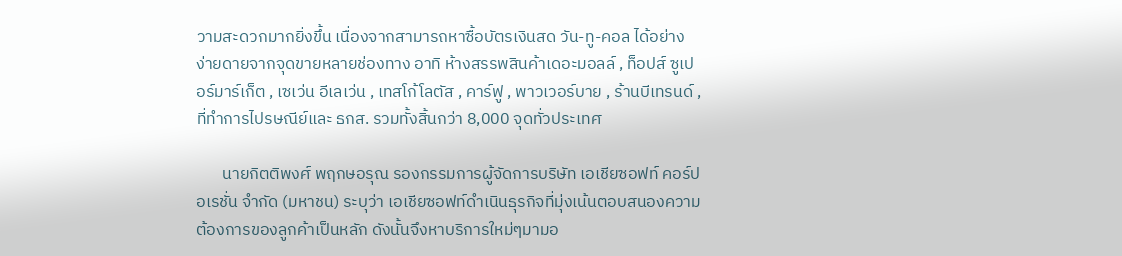วามสะดวกมากยิ่งขึ้น เนื่องจากสามารถหาซื้อบัตรเงินสด วัน-ทู-คอล ได้อย่างง่ายดายจากจุดขายหลายช่องทาง อาทิ ห้างสรรพสินค้าเดอะมอลล์ , ท็อปส์ ซูเปอร์มาร์เก็ต , เซเว่น อีเลเว่น , เทสโก้โลตัส , คาร์ฟู , พาวเวอร์บาย , ร้านบีเทรนด์ , ที่ทำการไปรษณีย์และ ธกส. รวมทั้งสิ้นกว่า 8,000 จุดทั่วประเทศ

       นายกิตติพงศ์ พฤกษอรุณ รองกรรมการผู้จัดการบริษัท เอเชียซอฟท์ คอร์ปอเรชั่น จำกัด (มหาชน) ระบุว่า เอเชียซอฟท์ดำเนินธุรกิจที่มุ่งเน้นตอบสนองความต้องการของลูกค้าเป็นหลัก ดังนั้นจึงหาบริการใหม่ๆมามอ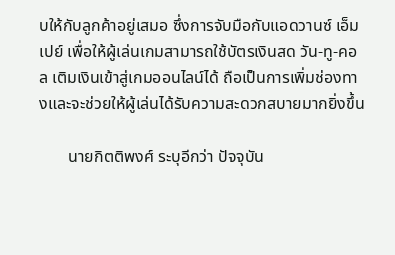บให้กับลูกค้าอยู่เสมอ ซึ่งการจับมือกับแอดวานซ์ เอ็มเปย์ เพื่อให้ผู้เล่นเกมสามารถใช้บัตรเงินสด วัน-ทู-คอล เติมเงินเข้าสู่เกมออนไลน์ได้ ถือเป็นการเพิ่มช่องทางและจะช่วยให้ผู้เล่นได้รับความสะดวกสบายมากยิ่งขึ้น

       นายกิตติพงศ์ ระบุอีกว่า ปัจจุบัน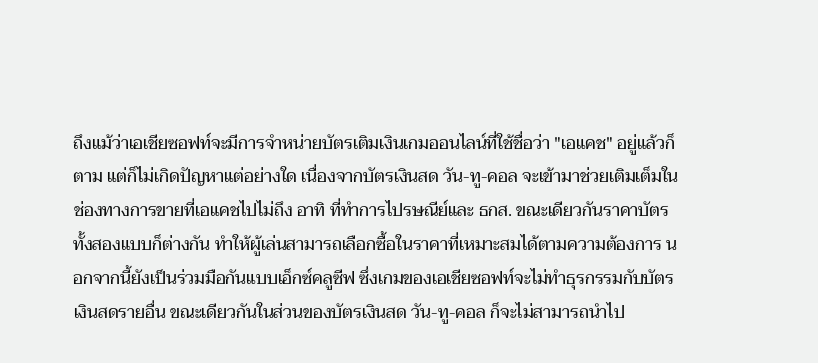ถึงแม้ว่าเอเชียซอฟท์จะมีการจำหน่ายบัตรเติมเงินเกมออนไลน์ที่ใช้ชื่อว่า "เอแคช" อยู่แล้วก็ตาม แต่ก็ไม่เกิดปัญหาแต่อย่างใด เนื่องจากบัตรเงินสด วัน-ทู-คอล จะเข้ามาช่วยเติมเต็มในช่องทางการขายที่เอแคชไปไม่ถึง อาทิ ที่ทำการไปรษณีย์และ ธกส. ขณะเดียวกันราคาบัตรทั้งสองแบบก็ต่างกัน ทำให้ผู้เล่นสามารถเลือกซื้อในราคาที่เหมาะสมได้ตามความต้องการ นอกจากนี้ยังเป็นร่วมมือกันแบบเอ็กซ์คลูซีฟ ซึ่งเกมของเอเชียซอฟท์จะไม่ทำธุรกรรมกับบัตรเงินสดรายอื่น ขณะเดียวกันในส่วนของบัตรเงินสด วัน-ทู-คอล ก็จะไม่สามารถนำไป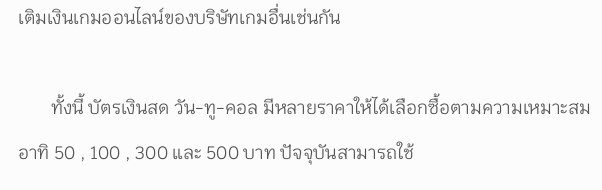เติมเงินเกมออนไลน์ของบริษัทเกมอื่นเช่นกัน

       ทั้งนี้ บัตรเงินสด วัน-ทู-คอล มีหลายราคาให้ได้เลือกซื้อตามความเหมาะสม อาทิ 50 , 100 , 300 และ 500 บาท ปัจจุบันสามารถใช้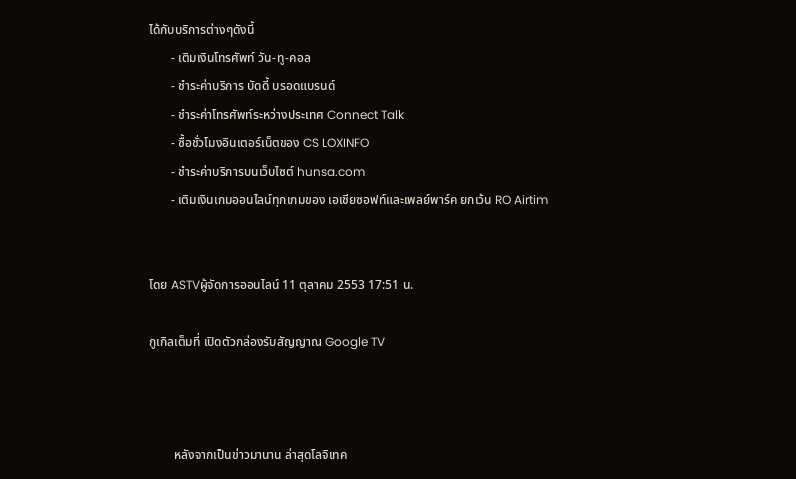ได้กับบริการต่างๆดังนี้
       - เติมเงินโทรศัพท์ วัน-ทู-คอล
       - ชำระค่าบริการ บัดดี้ บรอดแบรนด์
       - ชำระค่าโทรศัพท์ระหว่างประเทศ Connect Talk
       - ซื้อชั่วโมงอินเตอร์เน็ตของ CS LOXINFO
       - ชำระค่าบริการบนเว็บไซต์ hunsa.com
       - เติมเงินเกมออนไลน์ทุกเกมของ เอเชียซอฟท์และเพลย์พาร์ค ยกเว้น RO Airtim


โดย ASTVผู้จัดการออนไลน์ 11 ตุลาคม 2553 17:51 น.

กูเกิลเต็มที่ เปิดตัวกล่องรับสัญญาณ Google TV



        หลังจากเป็นข่าวมานาน ล่าสุดโลจิเทค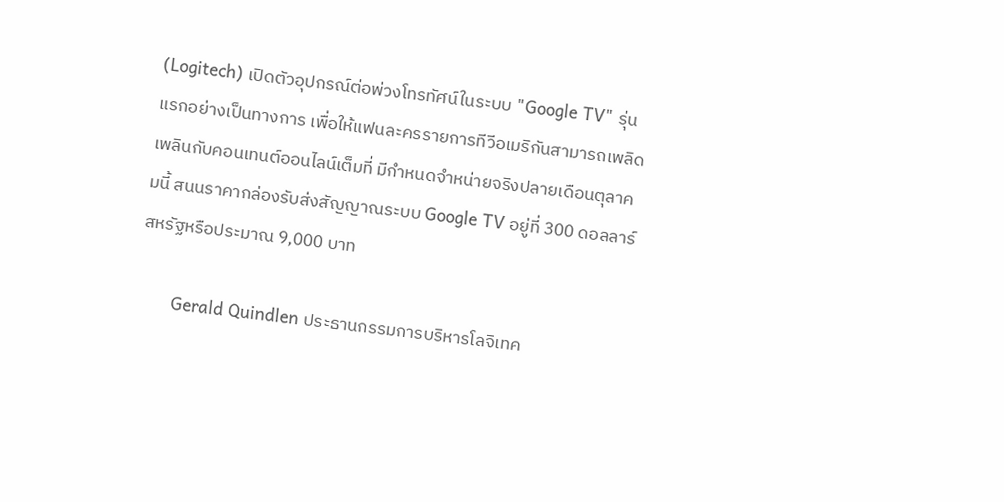(Logitech) เปิดตัวอุปกรณ์ต่อพ่วงโทรทัศน์ในระบบ "Google TV" รุ่นแรกอย่างเป็นทางการ เพื่อให้แฟนละครรายการทีวีอเมริกันสามารถเพลิดเพลินกับคอนเทนต์ออนไลน์เต็มที่ มีกำหนดจำหน่ายจริงปลายเดือนตุลาคมนี้ สนนราคากล่องรับส่งสัญญาณระบบ Google TV อยู่ที่ 300 ดอลลาร์สหรัฐหรือประมาณ 9,000 บาท

       Gerald Quindlen ประธานกรรมการบริหารโลจิเทค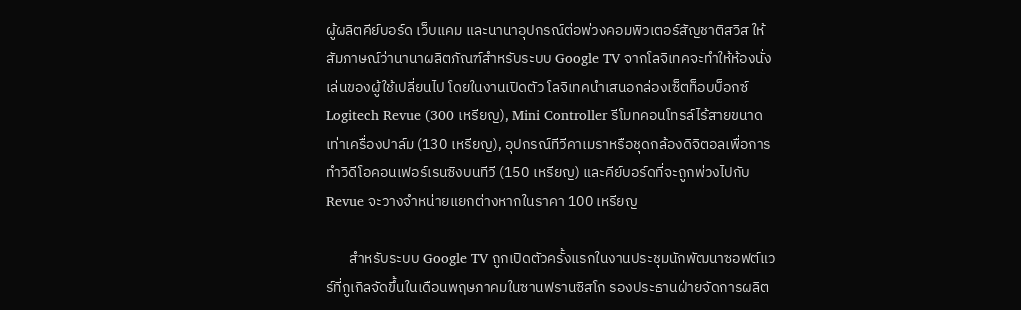ผู้ผลิตคีย์บอร์ด เว็บแคม และนานาอุปกรณ์ต่อพ่วงคอมพิวเตอร์สัญชาติสวิส ให้สัมภาษณ์ว่านานาผลิตภัณฑ์สำหรับระบบ Google TV จากโลจิเทคจะทำให้ห้องนั่งเล่นของผู้ใช้เปลี่ยนไป โดยในงานเปิดตัว โลจิเทคนำเสนอกล่องเซ็ตท็อบบ็อกซ์ Logitech Revue (300 เหรียญ), Mini Controller รีโมทคอนโทรล์ไร้สายขนาดเท่าเครื่องปาล์ม (130 เหรียญ), อุปกรณ์ทีวีคาเมราหรือชุดกล้องดิจิตอลเพื่อการทำวิดีโอคอนเฟอร์เรนซิงบนทีวี (150 เหรียญ) และคีย์บอร์ดที่จะถูกพ่วงไปกับ Revue จะวางจำหน่ายแยกต่างหากในราคา 100 เหรียญ

       สำหรับระบบ Google TV ถูกเปิดตัวครั้งแรกในงานประชุมนักพัฒนาซอฟต์แวร์ที่กูเกิลจัดขึ้นในเดือนพฤษภาคมในซานฟรานซิสโก รองประธานฝ่ายจัดการผลิต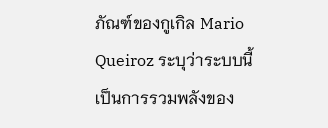ภัณฑ์ของกูเกิล Mario Queiroz ระบุว่าระบบนี้เป็นการรวมพลังของ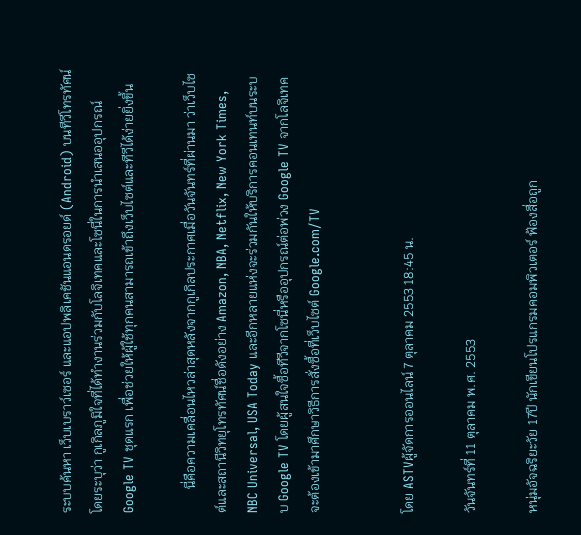ระบบค้นหา เว็บเบราว์เซอร์ และแอปพลิเคชันแอนดรอยด์ (Android) บนทีวีโทรทัศน์ โดยระบุว่า กูเกิลภูมิใจที่ได้ทำงานร่วมกับโลจิเทคและโซนี่ในการนำเสนออุปกรณ์ Google TV ชุดแรก เพื่อช่วยให้ผู้ใช้ทุกคนสามารถเข้าถึงเว็บไซต์และทีวีได้ง่ายยิ่งขึ้น

       นี่คือความเคลื่อนไหวล่าสุดหลังจากกูเกิลประกาศเมื่อวันจันทร์ที่ผ่านมา ว่าเว็บไซต์และสถานีวิทยุโทรทัศน์ชื่อดังอย่าง Amazon, NBA, Netflix, New York Times, NBC Universal, USA Today และอีกหลายแห่งจะร่วมกันให้บริการคอนเทนท์บนระบบ Google TV โดยผู้สนใจซื้อทีวีจากโซนี่หรืออุปกรณ์ต่อพ่วง Google TV จากโลจิเทค จะต้องเข้ามาศึกษาวิธีการสั่งซื้อที่เว็บไซต์ Google.com/TV


โดย ASTVผู้จัดการออนไลน์ 7 ตุลาคม 2553 18:45 น.

วันจันทร์ที่ 11 ตุลาคม พ.ศ. 2553

หนุ่มอัจฉริยะวัย 17ปี นักเขียนโปรแกรมคอมพิวเตอร์ ฟ้องสื่อถูก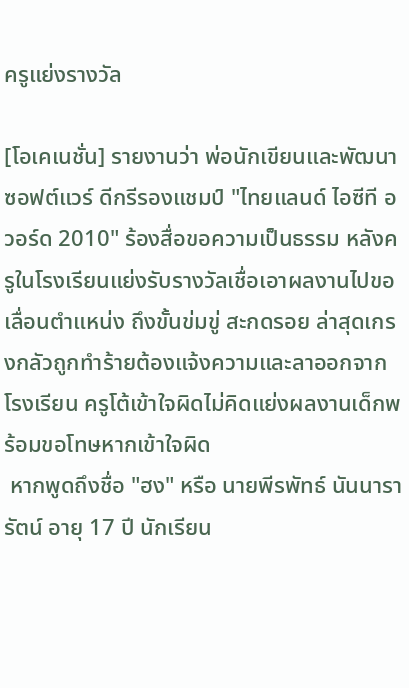ครูแย่งรางวัล

[โอเคเนชั่น] รายงานว่า พ่อนักเขียนและพัฒนาซอฟต์แวร์ ดีกรีรองแชมป์ "ไทยแลนด์ ไอซีที อวอร์ด 2010" ร้องสื่อขอความเป็นธรรม หลังครูในโรงเรียนแย่งรับรางวัลเชื่อเอาผลงานไปขอเลื่อนตำแหน่ง ถึงขั้นข่มขู่ สะกดรอย ล่าสุดเกรงกลัวถูกทำร้ายต้องแจ้งความและลาออกจากโรงเรียน ครูโต้เข้าใจผิดไม่คิดแย่งผลงานเด็กพร้อมขอโทษหากเข้าใจผิด
 หากพูดถึงชื่อ "ฮง" หรือ นายพีรพัทธ์ นันนารารัตน์ อายุ 17 ปี นักเรียน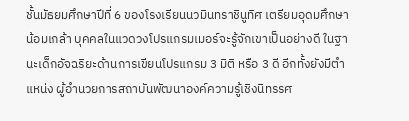ชั้นมัธยมศึกษาปีที่ 6 ของโรงเรียนนวมินทราชินูทิศ เตรียมอุดมศึกษาน้อมเกล้า บุคคลในแวดวงโปรแกรมเมอร์จะรู้จักเขาเป็นอย่างดี ในฐานะเด็กอัจฉริยะด้านการเขียนโปรแกรม 3 มิติ หรือ 3 ดี อีกทั้งยังมีตำแหน่ง ผู้อำนวยการสถาบันพัฒนาองค์ความรู้เชิงนิทรรศ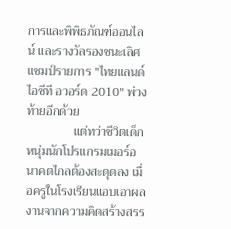การและพิพิธภัณฑ์ออนไลน์ และรางวัลรองชนะเลิศแชมป์รายการ "ไทยแลนด์ ไอซีที อวอร์ด 2010" พ่วงท้ายอีกด้วย
               แต่ทว่าชีวิตเด็กหนุ่มนักโปรแกรมเมอร์อนาคตไกลต้องสะดุดลง เมื่อครูในโรงเรียนแอบเอาผลงานจากความคิดสร้างสรร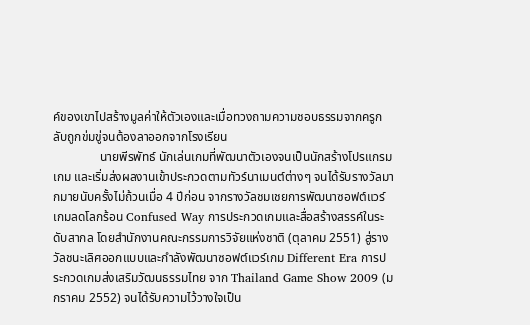ค์ของเขาไปสร้างมูลค่าให้ตัวเองและเมื่อทวงถามความชอบธรรมจากครูกลับถูกข่มขู่จนต้องลาออกจากโรงเรียน
               นายพีรพัทธ์ นักเล่นเกมที่พัฒนาตัวเองจนเป็นนักสร้างโปรแกรมเกม และเริ่มส่งผลงานเข้าประกวดตามทัวร์นาเมนต์ต่างๆ จนได้รับรางวัลมากมายนับครั้งไม่ถ้วนเมื่อ 4 ปีก่อน จากรางวัลชมเชยการพัฒนาซอฟต์แวร์เกมลดโลกร้อน Confused Way การประกวดเกมและสื่อสร้างสรรค์ในระดับสากล โดยสำนักงานคณะกรรมการวิจัยแห่งชาติ (ตุลาคม 2551) สู่รางวัลชนะเลิศออกแบบและกำลังพัฒนาซอฟต์แวร์เกม Different Era การประกวดเกมส่งเสริมวัฒนธรรมไทย จาก Thailand Game Show 2009 (มกราคม 2552) จนได้รับความไว้วางใจเป็น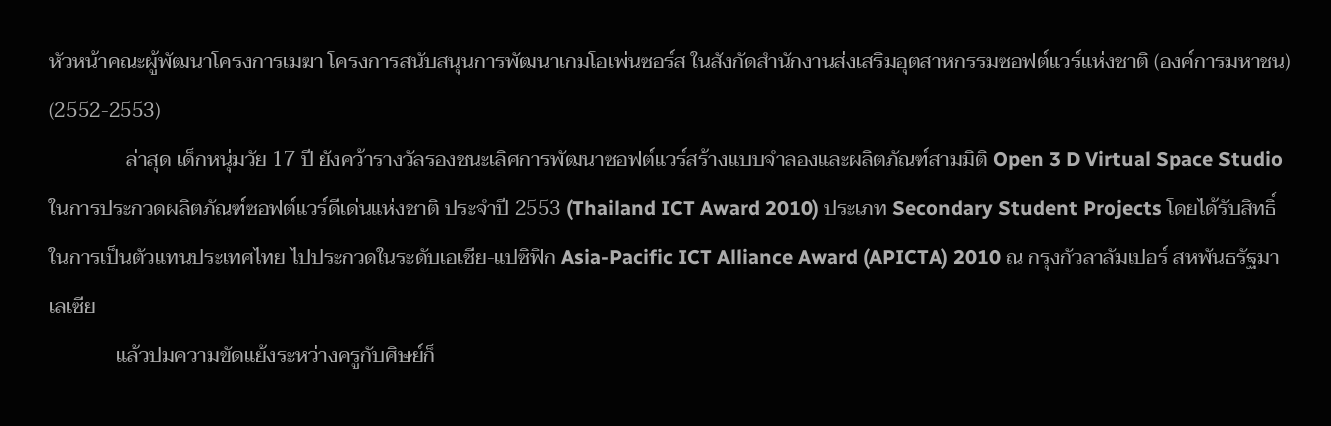หัวหน้าคณะผู้พัฒนาโครงการเมฆา โครงการสนับสนุนการพัฒนาเกมโอเพ่นซอร์ส ในสังกัดสำนักงานส่งเสริมอุตสาหกรรมซอฟต์แวร์แห่งชาติ (องค์การมหาชน) (2552-2553)
               ล่าสุด เด็กหนุ่มวัย 17 ปี ยังคว้ารางวัลรองชนะเลิศการพัฒนาซอฟต์แวร์สร้างแบบจำลองและผลิตภัณฑ์สามมิติ Open 3 D Virtual Space Studio ในการประกวดผลิตภัณฑ์ซอฟต์แวร์ดีเด่นแห่งชาติ ประจำปี 2553 (Thailand ICT Award 2010) ประเภท Secondary Student Projects โดยได้รับสิทธิ์ในการเป็นตัวแทนประเทศไทย ไปประกวดในระดับเอเชีย-แปซิฟิก Asia-Pacific ICT Alliance Award (APICTA) 2010 ณ กรุงกัวลาลัมเปอร์ สหพันธรัฐมาเลเซีย
             แล้วปมความขัดแย้งระหว่างครูกับศิษย์ก็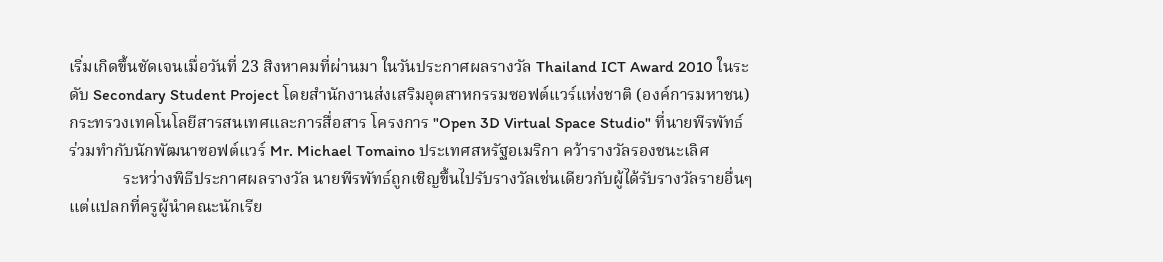เริ่มเกิดขึ้นชัดเจนเมื่อวันที่ 23 สิงหาคมที่ผ่านมา ในวันประกาศผลรางวัล Thailand ICT Award 2010 ในระดับ Secondary Student Project โดยสำนักงานส่งเสริมอุตสาหกรรมซอฟต์แวร์แห่งชาติ (องค์การมหาชน) กระทรวงเทคโนโลยีสารสนเทศและการสื่อสาร โครงการ "Open 3D Virtual Space Studio" ที่นายพีรพัทธ์ ร่วมทำกับนักพัฒนาซอฟต์แวร์ Mr. Michael Tomaino ประเทศสหรัฐอเมริกา คว้ารางวัลรองชนะเลิศ
             ระหว่างพิธีประกาศผลรางวัล นายพีรพัทธ์ถูกเชิญขึ้นไปรับรางวัลเช่นเดียวกับผู้ได้รับรางวัลรายอื่นๆ แต่แปลกที่ครูผู้นำคณะนักเรีย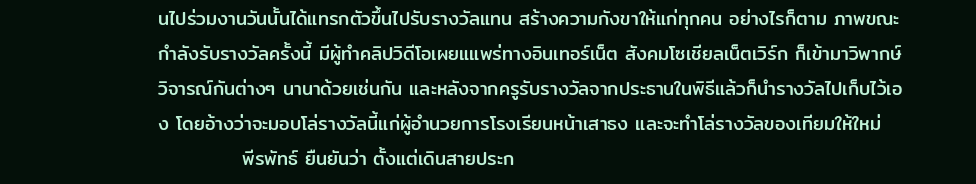นไปร่วมงานวันนั้นได้แทรกตัวขึ้นไปรับรางวัลแทน สร้างความกังขาให้แก่ทุกคน อย่างไรก็ตาม ภาพขณะกำลังรับรางวัลครั้งนี้ มีผู้ทำคลิปวิดีโอเผยแแพร่ทางอินเทอร์เน็ต สังคมโซเชียลเน็ตเวิร์ก ก็เข้ามาวิพากษ์วิจารณ์กันต่างๆ นานาด้วยเช่นกัน และหลังจากครูรับรางวัลจากประธานในพิธีแล้วก็นำรางวัลไปเก็บไว้เอง โดยอ้างว่าจะมอบโล่รางวัลนี้แก่ผู้อำนวยการโรงเรียนหน้าเสาธง และจะทำโล่รางวัลของเทียมให้ใหม่
            พีรพัทธ์ ยืนยันว่า ตั้งแต่เดินสายประก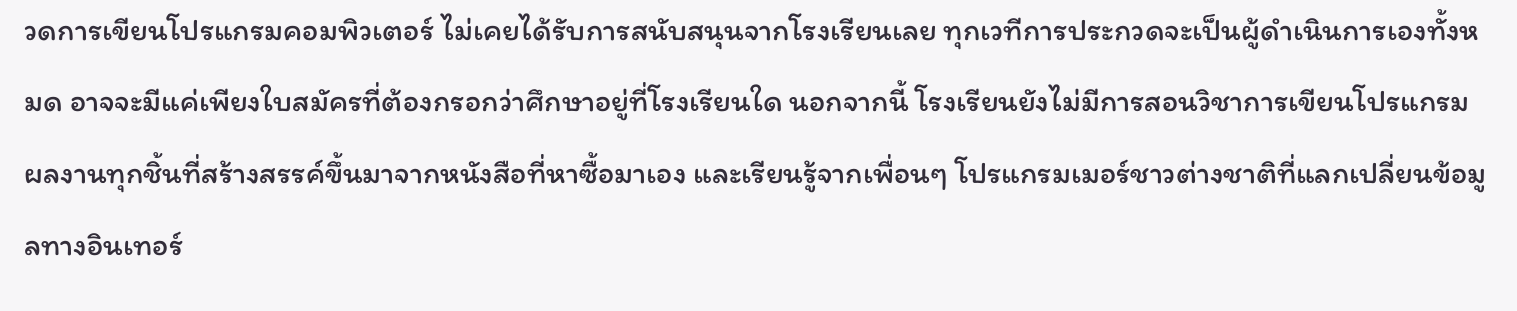วดการเขียนโปรแกรมคอมพิวเตอร์ ไม่เคยได้รับการสนับสนุนจากโรงเรียนเลย ทุกเวทีการประกวดจะเป็นผู้ดำเนินการเองทั้งหมด อาจจะมีแค่เพียงใบสมัครที่ต้องกรอกว่าศึกษาอยู่ที่โรงเรียนใด นอกจากนี้ โรงเรียนยังไม่มีการสอนวิชาการเขียนโปรแกรม ผลงานทุกชิ้นที่สร้างสรรค์ขึ้นมาจากหนังสือที่หาซื้อมาเอง และเรียนรู้จากเพื่อนๆ โปรแกรมเมอร์ชาวต่างชาติที่แลกเปลี่ยนข้อมูลทางอินเทอร์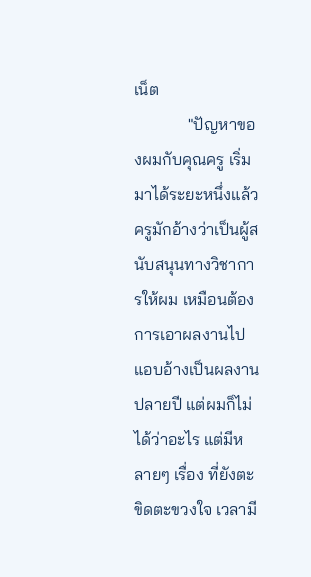เน็ต
             "ปัญหาของผมกับคุณครู เริ่มมาได้ระยะหนึ่งแล้ว ครูมักอ้างว่าเป็นผู้สนับสนุนทางวิชาการให้ผม เหมือนต้องการเอาผลงานไปแอบอ้างเป็นผลงานปลายปี แต่ผมก็ไม่ได้ว่าอะไร แต่มีหลายๆ เรื่อง ที่ยังตะขิดตะขวงใจ เวลามี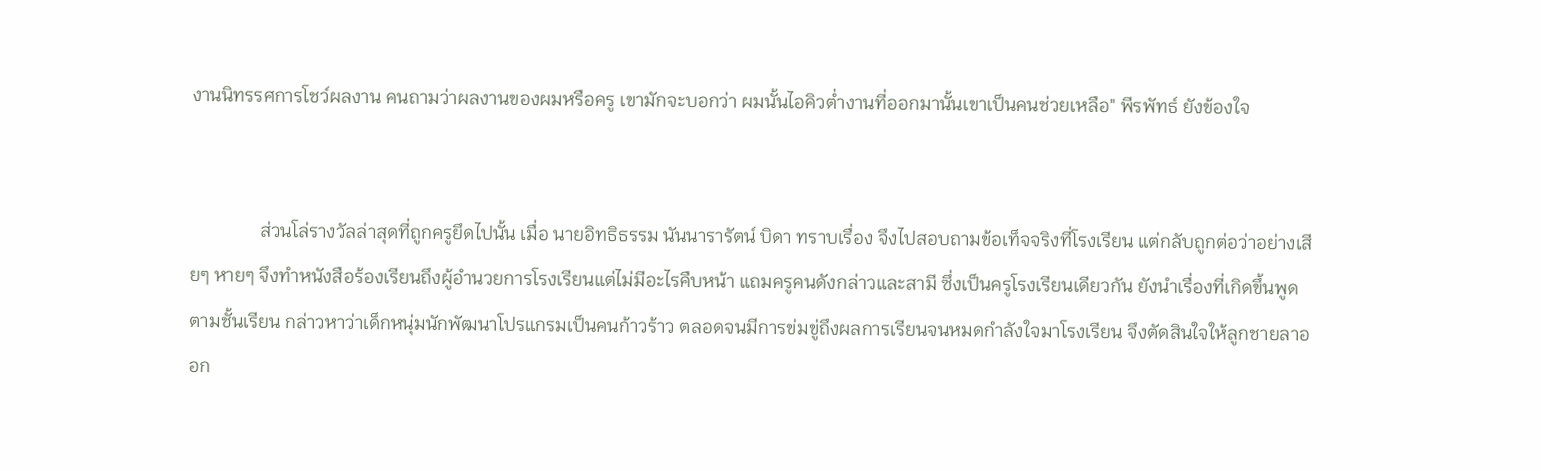งานนิทรรศการโชว์ผลงาน คนถามว่าผลงานของผมหรือครู เขามักจะบอกว่า ผมนั้นไอคิวต่ำงานที่ออกมานั้นเขาเป็นคนช่วยเหลือ" พีรพัทธ์ ยังข้องใจ


               ส่วนโล่รางวัลล่าสุดที่ถูกครูยึดไปนั้น เมื่อ นายอิทธิธรรม นันนารารัตน์ บิดา ทราบเรื่อง จึงไปสอบถามข้อเท็จจริงที่โรงเรียน แต่กลับถูกต่อว่าอย่างเสียๆ หายๆ จึงทำหนังสือร้องเรียนถึงผู้อำนวยการโรงเรียนแต่ไม่มีอะไรคืบหน้า แถมครูคนดังกล่าวและสามี ซึ่งเป็นครูโรงเรียนเดียวกัน ยังนำเรื่องที่เกิดขึ้นพูดตามชั้นเรียน กล่าวหาว่าเด็กหนุ่มนักพัฒนาโปรแกรมเป็นคนก้าวร้าว ตลอดจนมีการข่มขู่ถึงผลการเรียนจนหมดกำลังใจมาโรงเรียน จึงตัดสินใจให้ลูกชายลาออก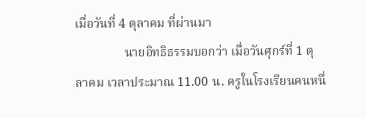เมื่อวันที่ 4 ตุลาคม ที่ผ่านมา
                นายอิทธิธรรมบอกว่า เมื่อวันศุกร์ที่ 1 ตุลาคม เวลาประมาณ 11.00 น. ครูในโรงเรียนคนหนึ่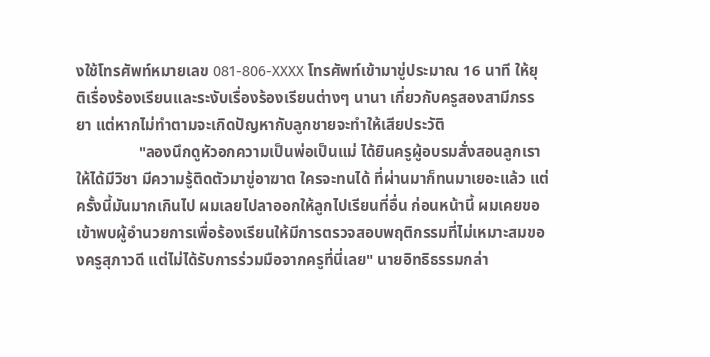งใช้โทรศัพท์หมายเลข 081-806-XXXX โทรศัพท์เข้ามาขู่ประมาณ 16 นาที ให้ยุติเรื่องร้องเรียนและระงับเรื่องร้องเรียนต่างๆ นานา เกี่ยวกับครูสองสามีภรรยา แต่หากไม่ทำตามจะเกิดปัญหากับลูกชายจะทำให้เสียประวัติ
                "ลองนึกดูหัวอกความเป็นพ่อเป็นแม่ ได้ยินครูผู้อบรมสั่งสอนลูกเราให้ได้มีวิชา มีความรู้ติดตัวมาขู่อาฆาต ใครจะทนได้ ที่ผ่านมาก็ทนมาเยอะแล้ว แต่ครั้งนี้มันมากเกินไป ผมเลยไปลาออกให้ลูกไปเรียนที่อื่น ก่อนหน้านี้ ผมเคยขอเข้าพบผู้อำนวยการเพื่อร้องเรียนให้มีการตรวจสอบพฤติกรรมที่ไม่เหมาะสมของครูสุภาวดี แต่ไม่ได้รับการร่วมมือจากครูที่นี่เลย" นายอิทธิธรรมกล่า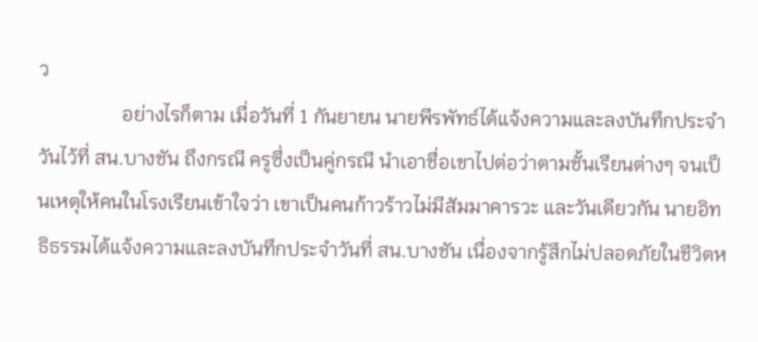ว
                 อย่างไรก็ตาม เมื่อวันที่ 1 กันยายน นายพีรพัทธ์ได้แจ้งความและลงบันทึกประจำวันไว้ที่ สน.บางชัน ถึงกรณี ครูซึ่งเป็นคู่กรณี นำเอาชื่อเขาไปต่อว่าตามชั้นเรียนต่างๆ จนเป็นเหตุให้คนในโรงเรียนเข้าใจว่า เขาเป็นคนก้าวร้าวไม่มีสัมมาคารวะ และวันเดียวกัน นายอิทธิธรรมได้แจ้งความและลงบันทึกประจำวันที่ สน.บางชัน เนื่องจากรู้สึกไม่ปลอดภัยในชีวิตห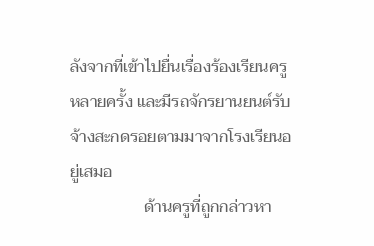ลังจากที่เข้าไปยื่นเรื่องร้องเรียนครูหลายครั้ง และมีรถจักรยานยนต์รับจ้างสะกดรอยตามมาจากโรงเรียนอยู่เสมอ
                  ด้านครูที่ถูกกล่าวหา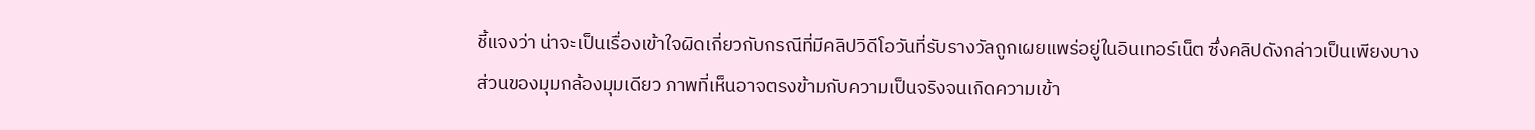ชี้แจงว่า น่าจะเป็นเรื่องเข้าใจผิดเกี่ยวกับกรณีที่มีคลิปวิดีโอวันที่รับรางวัลถูกเผยแพร่อยู่ในอินเทอร์เน็ต ซึ่งคลิปดังกล่าวเป็นเพียงบางส่วนของมุมกล้องมุมเดียว ภาพที่เห็นอาจตรงข้ามกับความเป็นจริงจนเกิดความเข้า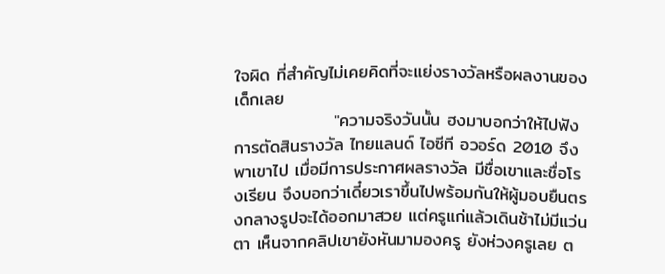ใจผิด ที่สำคัญไม่เคยคิดที่จะแย่งรางวัลหรือผลงานของเด็กเลย
                "ความจริงวันนั้น ฮงมาบอกว่าให้ไปฟังการตัดสินรางวัล ไทยแลนด์ ไอซีที อวอร์ด 2010 จึงพาเขาไป เมื่อมีการประกาศผลรางวัล มีชื่อเขาและชื่อโรงเรียน จึงบอกว่าเดี๋ยวเราขึ้นไปพร้อมกันให้ผู้มอบยืนตรงกลางรูปจะได้ออกมาสวย แต่ครูแก่แล้วเดินช้าไม่มีแว่นตา เห็นจากคลิปเขายังหันมามองครู ยังห่วงครูเลย ต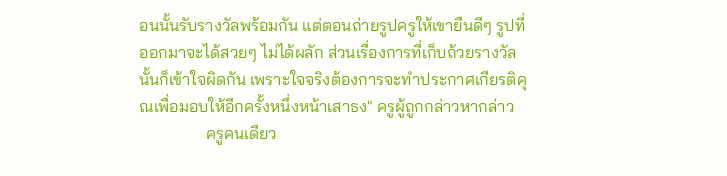อนนั้นรับรางวัลพร้อมกัน แต่ตอนถ่ายรูปครูให้เขายืนดีๆ รูปที่ออกมาจะได้สวยๆ ไม่ได้ผลัก ส่วนเรื่องการที่เก็บถ้วยรางวัลนั้นก็เข้าใจผิดกัน เพราะใจจริงต้องการจะทำประกาศเกียรติคุณเพื่อมอบให้อีกครั้งหนึ่งหน้าเสาธง" ครูผู้ถูกกล่าวหากล่าว
                ครูคนเดียว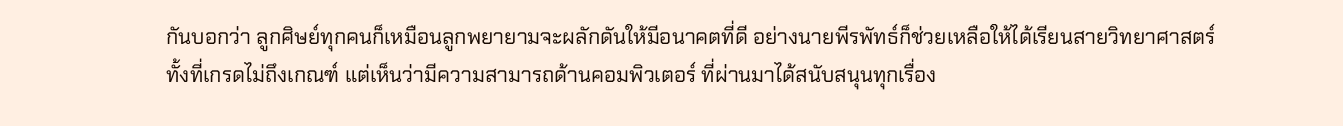กันบอกว่า ลูกศิษย์ทุกคนก็เหมือนลูกพยายามจะผลักดันให้มีอนาคตที่ดี อย่างนายพีรพัทธ์ก็ช่วยเหลือให้ได้เรียนสายวิทยาศาสตร์ ทั้งที่เกรดไม่ถึงเกณฑ์ แต่เห็นว่ามีความสามารถด้านคอมพิวเตอร์ ที่ผ่านมาได้สนับสนุนทุกเรื่อง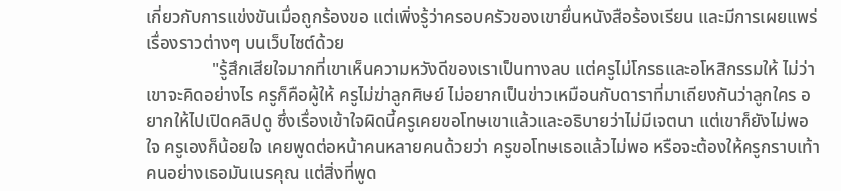เกี่ยวกับการแข่งขันเมื่อถูกร้องขอ แต่เพิ่งรู้ว่าครอบครัวของเขายื่นหนังสือร้องเรียน และมีการเผยแพร่เรื่องราวต่างๆ บนเว็บไซต์ด้วย
               "รู้สึกเสียใจมากที่เขาเห็นความหวังดีของเราเป็นทางลบ แต่ครูไม่โกรธและอโหสิกรรมให้ ไม่ว่าเขาจะคิดอย่างไร ครูก็คือผู้ให้ ครูไม่ฆ่าลูกศิษย์ ไม่อยากเป็นข่าวเหมือนกับดาราที่มาเถียงกันว่าลูกใคร อยากให้ไปเปิดคลิปดู ซึ่งเรื่องเข้าใจผิดนี้ครูเคยขอโทษเขาแล้วและอธิบายว่าไม่มีเจตนา แต่เขาก็ยังไม่พอใจ ครูเองก็น้อยใจ เคยพูดต่อหน้าคนหลายคนด้วยว่า ครูขอโทษเธอแล้วไม่พอ หรือจะต้องให้ครูกราบเท้า คนอย่างเธอมันเนรคุณ แต่สิ่งที่พูด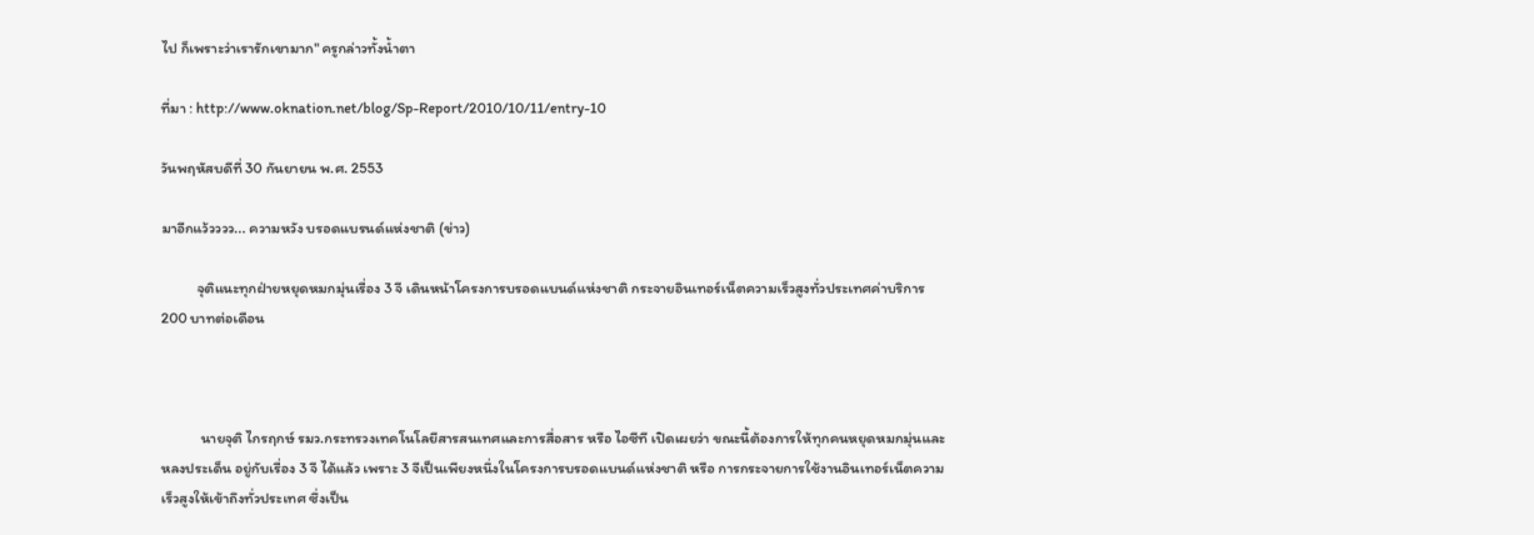ไป ก็เพราะว่าเรารักเขามาก" ครูกล่าวทั้งน้ำตา

ที่มา : http://www.oknation.net/blog/Sp-Report/2010/10/11/entry-10

วันพฤหัสบดีที่ 30 กันยายน พ.ศ. 2553

มาอีกแว้วววว... ความหวัง บรอดแบรนด์แห่งชาติ (ข่าว)

            จุติแนะทุกฝ่ายหยุดหมกมุ่นเรื่อง 3 จี เดินหน้าโครงการบรอดแบนด์แห่งชาติ กระจายอินเทอร์เน็ตความเร็วสูงทั่วประเทศค่าบริการ 200 บาทต่อเดือน



             นายจุติ ไกรฤกษ์ รมว.กระทรวงเทคโนโลยีสารสนเทศและการสื่อสาร หรือ ไอซีที เปิดเผยว่า ขณะนี้ต้องการให้ทุกคนหยุดหมกมุ่นและหลงประเด็น อยู่กับเรื่อง 3 จี ได้แล้ว เพราะ 3 จีเป็นเพียงหนึ่งในโครงการบรอดแบนด์แห่งชาติ หรือ การกระจายการใช้งานอินเทอร์เน็ตความเร็วสูงให้เข้าถึงทั่วประเทศ ซึ่งเป็น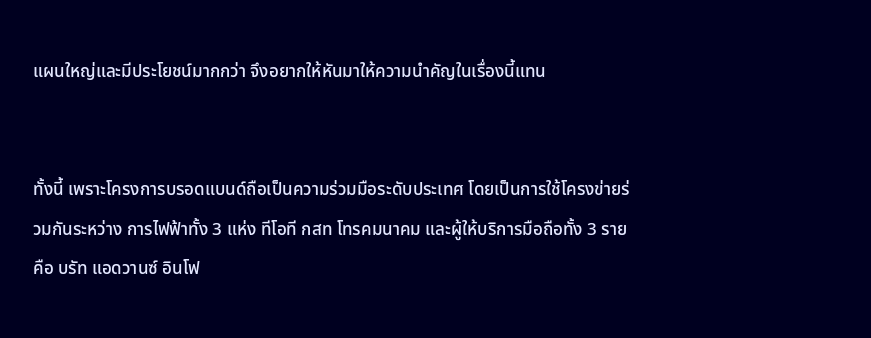แผนใหญ่และมีประโยชน์มากกว่า จึงอยากให้หันมาให้ความนำคัญในเรื่องนี้แทน


ทั้งนี้ เพราะโครงการบรอดแบนด์ถือเป็นความร่วมมือระดับประเทศ โดยเป็นการใช้โครงข่ายร่วมกันระหว่าง การไฟฟ้าทั้ง 3 แห่ง ทีโอที กสท โทรคมนาคม และผู้ให้บริการมือถือทั้ง 3 ราย คือ บรัท แอดวานซ์ อินโฟ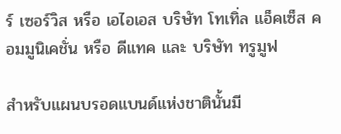ร์ เซอร์วิส หรือ เอไอเอส บริษัท โทเทิ่ล แอ็คเซ็ส คอมมูนิเคชั่น หรือ ดีแทค และ บริษัท ทรูมูฟ

สำหรับแผนบรอดแบนด์แห่งชาตินั้นมี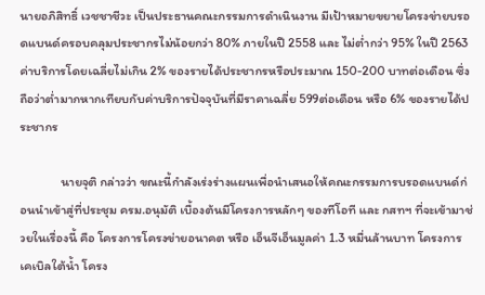นายอภิสิทธิ์ เวชชาชีวะ เป็นประธานคณะกรรมการดำเนินงาน มีเป้าหมายขยายโครงข่ายบรอดแบนด์ครอบคลุมประชากรไม่น้อยกว่า 80% ภายในปี 2558 และ ไม่ต่ำกว่า 95% ในปี 2563 ค่าบริการโดยเฉลี่ยไม่เกิน 2% ของรายได้ประชากรหรือประมาณ 150-200 บาทต่อเดือน ซึ่งถือว่าต่ำมากหากเทียบกับค่าบริการปัจจุบันที่มีราคาเฉลี่ย 599ต่อเดือน หรือ 6% ของรายได้ประชากร

              นายจุติ กล่าวว่า ขณะนี้กำลังเร่งร่างแผนเพื่อนำเสนอให้คณะกรรมการบรอดแบนด์ก่อนนำเข้าสู่ที่ประชุม ครม.อนุมัติ เบื้องต้นมีโครงการหลักๆ ของทีโอที และ กสทฯ ที่จะเข้ามาช่วยในเรื่องนี้ คือ โครงการโครงข่ายอนาคต หรือ เอ็นจีเอ็นมูลค่า 1.3 หมื่นล้านบาท โครงการเคเบิลใต้น้ำ โครง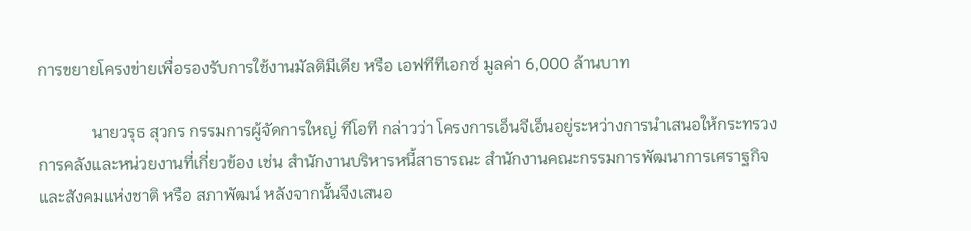การขยายโครงข่ายเพื่อรองรับการใช้งานมัลติมีเดีย หรือ เอฟทีทีเอกซ์ มูลค่า 6,000 ล้านบาท

             นายวรุธ สุวกร กรรมการผู้จัดการใหญ่ ทีโอที กล่าวว่า โครงการเอ็นจีเอ็นอยู่ระหว่างการนำเสนอให้กระทรวงการคลังและหน่วยงานที่เกี่ยวข้อง เช่น สำนักงานบริหารหนี้สาธารณะ สำนักงานคณะกรรมการพัฒนาการเศราฐกิจและสังคมแห่งชาติ หรือ สภาพัฒน์ หลังจากนั้นจึงเสนอ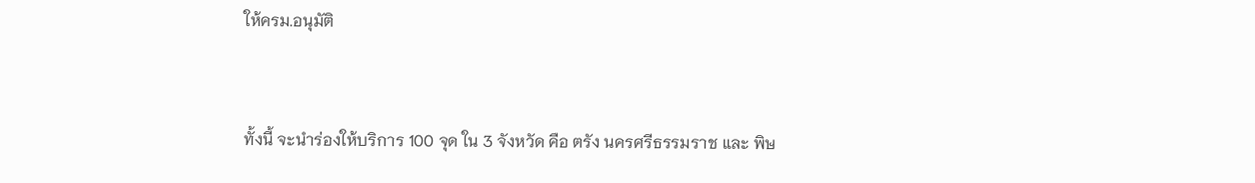ให้ครม.อนุมัติ


ทั้งนี้ จะนำร่องให้บริการ 100 จุด ใน 3 จังหวัด คือ ตรัง นครศรีธรรมราช และ พิษ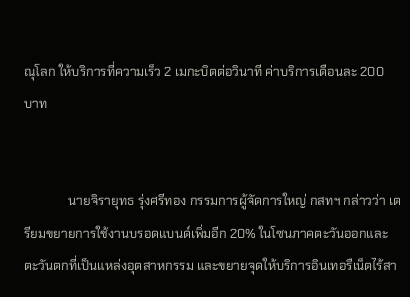ณุโลก ให้บริการที่ความเร็ว 2 เมกะบิตต่อวินาที ค่าบริการเดือนละ 200 บาท


              นายจิรายุทธ รุ่งศรีทอง กรรมการผู้จัดการใหญ่ กสทฯ กล่าวว่า เตรียมขยายการใช้งานบรอดแบนด์เพิ่มอีก 20% ในโซนภาคตะวันออกและตะวันตกที่เป็นแหล่งอุตสาหกรรม และขยายจุดให้บริการอินเทอรืเน็ตไร้สา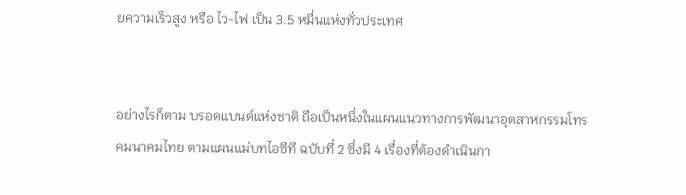ยความเร็วสูง หรือ ไว-ไฟ เป็น 3.5 หมื่นแห่งทั่วประเทศ


อย่างไรก็ตาม บรอดแบนด์แห่งชาติ ถือเป็นหนึ่งในแผนแนวทางการพัฒนาอุตสาหกรรมโทรคมนาคมไทย ตามแผนแม่บทไอซีที ฉบับที่ 2 ซึ่งมี 4 เรื่องที่ต้องดำเนินกา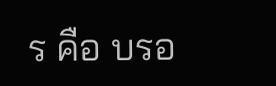ร คือ บรอ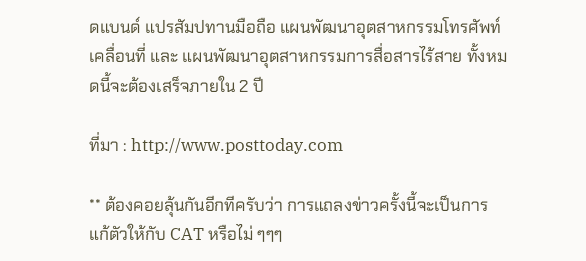ดแบนด์ แปรสัมปทานมือถือ แผนพัฒนาอุตสาหกรรมโทรศัพท์เคลื่อนที่ และ แผนพัฒนาอุตสาหกรรมการสื่อสารไร้สาย ทั้งหมดนี้จะต้องเสร็จภายใน 2 ปี

ที่มา : http://www.posttoday.com

** ต้องคอยลุ้นกันอีกทีครับว่า การแถลงข่าวครั้งนี้จะเป็นการแก้ตัวให้กับ CAT หรือไม่ ๆๆๆ